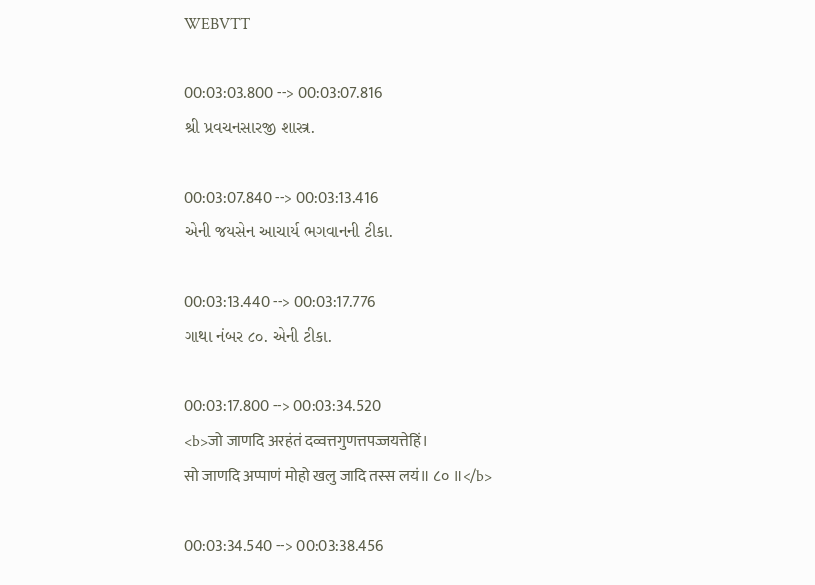WEBVTT

00:03:03.800 --> 00:03:07.816
શ્રી પ્રવચનસારજી શાસ્ત્ર.

00:03:07.840 --> 00:03:13.416
એની જયસેન આચાર્ય ભગવાનની ટીકા.

00:03:13.440 --> 00:03:17.776
ગાથા નંબર ૮૦. એની ટીકા.

00:03:17.800 --> 00:03:34.520
<b>जो जाणदि अरहंतं दव्वत्तगुणत्तपज्जयत्तेहिं।
सो जाणदि अप्पाणं मोहो खलु जादि तस्स लयं॥ ८० ॥</b>

00:03:34.540 --> 00:03:38.456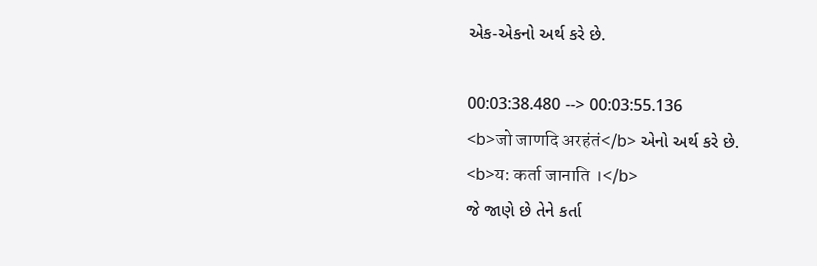એક-એકનો અર્થ કરે છે.

00:03:38.480 --> 00:03:55.136
<b>जो जाणदि अरहंतं</b> એનો અર્થ કરે છે.
<b>य: कर्ता जानाति ।</b>
જે જાણે છે તેને કર્તા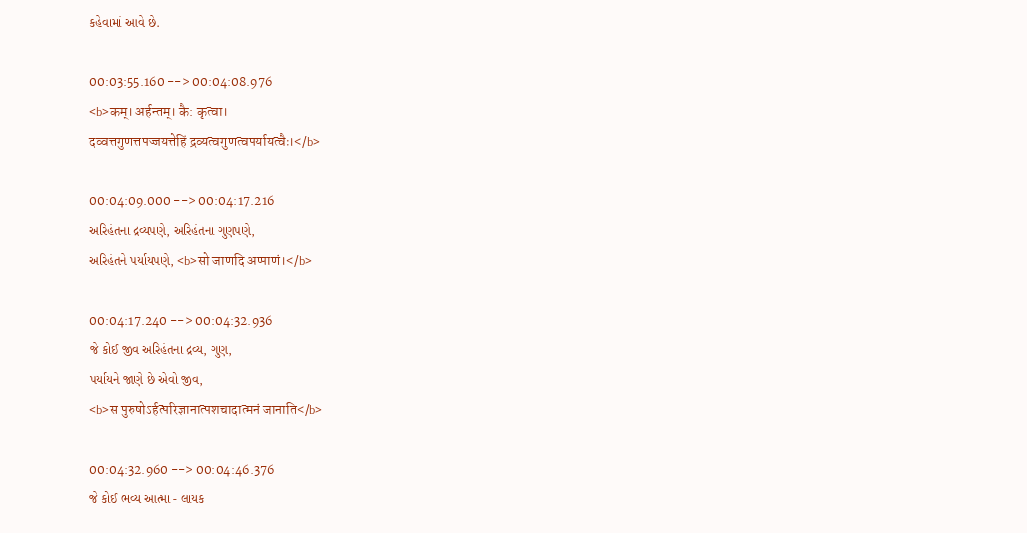કહેવામાં આવે છે.

00:03:55.160 --> 00:04:08.976
<b>कम्। अर्हन्तम्। कै: कृत्वा।
दव्वत्तगुणत्तपज्जयत्तेहिं द्रव्यत्वगुणत्वपर्यायत्वैः।</b>

00:04:09.000 --> 00:04:17.216
અરિહંતના દ્રવ્યપણે, અરિહંતના ગુણપણે,
અરિહંતને પર્યાયપણે, <b>सो जाणदि अप्पाणं।</b>

00:04:17.240 --> 00:04:32.936
જે કોઈ જીવ અરિહંતના દ્રવ્ય, ગુણ,
પર્યાયને જાણે છે એવો જીવ,
<b>स पुरुषोऽर्हत्परिज्ञानात्पशचादात्मनं जानाति</b>

00:04:32.960 --> 00:04:46.376
જે કોઈ ભવ્ય આત્મા - લાયક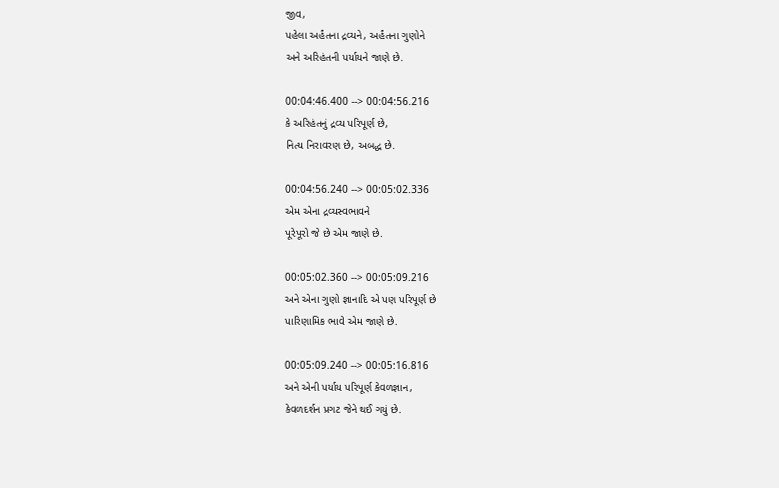જીવ,
પહેલા અર્હંતના દ્રવ્યને, અર્હંતના ગુણોને
અને અરિહંતની પર્યાયને જાણે છે.

00:04:46.400 --> 00:04:56.216
કે અરિહંતનું દ્રવ્ય પરિપૂર્ણ છે,
નિત્ય નિરાવરણ છે, અબદ્ધ છે.

00:04:56.240 --> 00:05:02.336
એમ એના દ્રવ્યસ્વભાવને
પૂરેપૂરો જે છે એમ જાણે છે.

00:05:02.360 --> 00:05:09.216
અને એના ગુણો જ્ઞાનાદિ એ પણ પરિપૂર્ણ છે
પારિણામિક ભાવે એમ જાણે છે.

00:05:09.240 --> 00:05:16.816
અને એની પર્યાય પરિપૂર્ણ કેવળજ્ઞાન,
કેવળદર્શન પ્રગટ જેને થઈ ગયું છે.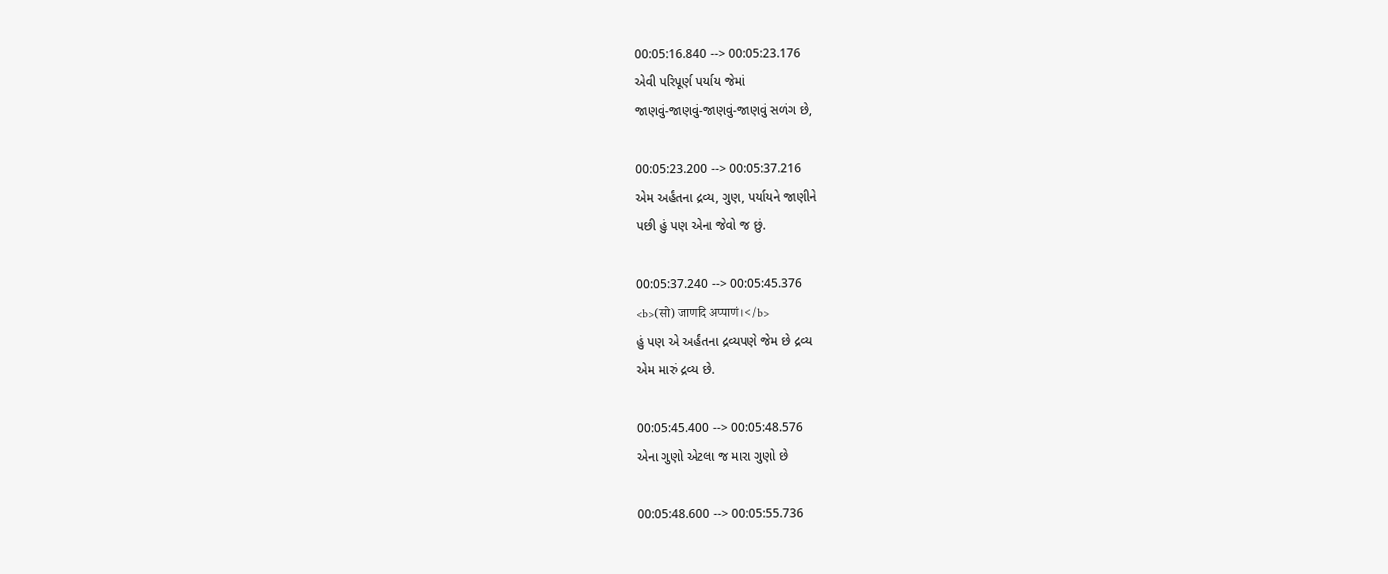00:05:16.840 --> 00:05:23.176
એવી પરિપૂર્ણ પર્યાય જેમાં
જાણવું-જાણવું-જાણવું-જાણવું સળંગ છે,

00:05:23.200 --> 00:05:37.216
એમ અર્હંતના દ્રવ્ય, ગુણ, પર્યાયને જાણીને
પછી હું પણ એના જેવો જ છું.

00:05:37.240 --> 00:05:45.376
<b>(सो) जाणदि अप्पाणं।</b>
હું પણ એ અર્હંતના દ્રવ્યપણે જેમ છે દ્રવ્ય
એમ મારું દ્રવ્ય છે.

00:05:45.400 --> 00:05:48.576
એના ગુણો એટલા જ મારા ગુણો છે

00:05:48.600 --> 00:05:55.736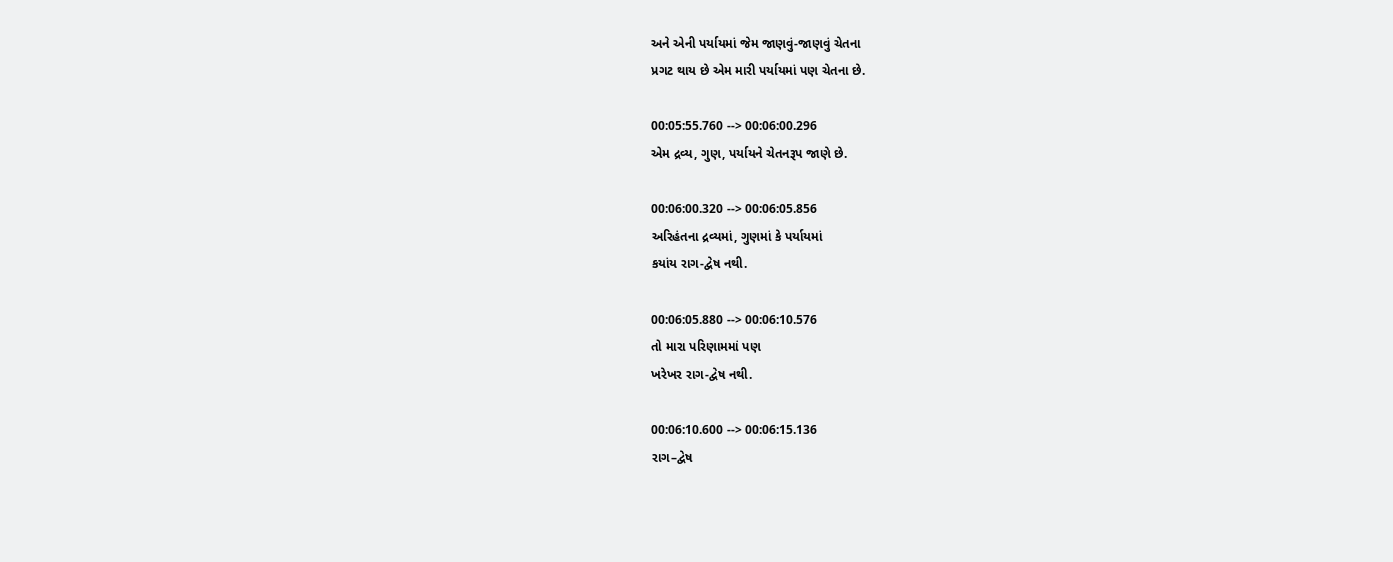અને એની પર્યાયમાં જેમ જાણવું-જાણવું ચેતના
પ્રગટ થાય છે એમ મારી પર્યાયમાં પણ ચેતના છે.

00:05:55.760 --> 00:06:00.296
એમ દ્રવ્ય, ગુણ, પર્યાયને ચેતનરૂપ જાણે છે.

00:06:00.320 --> 00:06:05.856
અરિહંતના દ્રવ્યમાં, ગુણમાં કે પર્યાયમાં
કયાંય રાગ-દ્વેષ નથી.

00:06:05.880 --> 00:06:10.576
તો મારા પરિણામમાં પણ
ખરેખર રાગ-દ્વેષ નથી.

00:06:10.600 --> 00:06:15.136
રાગ–દ્વેષ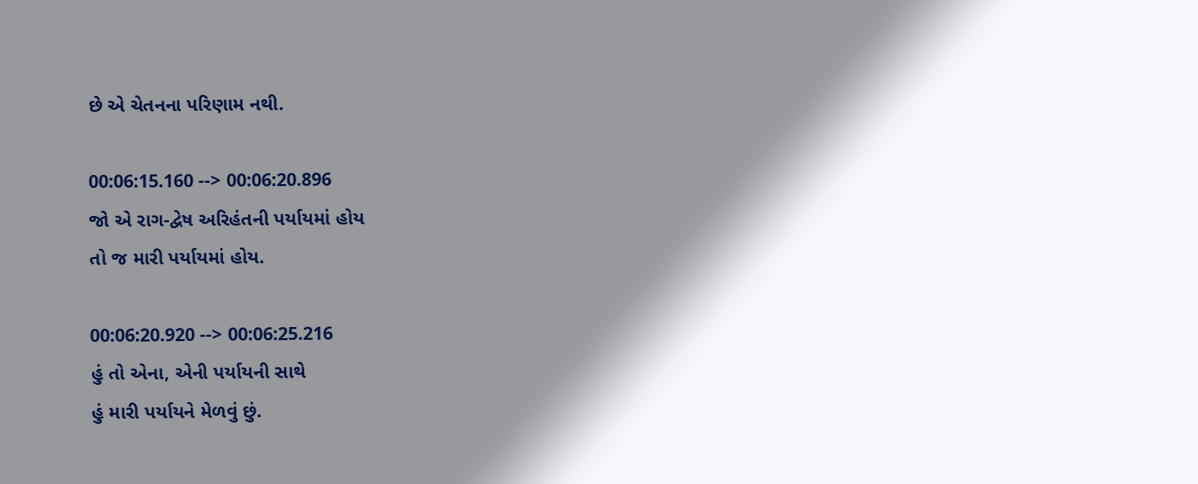છે એ ચેતનના પરિણામ નથી.

00:06:15.160 --> 00:06:20.896
જો એ રાગ-દ્વેષ અરિહંતની પર્યાયમાં હોય
તો જ મારી પર્યાયમાં હોય.

00:06:20.920 --> 00:06:25.216
હું તો એના, એની પર્યાયની સાથે
હું મારી પર્યાયને મેળવું છું.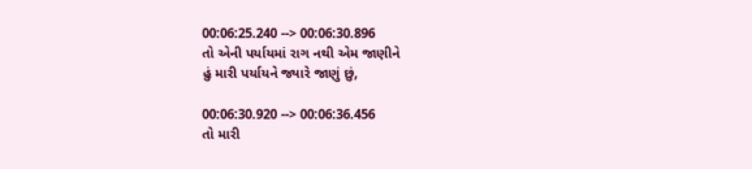00:06:25.240 --> 00:06:30.896
તો એની પર્યાયમાં રાગ નથી એમ જાણીને
હું મારી પર્યાયને જ્યારે જાણું છું,

00:06:30.920 --> 00:06:36.456
તો મારી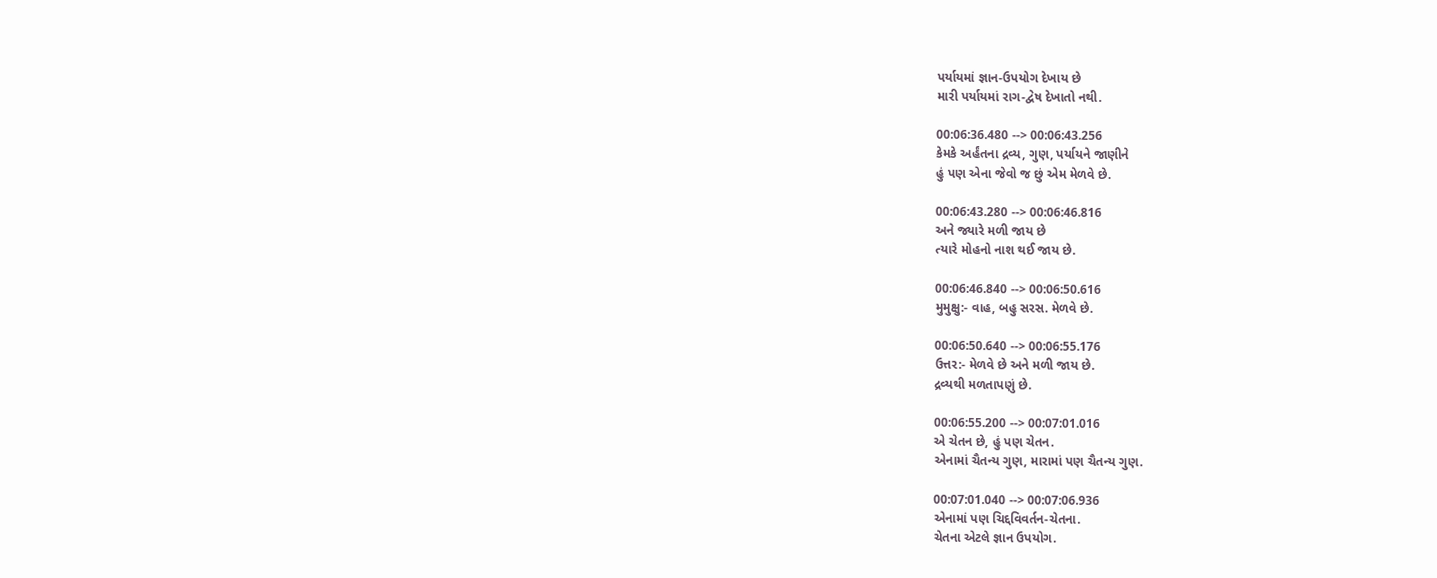પર્યાયમાં જ્ઞાન-ઉપયોગ દેખાય છે
મારી પર્યાયમાં રાગ-દ્વેષ દેખાતો નથી.

00:06:36.480 --> 00:06:43.256
કેમકે અર્હંતના દ્રવ્ય, ગુણ, પર્યાયને જાણીને
હું પણ એના જેવો જ છું એમ મેળવે છે.

00:06:43.280 --> 00:06:46.816
અને જ્યારે મળી જાય છે
ત્યારે મોહનો નાશ થઈ જાય છે.

00:06:46.840 --> 00:06:50.616
મુમુક્ષુ:- વાહ, બહુ સરસ. મેળવે છે.

00:06:50.640 --> 00:06:55.176
ઉત્તર:- મેળવે છે અને મળી જાય છે.
દ્રવ્યથી મળતાપણું છે.

00:06:55.200 --> 00:07:01.016
એ ચેતન છે, હું પણ ચેતન.
એનામાં ચૈતન્ય ગુણ, મારામાં પણ ચૈતન્ય ગુણ.

00:07:01.040 --> 00:07:06.936
એનામાં પણ ચિદ્દવિવર્તન-ચેતના.
ચેતના એટલે જ્ઞાન ઉપયોગ.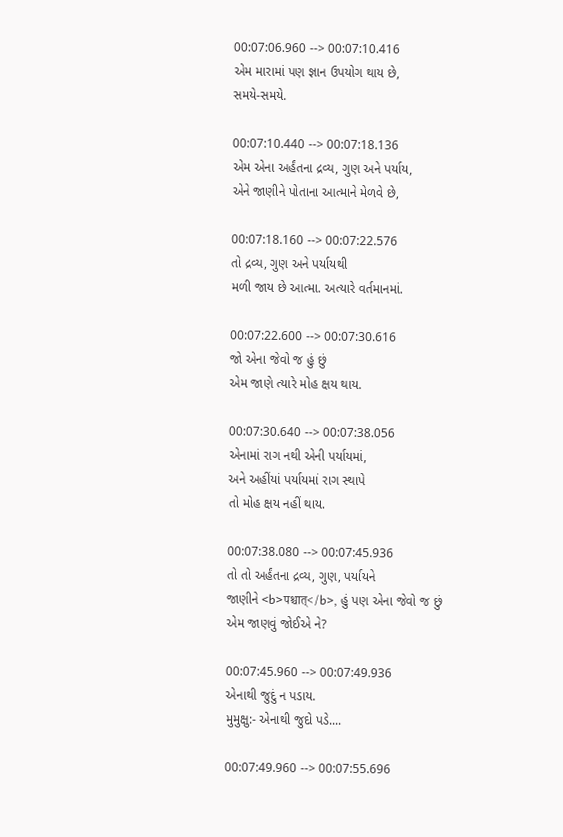00:07:06.960 --> 00:07:10.416
એમ મારામાં પણ જ્ઞાન ઉપયોગ થાય છે,
સમયે-સમયે.

00:07:10.440 --> 00:07:18.136
એમ એના અર્હંતના દ્રવ્ય, ગુણ અને પર્યાય,
એને જાણીને પોતાના આત્માને મેળવે છે,

00:07:18.160 --> 00:07:22.576
તો દ્રવ્ય, ગુણ અને પર્યાયથી
મળી જાય છે આત્મા. અત્યારે વર્તમાનમાં.

00:07:22.600 --> 00:07:30.616
જો એના જેવો જ હું છું
એમ જાણે ત્યારે મોહ ક્ષય થાય.

00:07:30.640 --> 00:07:38.056
એનામાં રાગ નથી એની પર્યાયમાં,
અને અહીંયાં પર્યાયમાં રાગ સ્થાપે
તો મોહ ક્ષય નહીં થાય.

00:07:38.080 --> 00:07:45.936
તો તો અર્હંતના દ્રવ્ય, ગુણ, પર્યાયને
જાણીને <b>पश्चात्</b>, હું પણ એના જેવો જ છું
એમ જાણવું જોઈએ ને?

00:07:45.960 --> 00:07:49.936
એનાથી જુદું ન પડાય.
મુમુક્ષુ:- એનાથી જુદો પડે....

00:07:49.960 --> 00:07:55.696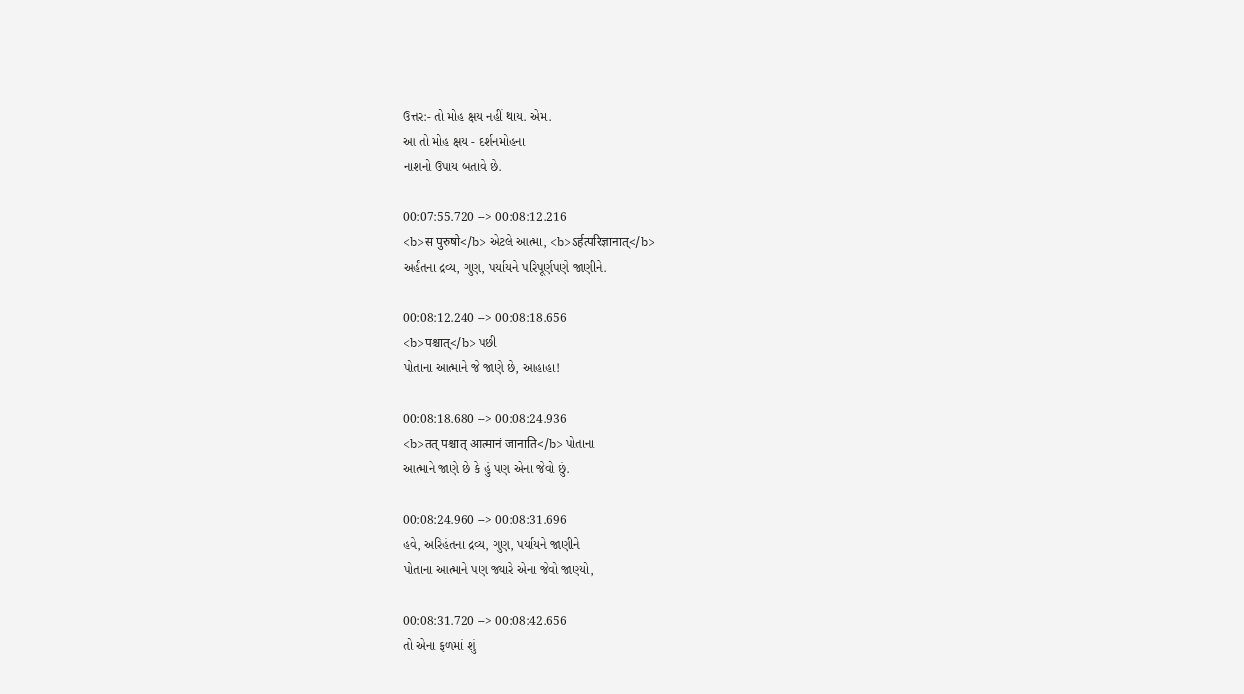ઉત્તર:- તો મોહ ક્ષય નહીં થાય. એમ.
આ તો મોહ ક્ષય - દર્શનમોહના
નાશનો ઉપાય બતાવે છે.

00:07:55.720 --> 00:08:12.216
<b>स पुरुषो</b> એટલે આત્મા, <b>ऽर्हत्परिज्ञानात्</b>
અર્હંતના દ્રવ્ય, ગુણ, પર્યાયને પરિપૂર્ણપણે જાણીને.

00:08:12.240 --> 00:08:18.656
<b>पश्चात्</b> પછી
પોતાના આત્માને જે જાણે છે, આહાહા!

00:08:18.680 --> 00:08:24.936
<b>तत् पश्चात् आत्मानं जानाति</b> પોતાના
આત્માને જાણે છે કે હું પણ એના જેવો છું.

00:08:24.960 --> 00:08:31.696
હવે, અરિહંતના દ્રવ્ય, ગુણ, પર્યાયને જાણીને
પોતાના આત્માને પણ જ્યારે એના જેવો જાણ્યો,

00:08:31.720 --> 00:08:42.656
તો એના ફળમાં શું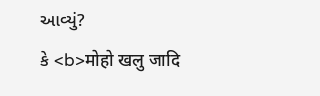આવ્યું?
કે <b>मोहो खलु जादि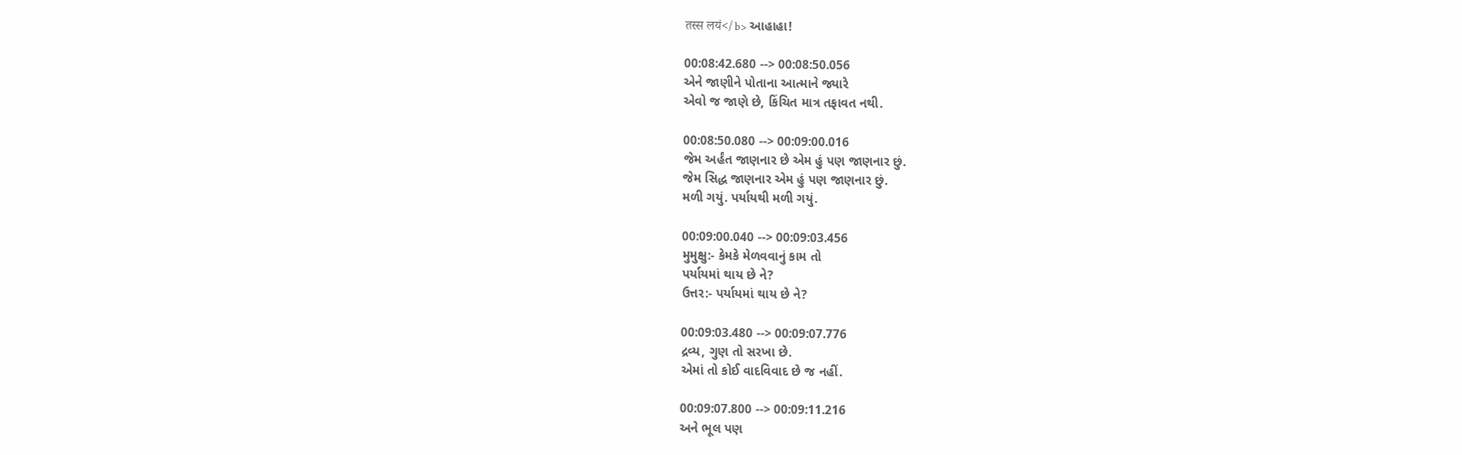तस्स लयं</b> આહાહા!

00:08:42.680 --> 00:08:50.056
એને જાણીને પોતાના આત્માને જ્યારે
એવો જ જાણે છે, કિંચિત માત્ર તફાવત નથી.

00:08:50.080 --> 00:09:00.016
જેમ અર્હંત જાણનાર છે એમ હું પણ જાણનાર છું.
જેમ સિદ્ધ જાણનાર એમ હું પણ જાણનાર છું.
મળી ગયું. પર્યાયથી મળી ગયું.

00:09:00.040 --> 00:09:03.456
મુમુક્ષુ:- કેમકે મેળવવાનું કામ તો
પર્યાયમાં થાય છે ને?
ઉત્તર:- પર્યાયમાં થાય છે ને?

00:09:03.480 --> 00:09:07.776
દ્રવ્ય, ગુણ તો સરખા છે.
એમાં તો કોઈ વાદવિવાદ છે જ નહીં.

00:09:07.800 --> 00:09:11.216
અને ભૂલ પણ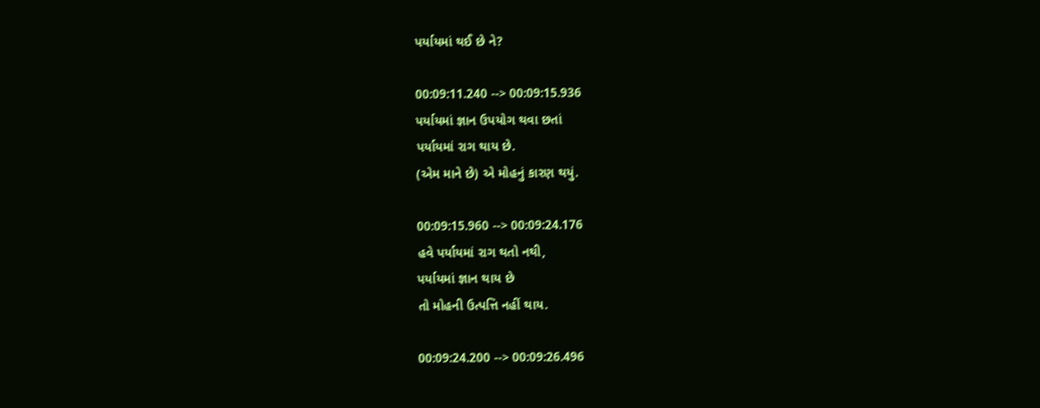પર્યાયમાં થઈ છે ને?

00:09:11.240 --> 00:09:15.936
પર્યાયમાં જ્ઞાન ઉપયોગ થવા છતાં
પર્યાયમાં રાગ થાય છે.
(એમ માને છે) એ મોહનું કારણ થયું.

00:09:15.960 --> 00:09:24.176
હવે પર્યાયમાં રાગ થતો નથી,
પર્યાયમાં જ્ઞાન થાય છે
તો મોહની ઉત્પત્તિ નહીં થાય.

00:09:24.200 --> 00:09:26.496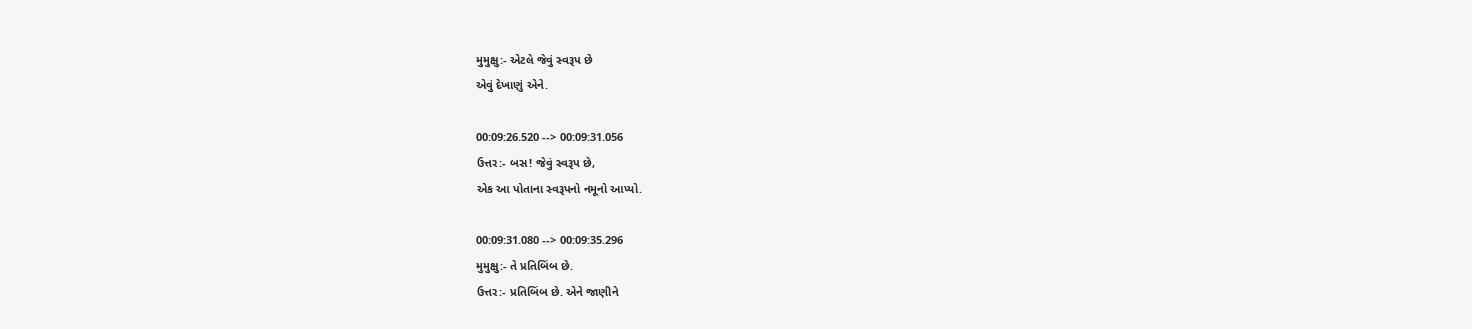મુમુક્ષુ:- એટલે જેવું સ્વરૂપ છે
એવું દેખાણું એને.

00:09:26.520 --> 00:09:31.056
ઉત્તર:- બસ! જેવું સ્વરૂપ છે,
એક આ પોતાના સ્વરૂપનો નમૂનો આપ્યો.

00:09:31.080 --> 00:09:35.296
મુમુક્ષુ:- તે પ્રતિબિંબ છે.
ઉત્તર:- પ્રતિબિંબ છે. એને જાણીને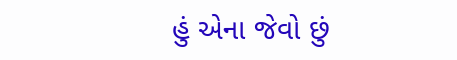હું એના જેવો છું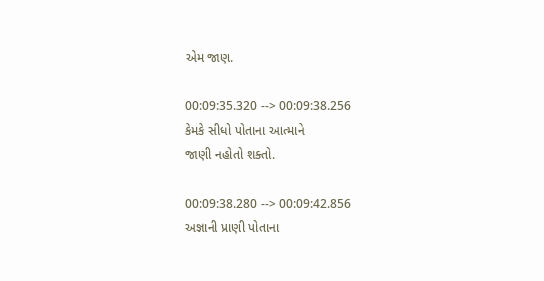એમ જાણ.

00:09:35.320 --> 00:09:38.256
કેમકે સીધો પોતાના આત્માને
જાણી નહોતો શક્તો.

00:09:38.280 --> 00:09:42.856
અજ્ઞાની પ્રાણી પોતાના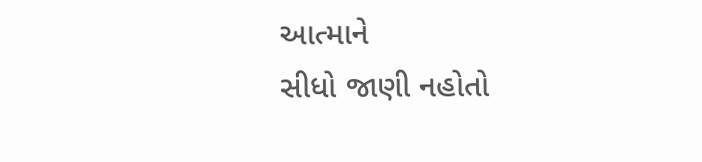આત્માને
સીધો જાણી નહોતો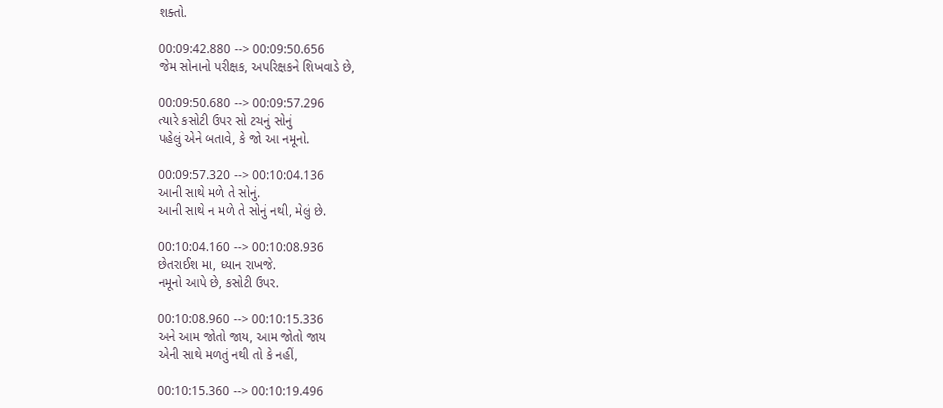શક્તો.

00:09:42.880 --> 00:09:50.656
જેમ સોનાનો પરીક્ષક, અપરિક્ષકને શિખવાડે છે,

00:09:50.680 --> 00:09:57.296
ત્યારે કસોટી ઉપર સો ટચનું સોનું
પહેલું એને બતાવે, કે જો આ નમૂનો.

00:09:57.320 --> 00:10:04.136
આની સાથે મળે તે સોનું.
આની સાથે ન મળે તે સોનું નથી, મેલું છે.

00:10:04.160 --> 00:10:08.936
છેતરાઈશ મા, ધ્યાન રાખજે.
નમૂનો આપે છે, કસોટી ઉપર.

00:10:08.960 --> 00:10:15.336
અને આમ જોતો જાય, આમ જોતો જાય
એની સાથે મળતું નથી તો કે નહીં,

00:10:15.360 --> 00:10:19.496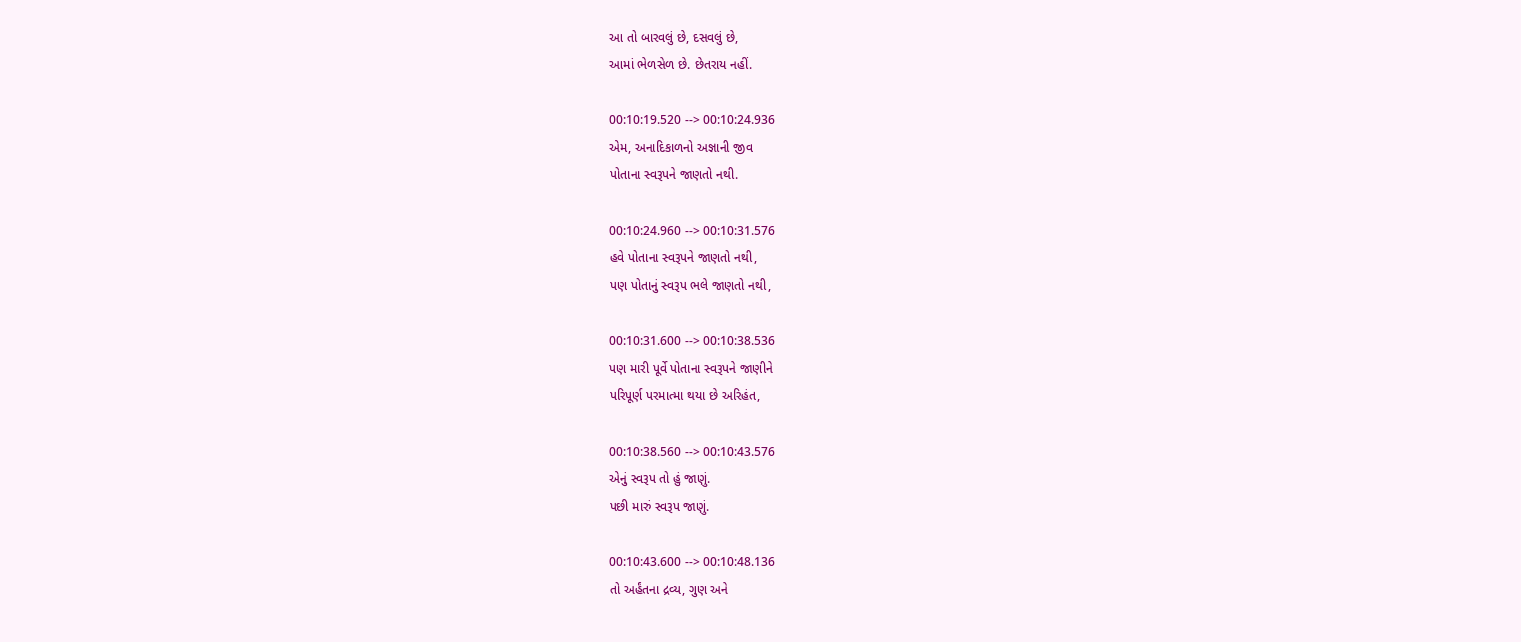આ તો બારવલું છે, દસવલું છે,
આમાં ભેળસેળ છે. છેતરાય નહીં.

00:10:19.520 --> 00:10:24.936
એમ, અનાદિકાળનો અજ્ઞાની જીવ
પોતાના સ્વરૂપને જાણતો નથી.

00:10:24.960 --> 00:10:31.576
હવે પોતાના સ્વરૂપને જાણતો નથી,
પણ પોતાનું સ્વરૂપ ભલે જાણતો નથી,

00:10:31.600 --> 00:10:38.536
પણ મારી પૂર્વે પોતાના સ્વરૂપને જાણીને
પરિપૂર્ણ પરમાત્મા થયા છે અરિહંત,

00:10:38.560 --> 00:10:43.576
એનું સ્વરૂપ તો હું જાણું.
પછી મારું સ્વરૂપ જાણું.

00:10:43.600 --> 00:10:48.136
તો અર્હંતના દ્રવ્ય, ગુણ અને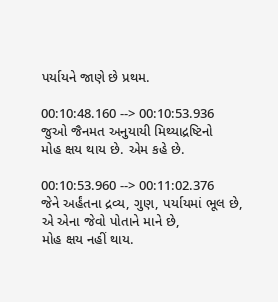પર્યાયને જાણે છે પ્રથમ.

00:10:48.160 --> 00:10:53.936
જુઓ જૈનમત અનુયાયી મિથ્યાદ્રષ્ટિનો
મોહ ક્ષય થાય છે. એમ કહે છે.

00:10:53.960 --> 00:11:02.376
જેને અર્હંતના દ્રવ્ય, ગુણ, પર્યાયમાં ભૂલ છે,
એ એના જેવો પોતાને માને છે,
મોહ ક્ષય નહીં થાય.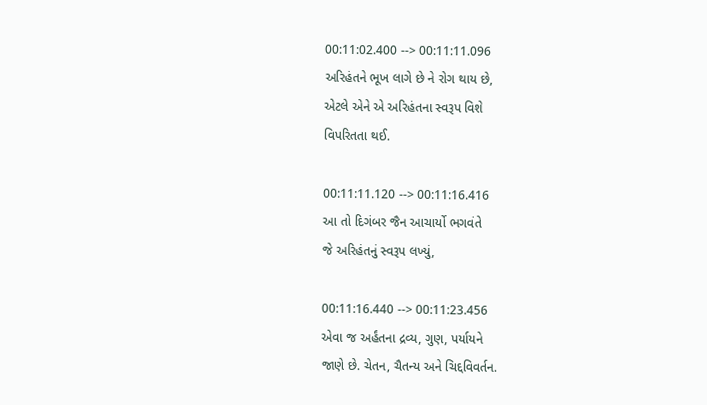00:11:02.400 --> 00:11:11.096
અરિહંતને ભૂખ લાગે છે ને રોગ થાય છે,
એટલે એને એ અરિહંતના સ્વરૂપ વિશે
વિપરિતતા થઈ.

00:11:11.120 --> 00:11:16.416
આ તો દિગંબર જૈન આચાર્યો ભગવંતે
જે અરિહંતનું સ્વરૂપ લખ્યું,

00:11:16.440 --> 00:11:23.456
એવા જ અર્હંતના દ્રવ્ય, ગુણ, પર્યાયને
જાણે છે. ચેતન, ચૈતન્ય અને ચિદ્દવિવર્તન.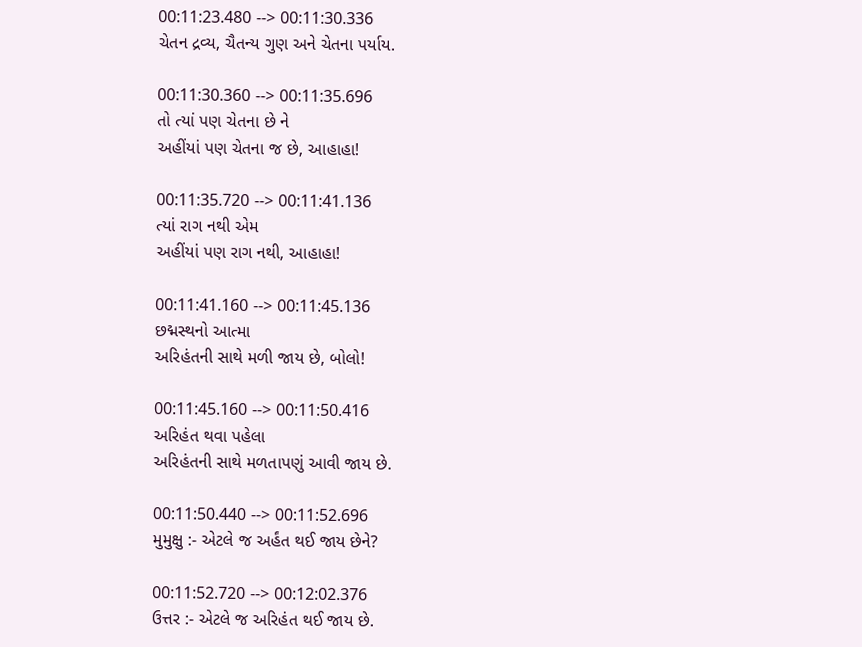00:11:23.480 --> 00:11:30.336
ચેતન દ્રવ્ય, ચૈતન્ય ગુણ અને ચેતના પર્યાય.

00:11:30.360 --> 00:11:35.696
તો ત્યાં પણ ચેતના છે ને
અહીંયાં પણ ચેતના જ છે, આહાહા!

00:11:35.720 --> 00:11:41.136
ત્યાં રાગ નથી એમ
અહીંયાં પણ રાગ નથી, આહાહા!

00:11:41.160 --> 00:11:45.136
છદ્મસ્થનો આત્મા
અરિહંતની સાથે મળી જાય છે, બોલો!

00:11:45.160 --> 00:11:50.416
અરિહંત થવા પહેલા
અરિહંતની સાથે મળતાપણું આવી જાય છે.

00:11:50.440 --> 00:11:52.696
મુમુક્ષુ :- એટલે જ અર્હંત થઈ જાય છેને?

00:11:52.720 --> 00:12:02.376
ઉત્તર :- એટલે જ અરિહંત થઈ જાય છે.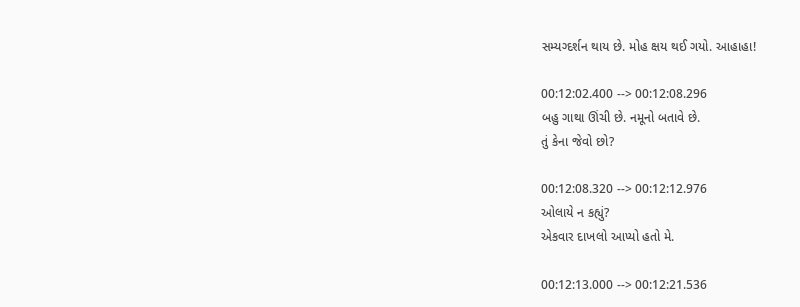સમ્યગ્દર્શન થાય છે. મોહ ક્ષય થઈ ગયો. આહાહા!

00:12:02.400 --> 00:12:08.296
બહુ ગાથા ઊંચી છે. નમૂનો બતાવે છે.
તું કેના જેવો છો?

00:12:08.320 --> 00:12:12.976
ઓલાયે ન કહ્યું?
એકવાર દાખલો આપ્યો હતો મે.

00:12:13.000 --> 00:12:21.536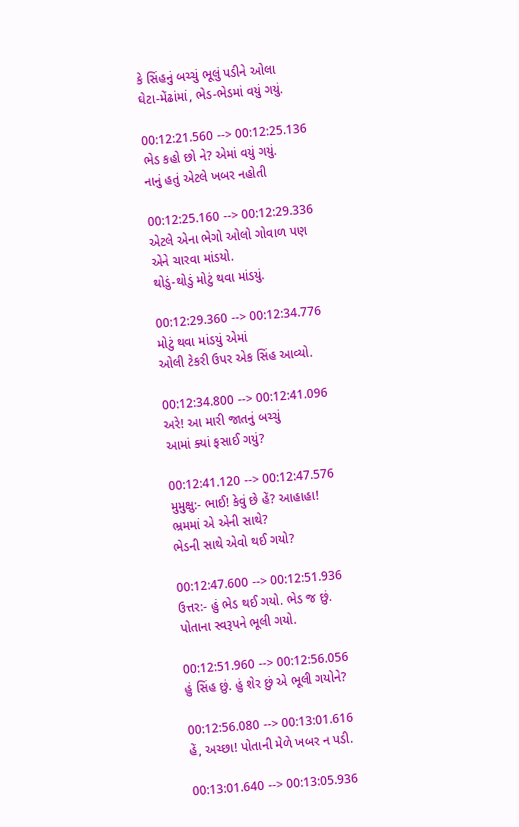કે સિંહનું બચ્ચું ભૂલું પડીને ઓલા
ઘેટા-મેંઢાંમાં, ભેડ-ભેડમાં વયું ગયું.

00:12:21.560 --> 00:12:25.136
ભેડ કહો છો ને? એમાં વયું ગયું.
નાનું હતું એટલે ખબર નહોતી

00:12:25.160 --> 00:12:29.336
એટલે એના ભેગો ઓલો ગોવાળ પણ
એને ચારવા માંડયો.
થોડું-થોડું મોટું થવા માંડયું.

00:12:29.360 --> 00:12:34.776
મોટું થવા માંડયું એમાં
ઓલી ટેકરી ઉપર એક સિંહ આવ્યો.

00:12:34.800 --> 00:12:41.096
અરે! આ મારી જાતનું બચ્ચું
આમાં ક્યાં ફસાઈ ગયું?

00:12:41.120 --> 00:12:47.576
મુમુક્ષુ:- ભાઈ! કેવું છે હેં? આહાહા!
ભ્રમમાં એ એની સાથે?
ભેડની સાથે એવો થઈ ગયો?

00:12:47.600 --> 00:12:51.936
ઉત્તર:- હું ભેડ થઈ ગયો. ભેડ જ છું.
પોતાના સ્વરૂપને ભૂલી ગયો.

00:12:51.960 --> 00:12:56.056
હું સિંહ છું. હું શેર છું એ ભૂલી ગયોને?

00:12:56.080 --> 00:13:01.616
હેં, અચ્છા! પોતાની મેળે ખબર ન પડી.

00:13:01.640 --> 00:13:05.936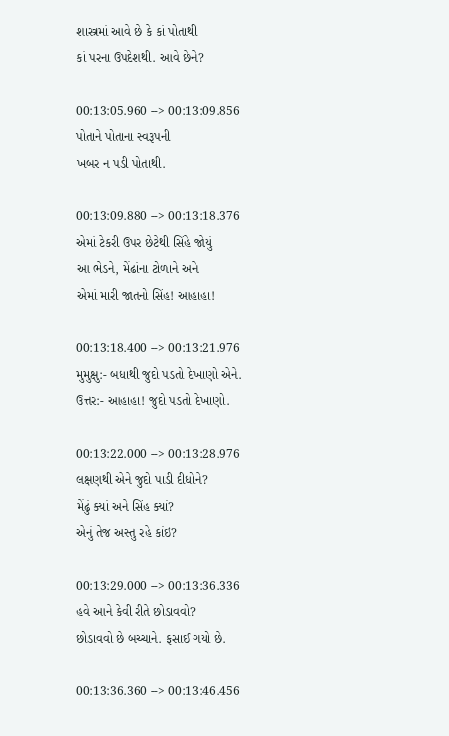શાસ્ત્રમાં આવે છે કે કાં પોતાથી
કાં પરના ઉપદેશથી. આવે છેને?

00:13:05.960 --> 00:13:09.856
પોતાને પોતાના સ્વરૂપની
ખબર ન પડી પોતાથી.

00:13:09.880 --> 00:13:18.376
એમાં ટેકરી ઉપર છેટેથી સિંહે જોયું
આ ભેડને, મેંઢાંના ટોળાને અને
એમાં મારી જાતનો સિંહ! આહાહા!

00:13:18.400 --> 00:13:21.976
મુમુક્ષુ:- બધાથી જુદો પડતો દેખાણો એને.
ઉત્તર:- આહાહા! જુદો પડતો દેખાણો.

00:13:22.000 --> 00:13:28.976
લક્ષણથી એને જુદો પાડી દીધોને?
મેંઢું ક્યાં અને સિંહ ક્યાં?
એનું તેજ અસ્તુ રહે કાંઇ?

00:13:29.000 --> 00:13:36.336
હવે આને કેવી રીતે છોડાવવો?
છોડાવવો છે બચ્ચાને. ફસાઈ ગયો છે.

00:13:36.360 --> 00:13:46.456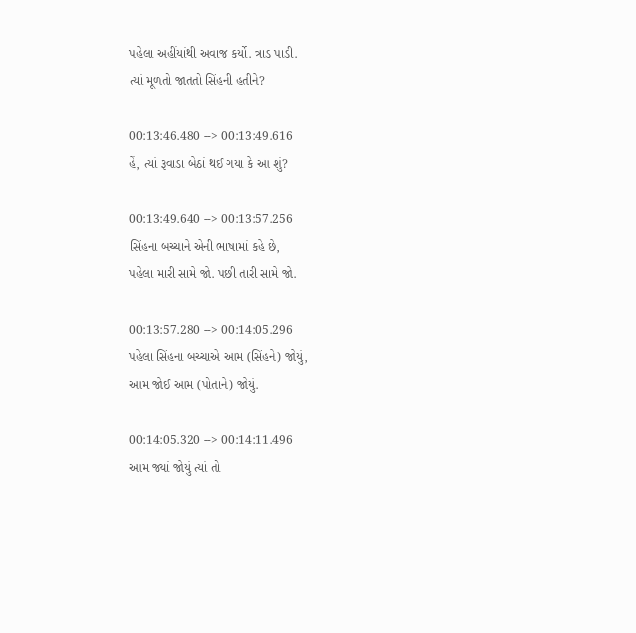પહેલા અહીંયાંથી અવાજ કર્યો. ત્રાડ પાડી.
ત્યાં મૂળતો જાતતો સિંહની હતીને?

00:13:46.480 --> 00:13:49.616
હેં, ત્યાં રૂવાડા બેઠાં થઈ ગયા કે આ શું?

00:13:49.640 --> 00:13:57.256
સિંહના બચ્ચાને એની ભાષામાં કહે છે,
પહેલા મારી સામે જો. પછી તારી સામે જો.

00:13:57.280 --> 00:14:05.296
પહેલા સિંહના બચ્ચાએ આમ (સિંહને) જોયું,
આમ જોઈ આમ (પોતાને) જોયું.

00:14:05.320 --> 00:14:11.496
આમ જ્યાં જોયું ત્યાં તો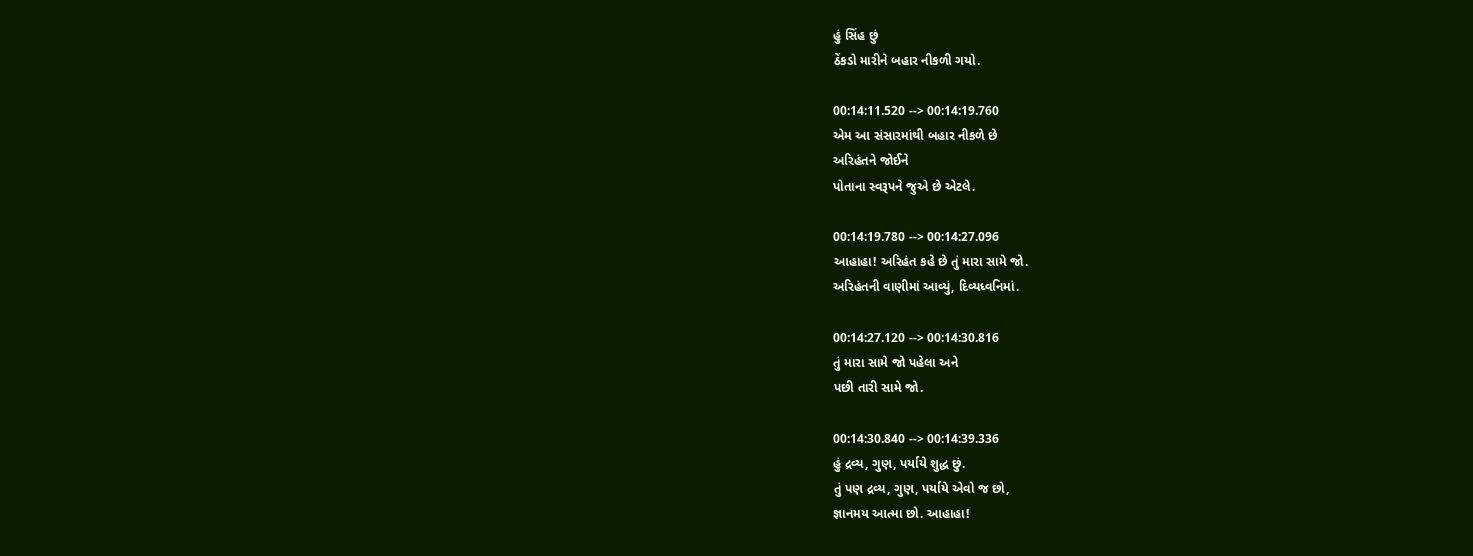હું સિંહ છું
ઠેંકડો મારીને બહાર નીકળી ગયો.

00:14:11.520 --> 00:14:19.760
એમ આ સંસારમાંથી બહાર નીકળે છે
અરિહંતને જોઈને
પોતાના સ્વરૂપને જુએ છે એટલે.

00:14:19.780 --> 00:14:27.096
આહાહા! અરિહંત કહે છે તું મારા સામે જો.
અરિહંતની વાણીમાં આવ્યું, દિવ્યધ્વનિમાં.

00:14:27.120 --> 00:14:30.816
તું મારા સામે જો પહેલા અને
પછી તારી સામે જો.

00:14:30.840 --> 00:14:39.336
હું દ્રવ્ય, ગુણ, પર્યાયે શુદ્ધ છું.
તું પણ દ્રવ્ય, ગુણ, પર્યાયે એવો જ છો,
જ્ઞાનમય આત્મા છો. આહાહા!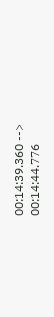00:14:39.360 --> 00:14:44.776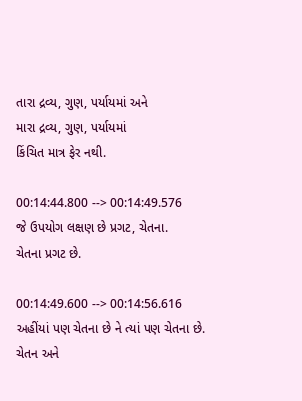તારા દ્રવ્ય, ગુણ, પર્યાયમાં અને
મારા દ્રવ્ય, ગુણ, પર્યાયમાં
કિંચિત માત્ર ફેર નથી.

00:14:44.800 --> 00:14:49.576
જે ઉપયોગ લક્ષણ છે પ્રગટ, ચેતના.
ચેતના પ્રગટ છે.

00:14:49.600 --> 00:14:56.616
અહીંયાં પણ ચેતના છે ને ત્યાં પણ ચેતના છે.
ચેતન અને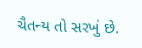ચૈતન્ય તો સરખું છે.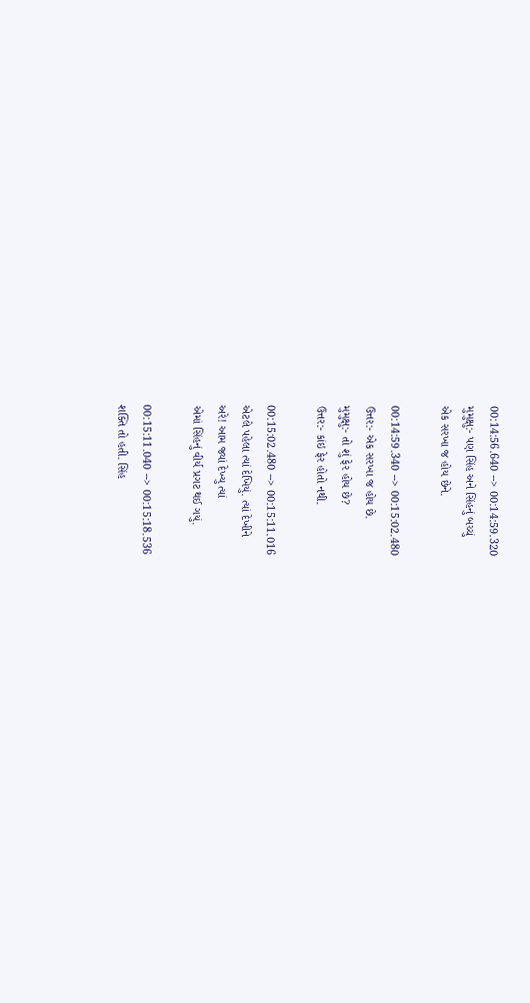00:14:56.640 --> 00:14:59.320
મુમુક્ષુ:- પણ સિંહ અને સિંહનું બચ્ચું
એક સરખા જ હોય છેને.

00:14:59.340 --> 00:15:02.480
ઉત્તર:- એક સરખા જ હોય છે.
મુમુક્ષુ:- તો શું ફેર હોય છે?
ઉત્તર:- કાંઇ ફેર હોતો નથી.

00:15:02.480 --> 00:15:11.016
એટલે પહેલા ત્યાં દેખિયું. ત્યાં દેખીને
અરે! આમ જ્યાં દેખ્યુ ત્યાં
એમાં સિંહનું વીર્ય પ્રગટ થઈ ગયું.

00:15:11.040 --> 00:15:18.536
શક્તિ તો હતી. સિંહ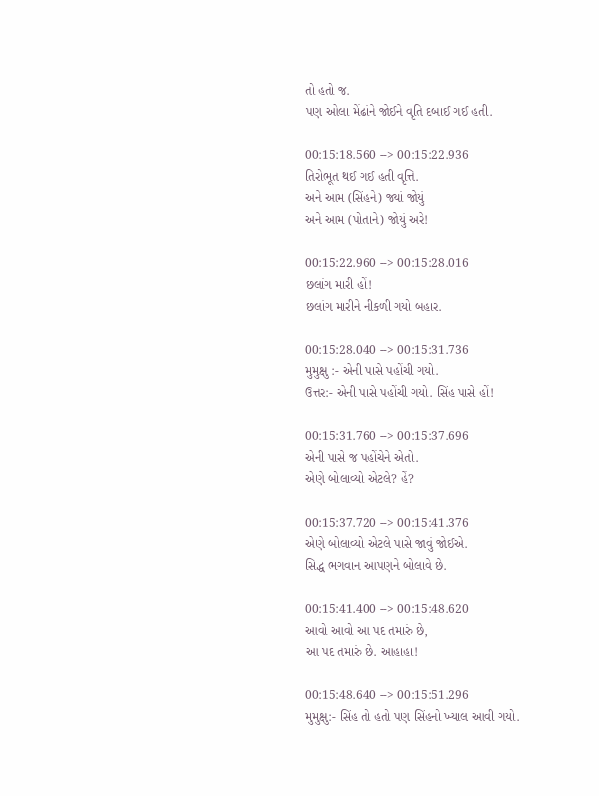તો હતો જ.
પણ ઓલા મેંઢાંને જોઈને વૃતિ દબાઈ ગઈ હતી.

00:15:18.560 --> 00:15:22.936
તિરોભૂત થઈ ગઈ હતી વૃત્તિ.
અને આમ (સિંહને) જ્યાં જોયું
અને આમ (પોતાને) જોયું અરે!

00:15:22.960 --> 00:15:28.016
છલાંગ મારી હોં!
છલાંગ મારીને નીકળી ગયો બહાર.

00:15:28.040 --> 00:15:31.736
મુમુક્ષુ :- એની પાસે પહોંચી ગયો.
ઉત્તર:- એની પાસે પહોંચી ગયો. સિંહ પાસે હોં!

00:15:31.760 --> 00:15:37.696
એની પાસે જ પહોંચેને એતો.
એણે બોલાવ્યો એટલે? હેં?

00:15:37.720 --> 00:15:41.376
એણે બોલાવ્યો એટલે પાસે જાવું જોઈએ.
સિદ્ધ ભગવાન આપણને બોલાવે છે.

00:15:41.400 --> 00:15:48.620
આવો આવો આ પદ તમારું છે,
આ પદ તમારું છે. આહાહા!

00:15:48.640 --> 00:15:51.296
મુમુક્ષુ:- સિંહ તો હતો પણ સિંહનો ખ્યાલ આવી ગયો.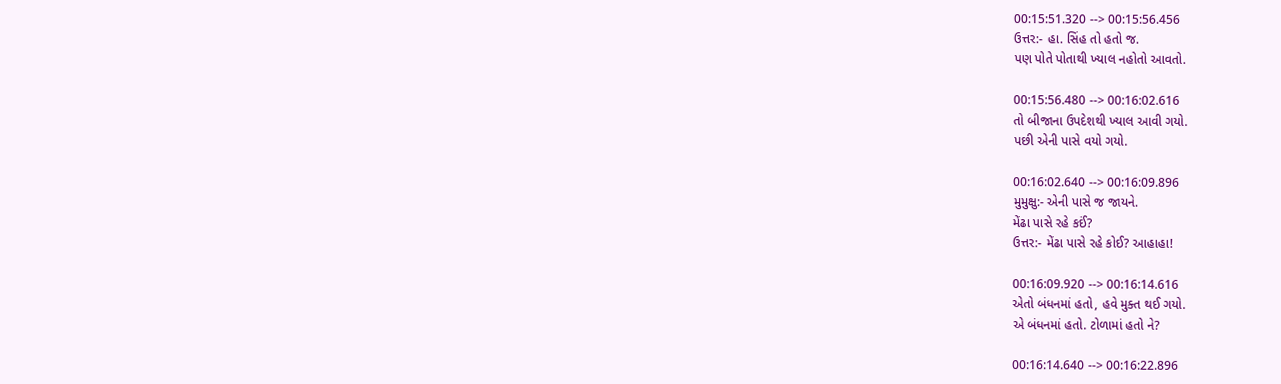00:15:51.320 --> 00:15:56.456
ઉત્તર:- હા. સિંહ તો હતો જ.
પણ પોતે પોતાથી ખ્યાલ નહોતો આવતો.

00:15:56.480 --> 00:16:02.616
તો બીજાના ઉપદેશથી ખ્યાલ આવી ગયો.
પછી એની પાસે વયો ગયો.

00:16:02.640 --> 00:16:09.896
મુમુક્ષુ:- એની પાસે જ જાયને.
મેંઢા પાસે રહે કઈં?
ઉત્તર:- મેંઢા પાસે રહે કોઈ? આહાહા!

00:16:09.920 --> 00:16:14.616
એતો બંધનમાં હતો, હવે મુક્ત થઈ ગયો.
એ બંધનમાં હતો. ટોળામાં હતો ને?

00:16:14.640 --> 00:16:22.896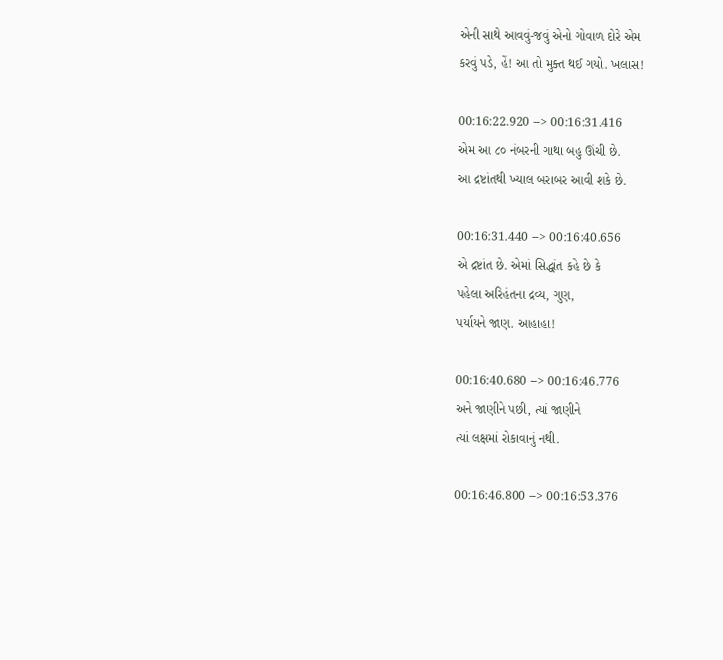એની સાથે આવવું-જવું એનો ગોવાળ દોરે એમ
કરવું પડે, હેં! આ તો મુક્ત થઈ ગયો. ખલાસ!

00:16:22.920 --> 00:16:31.416
એમ આ ૮૦ નંબરની ગાથા બહુ ઊંચી છે.
આ દ્રષ્ટાંતથી ખ્યાલ બરાબર આવી શકે છે.

00:16:31.440 --> 00:16:40.656
એ દ્રષ્ટાંત છે. એમાં સિદ્ધાંત કહે છે કે
પહેલા અરિહંતના દ્રવ્ય, ગુણ,
પર્યાયને જાણ. આહાહા!

00:16:40.680 --> 00:16:46.776
અને જાણીને પછી, ત્યાં જાણીને
ત્યાં લક્ષમાં રોકાવાનું નથી.

00:16:46.800 --> 00:16:53.376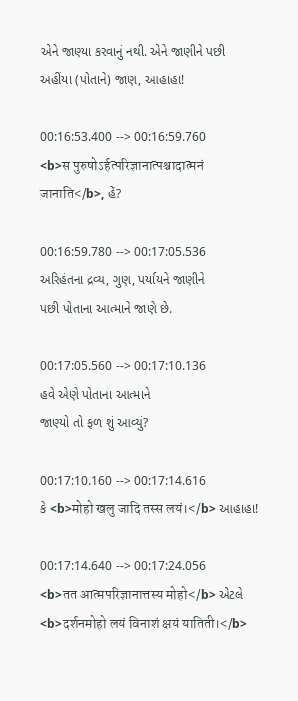એને જાણ્યા કરવાનું નથી. એને જાણીને પછી
અહીંયા (પોતાને) જાણ, આહાહા!

00:16:53.400 --> 00:16:59.760
<b>स पुरुषोऽर्हत्परिज्ञानात्पश्चादात्मनं
जानाति</b>, હેં?

00:16:59.780 --> 00:17:05.536
અરિહંતના દ્રવ્ય, ગુણ, પર્યાયને જાણીને
પછી પોતાના આત્માને જાણે છે.

00:17:05.560 --> 00:17:10.136
હવે એણે પોતાના આત્માને
જાણ્યો તો ફળ શું આવ્યું?

00:17:10.160 --> 00:17:14.616
કે <b>मोहो खलु जादि तस्स लयं।</b> આહાહા!

00:17:14.640 --> 00:17:24.056
<b>तत आत्मपरिज्ञानात्तस्य मोहो</b> એટલે
<b>दर्शनमोहो लयं विनाशं क्षयं यातिती।</b>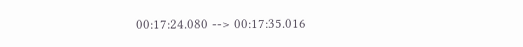00:17:24.080 --> 00:17:35.016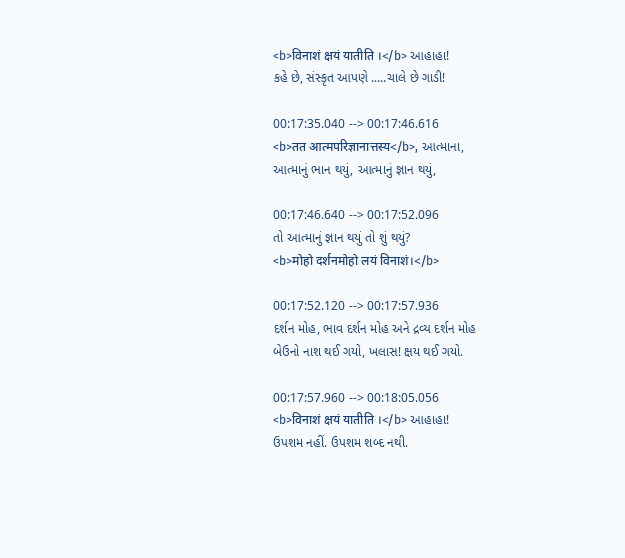<b>विनाशं क्षयं यातीति ।</b> આહાહા!
કહે છે, સંસ્કૃત આપણે .....ચાલે છે ગાડી!

00:17:35.040 --> 00:17:46.616
<b>तत आत्मपरिज्ञानात्तस्य</b>, આત્માના,
આત્માનું ભાન થયું, આત્માનું જ્ઞાન થયું,

00:17:46.640 --> 00:17:52.096
તો આત્માનું જ્ઞાન થયું તો શું થયું?
<b>मोहो दर्शनमोहो लयं विनाशं।</b>

00:17:52.120 --> 00:17:57.936
દર્શન મોહ, ભાવ દર્શન મોહ અને દ્રવ્ય દર્શન મોહ
બેઉનો નાશ થઈ ગયો, ખલાસ! ક્ષય થઈ ગયો.

00:17:57.960 --> 00:18:05.056
<b>विनाशं क्षयं यातीति ।</b> આહાહા!
ઉપશમ નહીં. ઉપશમ શબ્દ નથી.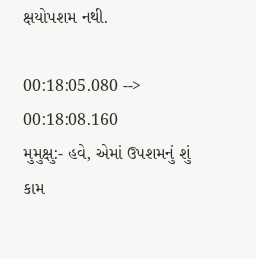ક્ષયોપશમ નથી.

00:18:05.080 --> 00:18:08.160
મુમુક્ષુ:- હવે, એમાં ઉપશમનું શું કામ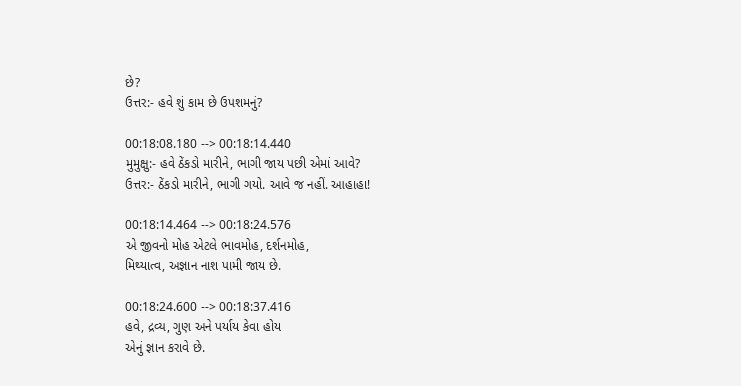છે?
ઉત્તર:- હવે શું કામ છે ઉપશમનું?

00:18:08.180 --> 00:18:14.440
મુમુક્ષુ:- હવે ઠેંકડો મારીને, ભાગી જાય પછી એમાં આવે?
ઉત્તર:- ઠેંકડો મારીને, ભાગી ગયો. આવે જ નહીં. આહાહા!

00:18:14.464 --> 00:18:24.576
એ જીવનો મોહ એટલે ભાવમોહ, દર્શનમોહ,
મિથ્યાત્વ, અજ્ઞાન નાશ પામી જાય છે.

00:18:24.600 --> 00:18:37.416
હવે, દ્રવ્ય, ગુણ અને પર્યાય કેવા હોય
એનું જ્ઞાન કરાવે છે.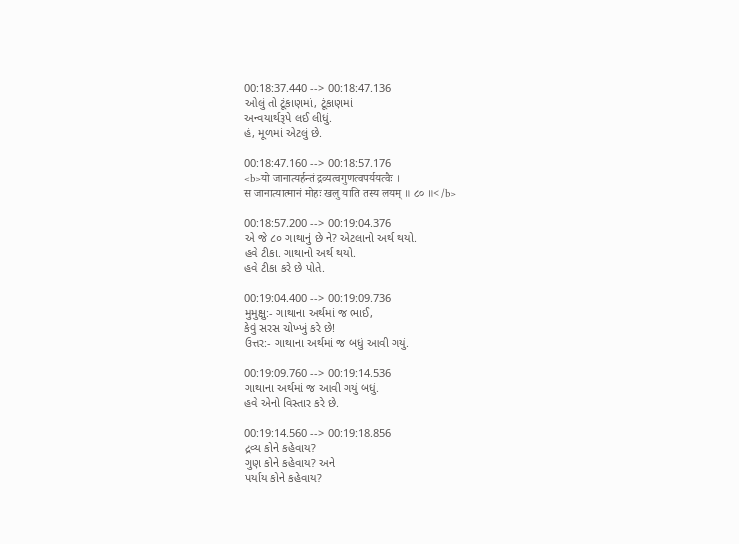00:18:37.440 --> 00:18:47.136
ઓલું તો ટૂંકાણમાં, ટૂંકાણમાં
અન્વયાર્થરૂપે લઈ લીધું.
હં, મૂળમાં એટલું છે.

00:18:47.160 --> 00:18:57.176
<b>यो जानात्यर्हन्तं द्रव्यत्वगुणत्वपर्ययत्वैः ।
स जानात्यात्मानं मोहः खलु याति तस्य लयम् ॥ ८० ॥</b>

00:18:57.200 --> 00:19:04.376
એ જે ૮૦ ગાથાનું છે ને? એટલાનો અર્થ થયો.
હવે ટીકા. ગાથાનો અર્થ થયો.
હવે ટીકા કરે છે પોતે.

00:19:04.400 --> 00:19:09.736
મુમુક્ષુ:- ગાથાના અર્થમાં જ ભાઈ,
કેવું સરસ ચોખ્ખું કરે છે!
ઉત્તર:- ગાથાના અર્થમાં જ બધું આવી ગયું.

00:19:09.760 --> 00:19:14.536
ગાથાના અર્થમાં જ આવી ગયું બધું.
હવે એનો વિસ્તાર કરે છે.

00:19:14.560 --> 00:19:18.856
દ્રવ્ય કોને કહેવાય?
ગુણ કોને કહેવાય? અને
પર્યાય કોને કહેવાય?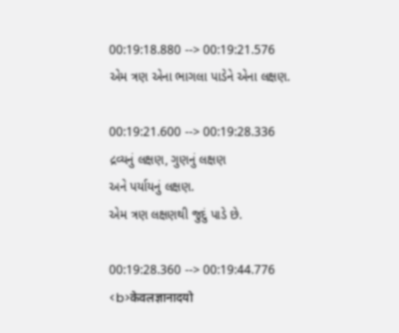00:19:18.880 --> 00:19:21.576
એમ ત્રણ એના ભાગલા પાડેને એના લક્ષણ.

00:19:21.600 --> 00:19:28.336
દ્રવ્યનું લક્ષણ, ગુણનું લક્ષણ
અને પર્યાયનું લક્ષણ.
એમ ત્રણ લક્ષણથી જુદું પાડે છે.

00:19:28.360 --> 00:19:44.776
<b>केवलज्ञानादयो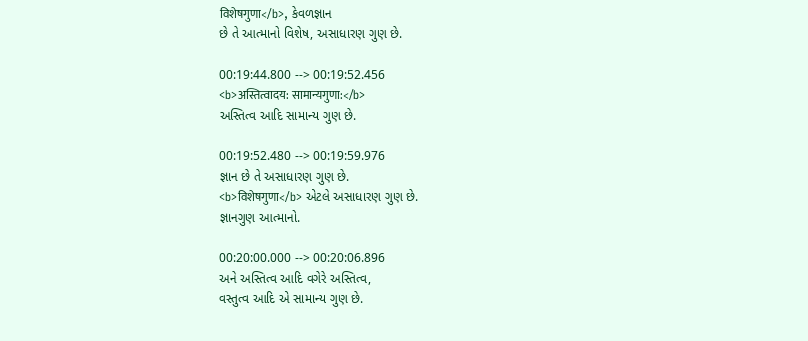विशेषगुणा</b>, કેવળજ્ઞાન
છે તે આત્માનો વિશેષ, અસાધારણ ગુણ છે.

00:19:44.800 --> 00:19:52.456
<b>अस्तित्वादय: सामान्यगुणा:</b>
અસ્તિત્વ આદિ સામાન્ય ગુણ છે.

00:19:52.480 --> 00:19:59.976
જ્ઞાન છે તે અસાધારણ ગુણ છે.
<b>विशेषगुणा</b> એટલે અસાધારણ ગુણ છે.
જ્ઞાનગુણ આત્માનો.

00:20:00.000 --> 00:20:06.896
અને અસ્તિત્વ આદિ વગેરે અસ્તિત્વ,
વસ્તુત્વ આદિ એ સામાન્ય ગુણ છે.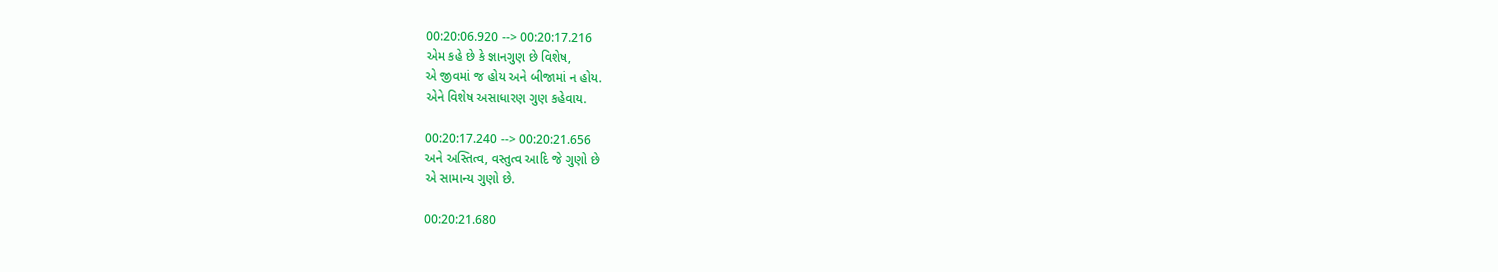00:20:06.920 --> 00:20:17.216
એમ કહે છે કે જ્ઞાનગુણ છે વિશેષ,
એ જીવમાં જ હોય અને બીજામાં ન હોય.
એને વિશેષ અસાધારણ ગુણ કહેવાય.

00:20:17.240 --> 00:20:21.656
અને અસ્તિત્વ, વસ્તુત્વ આદિ જે ગુણો છે
એ સામાન્ય ગુણો છે.

00:20:21.680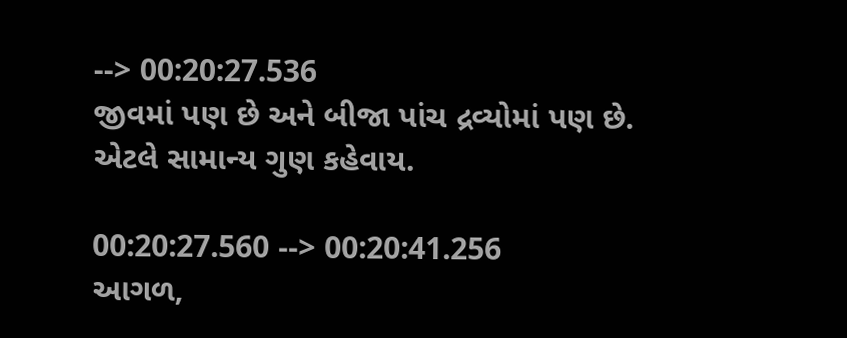--> 00:20:27.536
જીવમાં પણ છે અને બીજા પાંચ દ્રવ્યોમાં પણ છે.
એટલે સામાન્ય ગુણ કહેવાય.

00:20:27.560 --> 00:20:41.256
આગળ,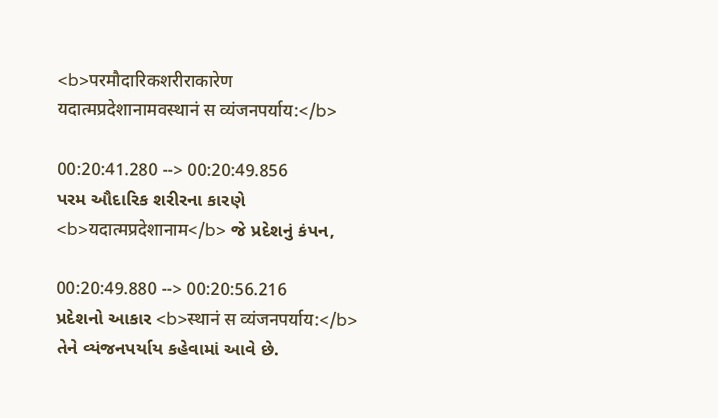<b>परमौदारिकशरीराकारेण
यदात्मप्रदेशानामवस्थानं स व्यंजनपर्याय:</b>

00:20:41.280 --> 00:20:49.856
પરમ ઔદારિક શરીરના કારણે
<b>यदात्मप्रदेशानाम</b> જે પ્રદેશનું કંપન,

00:20:49.880 --> 00:20:56.216
પ્રદેશનો આકાર <b>स्थानं स व्यंजनपर्याय:</b>
તેને વ્યંજનપર્યાય કહેવામાં આવે છે.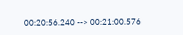00:20:56.240 --> 00:21:00.576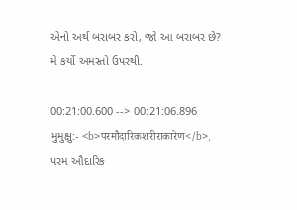એનો અર્થ બરાબર કરો, જો આ બરાબર છે?
મે કર્યો અમસ્તો ઉપરથી.

00:21:00.600 --> 00:21:06.896
મુમુક્ષુ:- <b>परमौदारिकशरीराकारेण</b>,
પરમ ઔદારિક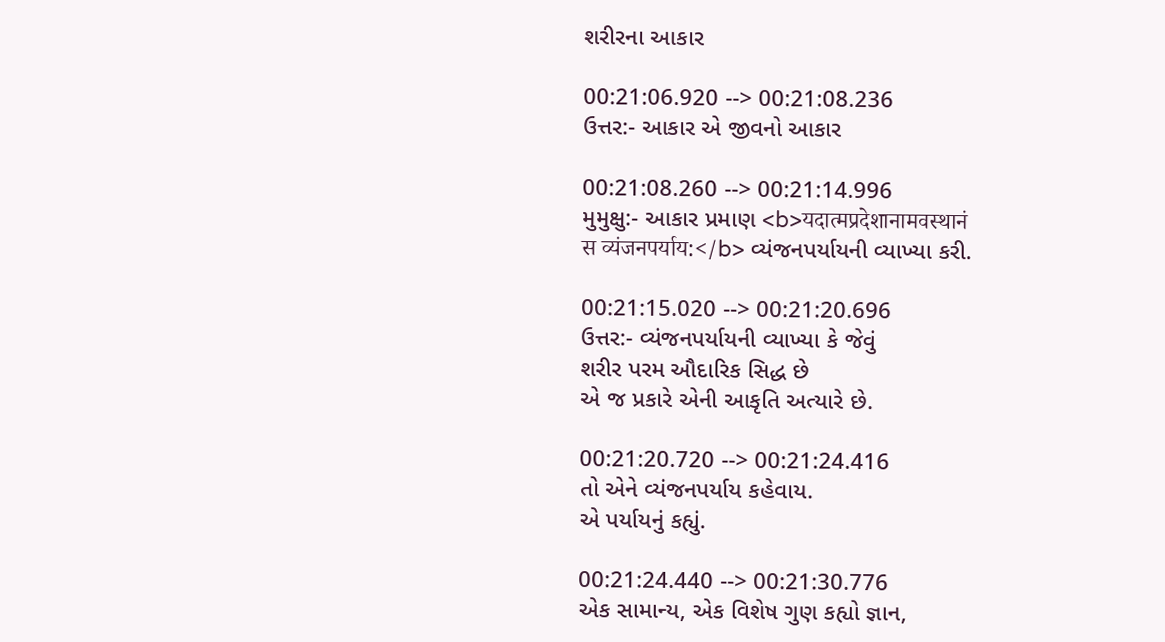શરીરના આકાર

00:21:06.920 --> 00:21:08.236
ઉત્તર:- આકાર એ જીવનો આકાર

00:21:08.260 --> 00:21:14.996
મુમુક્ષુ:- આકાર પ્રમાણ <b>यदात्मप्रदेशानामवस्थानं
स व्यंजनपर्याय:</b> વ્યંજનપર્યાયની વ્યાખ્યા કરી.

00:21:15.020 --> 00:21:20.696
ઉત્તર:- વ્યંજનપર્યાયની વ્યાખ્યા કે જેવું
શરીર પરમ ઔદારિક સિદ્ધ છે
એ જ પ્રકારે એની આકૃતિ અત્યારે છે.

00:21:20.720 --> 00:21:24.416
તો એને વ્યંજનપર્યાય કહેવાય.
એ પર્યાયનું કહ્યું.

00:21:24.440 --> 00:21:30.776
એક સામાન્ય, એક વિશેષ ગુણ કહ્યો જ્ઞાન,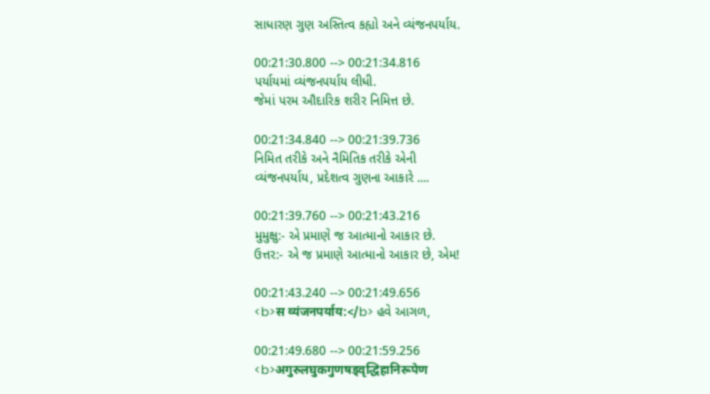સાધારણ ગુણ અસ્તિત્વ કહ્યો અને વ્યંજનપર્યાય.

00:21:30.800 --> 00:21:34.816
પર્યાયમાં વ્યંજનપર્યાય લીધી.
જેમાં પરમ ઔદારિક શરીર નિમિત્ત છે.

00:21:34.840 --> 00:21:39.736
નિમિત તરીકે અને નૈમિતિક તરીકે એની
વ્યંજનપર્યાય, પ્રદેશત્વ ગુણના આકારે ....

00:21:39.760 --> 00:21:43.216
મુમુક્ષુ:- એ પ્રમાણે જ આત્માનો આકાર છે.
ઉત્તર:- એ જ પ્રમાણે આત્માનો આકાર છે, એમ!

00:21:43.240 --> 00:21:49.656
<b>स व्यंजनपर्याय:</b> હવે આગળ,

00:21:49.680 --> 00:21:59.256
<b>अगुरुलघुकगुणषड्वृद्धिहानिरूपेण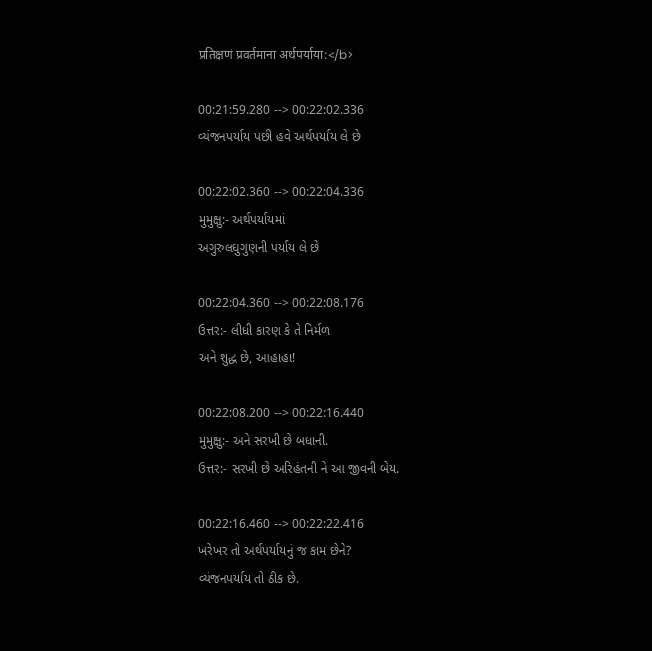प्रतिक्षणं प्रवर्तमाना अर्थपर्याया:</b>

00:21:59.280 --> 00:22:02.336
વ્યંજનપર્યાય પછી હવે અર્થપર્યાય લે છે

00:22:02.360 --> 00:22:04.336
મુમુક્ષુ:- અર્થપર્યાયમાં
અગુરુલઘુગુણની પર્યાય લે છે

00:22:04.360 --> 00:22:08.176
ઉત્તર:- લીધી કારણ કે તે નિર્મળ
અને શુદ્ધ છે, આહાહા!

00:22:08.200 --> 00:22:16.440
મુમુક્ષુ:- અને સરખી છે બધાની.
ઉત્તર:- સરખી છે અરિહંતની ને આ જીવની બેય.

00:22:16.460 --> 00:22:22.416
ખરેખર તો અર્થપર્યાયનું જ કામ છેને?
વ્યંજનપર્યાય તો ઠીક છે.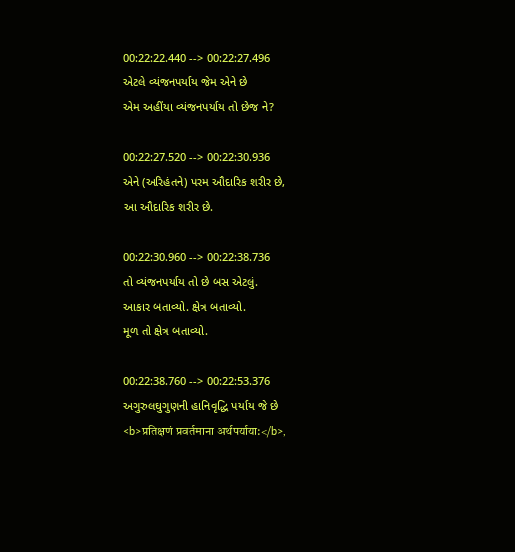00:22:22.440 --> 00:22:27.496
એટલે વ્યંજનપર્યાય જેમ એને છે
એમ અહીંયા વ્યંજનપર્યાય તો છેજ ને?

00:22:27.520 --> 00:22:30.936
એને (અરિહંતને) પરમ ઔદારિક શરીર છે,
આ ઔદારિક શરીર છે.

00:22:30.960 --> 00:22:38.736
તો વ્યંજનપર્યાય તો છે બસ એટલું.
આકાર બતાવ્યો. ક્ષેત્ર બતાવ્યો.
મૂળ તો ક્ષેત્ર બતાવ્યો.

00:22:38.760 --> 00:22:53.376
અગુરુલઘુગુણની હાનિવૃદ્ધિ પર્યાય જે છે
<b>प्रतिक्षणं प्रवर्तमाना अर्थपर्याया:</b>,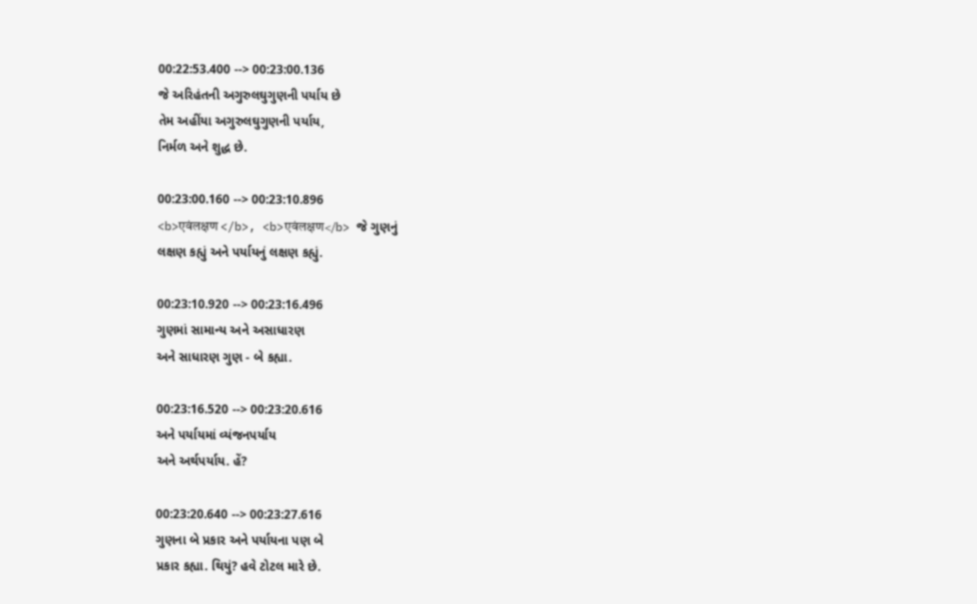00:22:53.400 --> 00:23:00.136
જે અરિહંતની અગુરુલઘુગુણની પર્યાય છે
તેમ અહીંયા અગુરુલઘુગુણની પર્યાય,
નિર્મળ અને શુદ્ધ છે.

00:23:00.160 --> 00:23:10.896
<b>एवंलक्षण </b>, <b>एवंलक्षण</b> જે ગુણનું
લક્ષણ કહ્યું અને પર્યાયનું લક્ષણ કહ્યું.

00:23:10.920 --> 00:23:16.496
ગુણમાં સામાન્ય અને અસાધારણ
અને સાધારણ ગુણ - બે કહ્યા.

00:23:16.520 --> 00:23:20.616
અને પર્યાયમાં વ્યંજનપર્યાય
અને અર્થપર્યાય. હેં?

00:23:20.640 --> 00:23:27.616
ગુણના બે પ્રકાર અને પર્યાયના પણ બે
પ્રકાર કહ્યા. થિયું? હવે ટોટલ મારે છે.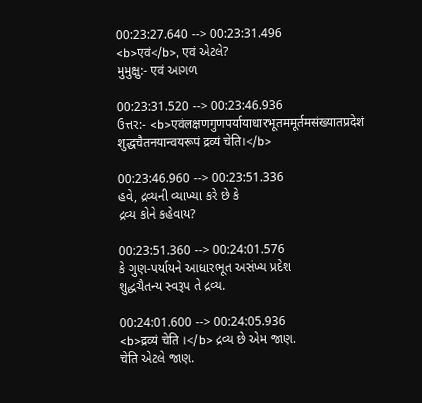00:23:27.640 --> 00:23:31.496
<b>एवं</b>, एवं એટલે?
મુમુક્ષુ:- एवं આગળ

00:23:31.520 --> 00:23:46.936
ઉત્તર:- <b>एवंलक्षणगुणपर्यायाधारभूतममूर्तमसंख्यातप्रदेशं
शुद्धचैतनयान्वयरूपं द्रव्यं चेति।</b>

00:23:46.960 --> 00:23:51.336
હવે, દ્રવ્યની વ્યાખ્યા કરે છે કે
દ્રવ્ય કોને કહેવાય?

00:23:51.360 --> 00:24:01.576
કે ગુણ-પર્યાયને આધારભૂત અસંખ્ય પ્રદેશ
શુદ્ધચૈતન્ય સ્વરૂપ તે દ્રવ્ય.

00:24:01.600 --> 00:24:05.936
<b>द्रव्यं चेति ।</b> દ્રવ્ય છે એમ જાણ.
चेति એટલે જાણ.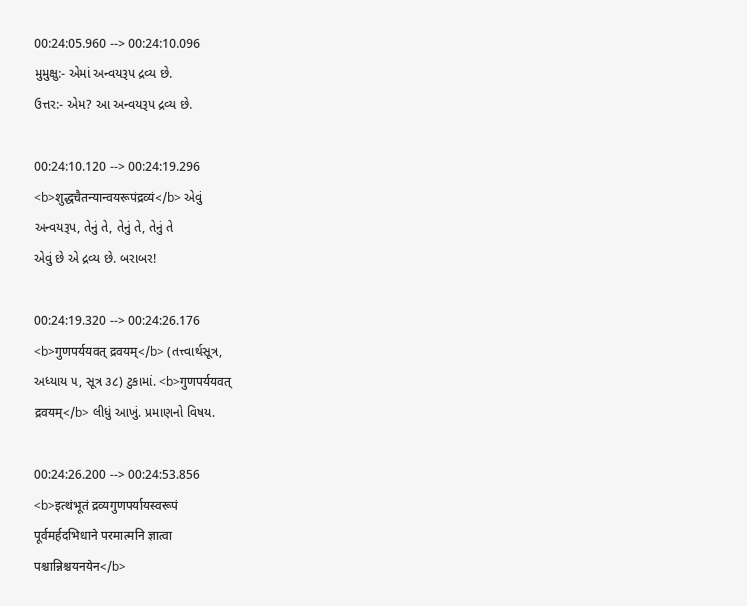00:24:05.960 --> 00:24:10.096
મુમુક્ષુ:- એમાં અન્વયરૂપ દ્રવ્ય છે.
ઉત્તર:- એમ? આ અન્વયરૂપ દ્રવ્ય છે.

00:24:10.120 --> 00:24:19.296
<b>शुद्धचैतन्यान्वयरूपंद्रव्यं</b> એવું
અન્વયરૂપ, તેનું તે, તેનું તે, તેનું તે
એવું છે એ દ્રવ્ય છે. બરાબર!

00:24:19.320 --> 00:24:26.176
<b>गुणपर्ययवत् द्रवयम्</b> (તત્ત્વાર્થસૂત્ર,
અધ્યાય ૫, સૂત્ર ૩૮) ટુકામાં. <b>गुणपर्ययवत्
द्रवयम्</b> લીધું આખું. પ્રમાણનો વિષય.

00:24:26.200 --> 00:24:53.856
<b>इत्थंभूतं द्रव्यगुणपर्यायस्वरूपं
पूर्वमर्हदभिधाने परमात्मनि ज्ञात्वा
पश्चान्निश्चयनयेन</b>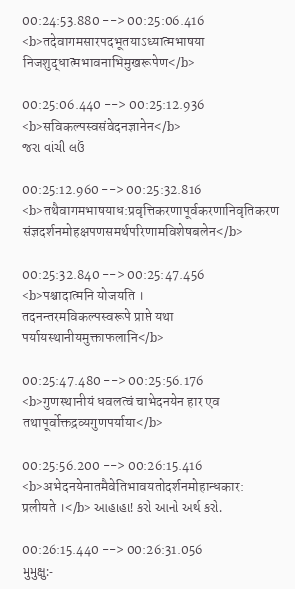00:24:53.880 --> 00:25:06.416
<b>तदेवागमसारपदभूतयाऽध्यात्मभाषया
निजशुद्धात्मभावनाभिमुखरूपेण</b>

00:25:06.440 --> 00:25:12.936
<b>सविकल्पस्वसंवेदनज्ञानेन</b>
જરા વાંચી લઉં

00:25:12.960 --> 00:25:32.816
<b>तथैवागमभाषयाध:प्रवृत्तिकरणापूर्वकरणानिवृतिकरण
संज्ञदर्शनमोहक्षपणसमर्थपरिणामविशेषबलेन</b>

00:25:32.840 --> 00:25:47.456
<b>पश्चादात्मनि योजयति ।
तदनन्तरमविकल्पस्वरूपे प्राप्ते यथा
पर्यायस्थानीयमुक्ताफलानि</b>

00:25:47.480 --> 00:25:56.176
<b>गुणस्थानीयं धवलत्वं चाभेदनयेन हार एव
तथापूर्वोक्तद्रव्यगुणपर्याया</b>

00:25:56.200 --> 00:26:15.416
<b>अभेदनयेनातमैवेतिभावयतोदर्शनमोहान्धकार:
प्रलीयते ।</b> આહાહા! કરો આનો અર્થ કરો.

00:26:15.440 --> 00:26:31.056
મુમુક્ષુ:-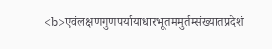<b>एवंलक्षणगुणपर्यायाधारभूतममुर्तम्संख्यातप्रदेशं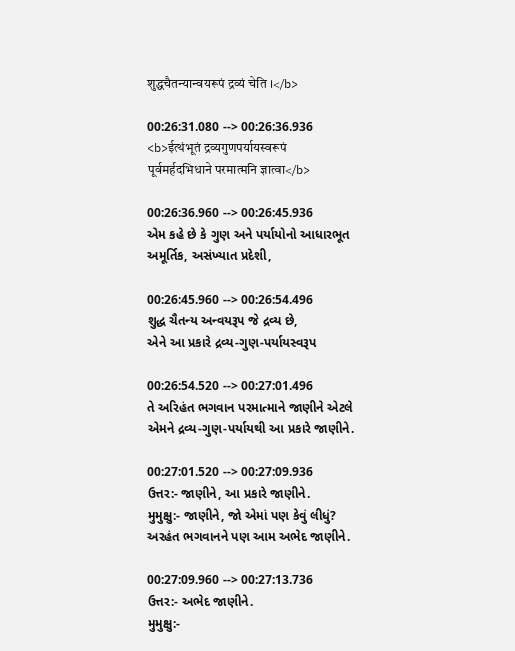शुद्धचैतन्यान्वयरूपं द्रव्यं चेति ।</b>

00:26:31.080 --> 00:26:36.936
<b>ईत्थंभूतं द्रव्यगुणपर्यायस्वरूपं
पूर्वमर्हदभिधाने परमात्मनि ज्ञात्वा</b>

00:26:36.960 --> 00:26:45.936
એમ કહે છે કે ગુણ અને પર્યાયોનો આધારભૂત
અમૂર્તિક, અસંખ્યાત પ્રદેશી,

00:26:45.960 --> 00:26:54.496
શુદ્ધ ચૈતન્ય અન્વયરૂપ જે દ્રવ્ય છે,
એને આ પ્રકારે દ્રવ્ય-ગુણ-પર્યાયસ્વરૂપ

00:26:54.520 --> 00:27:01.496
તે અરિહંત ભગવાન પરમાત્માને જાણીને એટલે
એમને દ્રવ્ય-ગુણ-પર્યાયથી આ પ્રકારે જાણીને.

00:27:01.520 --> 00:27:09.936
ઉત્તર:- જાણીને, આ પ્રકારે જાણીને.
મુમુક્ષુ:- જાણીને, જો એમાં પણ કેવું લીધું?
અરહંત ભગવાનને પણ આમ અભેદ જાણીને.

00:27:09.960 --> 00:27:13.736
ઉત્તર:- અભેદ જાણીને.
મુમુક્ષુ:-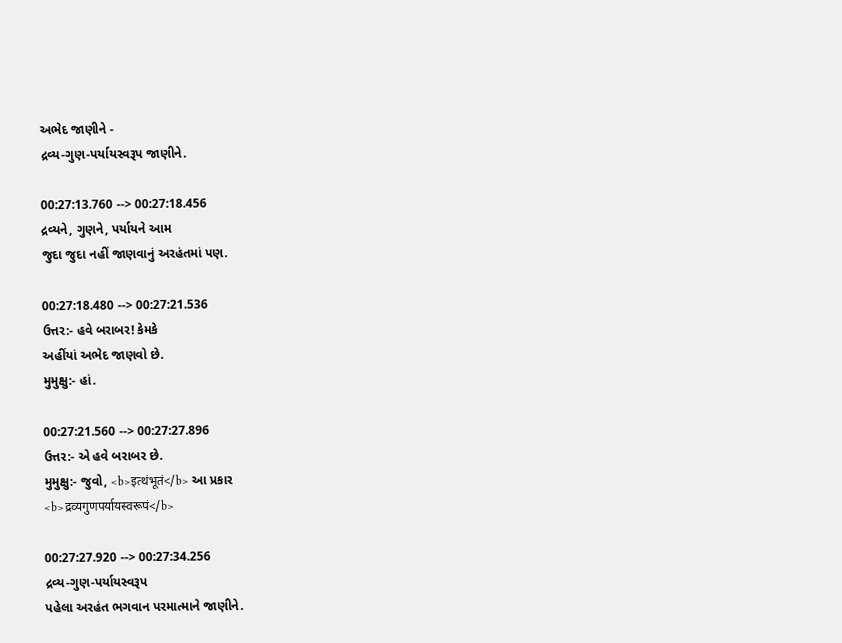અભેદ જાણીને -
દ્રવ્ય-ગુણ-પર્યાયસ્વરૂપ જાણીને.

00:27:13.760 --> 00:27:18.456
દ્રવ્યને, ગુણને, પર્યાયને આમ
જુદા જુદા નહીં જાણવાનું અરહંતમાં પણ.

00:27:18.480 --> 00:27:21.536
ઉત્તર:- હવે બરાબર! કેમકે
અહીંયાં અભેદ જાણવો છે.
મુમુક્ષુ:- હાં.

00:27:21.560 --> 00:27:27.896
ઉત્તર:- એ હવે બરાબર છે.
મુમુક્ષુ:- જુવો, <b>इत्थंभूतं</b> આ પ્રકાર
<b>द्रव्यगुणपर्यायस्वरूपं</b>

00:27:27.920 --> 00:27:34.256
દ્રવ્ય-ગુણ-પર્યાયસ્વરૂપ
પહેલા અરહંત ભગવાન પરમાત્માને જાણીને.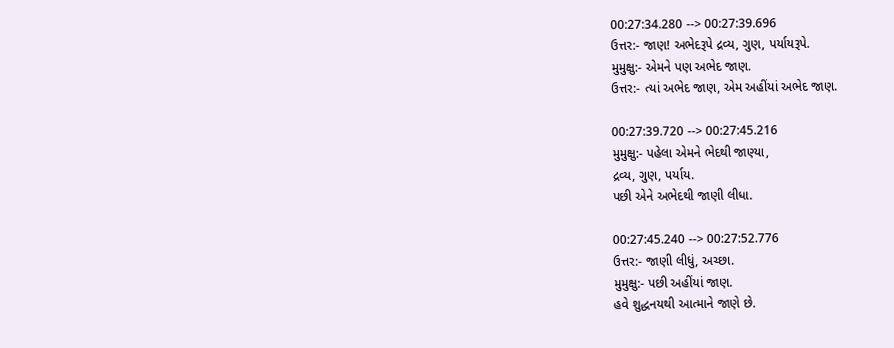00:27:34.280 --> 00:27:39.696
ઉત્તર:- જાણ! અભેદરૂપે દ્રવ્ય, ગુણ, પર્યાયરૂપે.
મુમુક્ષુ:- એમને પણ અભેદ જાણ.
ઉત્તર:- ત્યાં અભેદ જાણ, એમ અહીંયાં અભેદ જાણ.

00:27:39.720 --> 00:27:45.216
મુમુક્ષુ:- પહેલા એમને ભેદથી જાણ્યા,
દ્રવ્ય, ગુણ, પર્યાય.
પછી એને અભેદથી જાણી લીધા.

00:27:45.240 --> 00:27:52.776
ઉત્તર:- જાણી લીધું, અચ્છા.
મુમુક્ષુ:- પછી અહીંયાં જાણ.
હવે શુદ્ધનયથી આત્માને જાણે છે.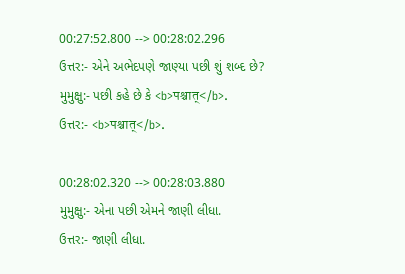00:27:52.800 --> 00:28:02.296
ઉત્તર:- એને અભેદપણે જાણ્યા પછી શું શબ્દ છે?
મુમુક્ષુ:- પછી કહે છે કે <b>पश्चात्</b>.
ઉત્તર:- <b>पश्चात्</b>.

00:28:02.320 --> 00:28:03.880
મુમુક્ષુ:- એના પછી એમને જાણી લીધા.
ઉત્તર:- જાણી લીધા.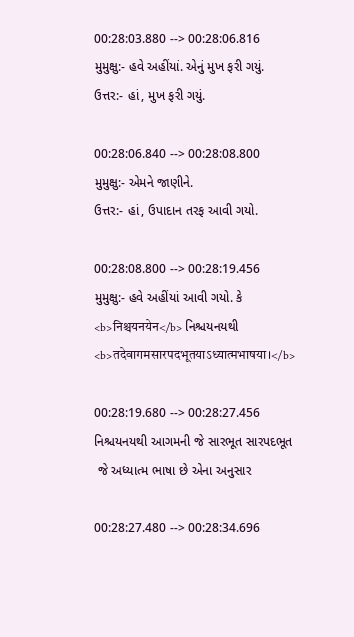00:28:03.880 --> 00:28:06.816
મુમુક્ષુ:- હવે અહીંયાં. એનું મુખ ફરી ગયું.
ઉત્તર:- હાં, મુખ ફરી ગયું.

00:28:06.840 --> 00:28:08.800
મુમુક્ષુ:- એમને જાણીને.
ઉત્તર:- હાં, ઉપાદાન તરફ આવી ગયો.

00:28:08.800 --> 00:28:19.456
મુમુક્ષુ:- હવે અહીંયાં આવી ગયો. કે
<b>निश्चयनयेन</b> નિશ્ચયનયથી
<b>तदेवागमसारपदभूतयाऽध्यात्मभाषया।</b>

00:28:19.680 --> 00:28:27.456
નિશ્ચયનયથી આગમની જે સારભૂત સારપદભૂત
 જે અધ્યાત્મ ભાષા છે એના અનુસાર

00:28:27.480 --> 00:28:34.696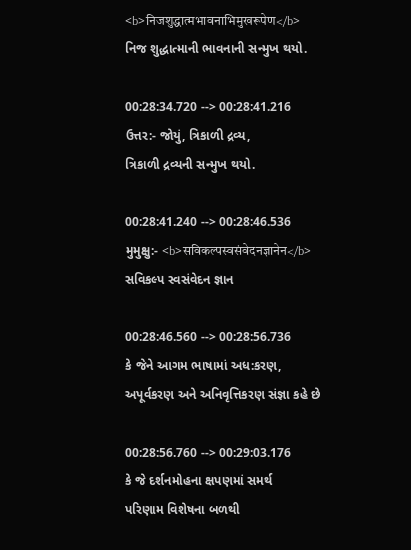<b>निजशुद्धात्मभावनाभिमुखरूपेण</b>
નિજ શુદ્ધાત્માની ભાવનાની સન્મુખ થયો.

00:28:34.720 --> 00:28:41.216
ઉત્તર:- જોયું, ત્રિકાળી દ્રવ્ય,
ત્રિકાળી દ્રવ્યની સન્મુખ થયો.

00:28:41.240 --> 00:28:46.536
મુમુક્ષુ:- <b>सविकल्पस्वसंवेदनज्ञानेन</b>
સવિકલ્પ સ્વસંવેદન જ્ઞાન

00:28:46.560 --> 00:28:56.736
કે જેને આગમ ભાષામાં અધ:કરણ,
અપૂર્વકરણ અને અનિવૃત્તિકરણ સંજ્ઞા કહે છે

00:28:56.760 --> 00:29:03.176
કે જે દર્શનમોહના ક્ષપણમાં સમર્થ
પરિણામ વિશેષના બળથી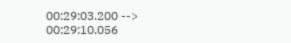00:29:03.200 --> 00:29:10.056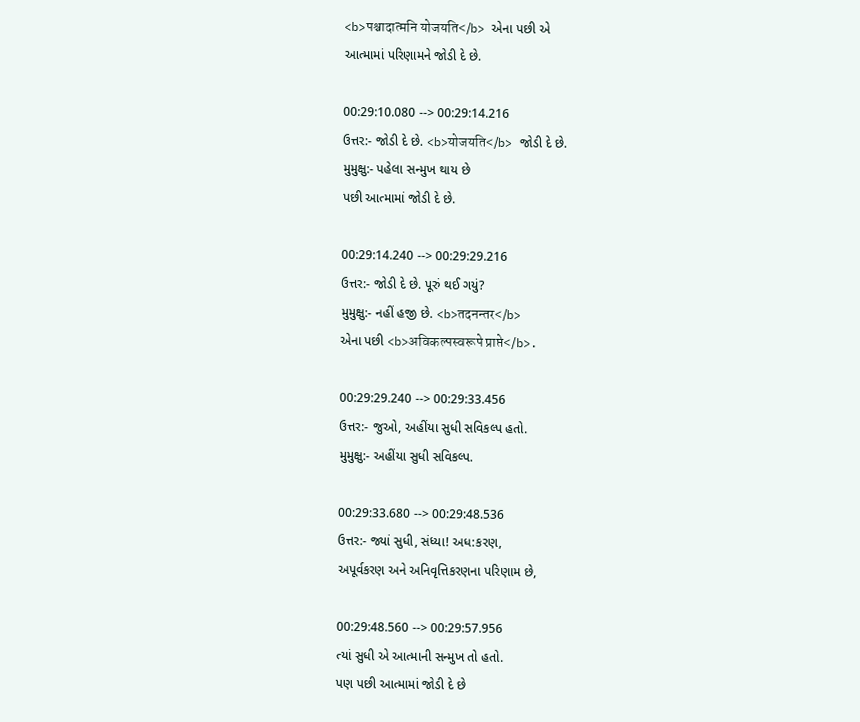<b>पश्चादात्मनि योजयति</b> એના પછી એ
આત્મામાં પરિણામને જોડી દે છે.

00:29:10.080 --> 00:29:14.216
ઉત્તર:- જોડી દે છે. <b>योजयति</b> જોડી દે છે.
મુમુક્ષુ:- પહેલા સન્મુખ થાય છે
પછી આત્મામાં જોડી દે છે.

00:29:14.240 --> 00:29:29.216
ઉત્તર:- જોડી દે છે. પૂરું થઈ ગયું?
મુમુક્ષુ:- નહીં હજી છે. <b>तदनन्तर</b>
એના પછી <b>अविकल्पस्वरूपे प्राप्ते</b>.

00:29:29.240 --> 00:29:33.456
ઉત્તર:- જુઓ, અહીંયા સુધી સવિકલ્પ હતો.
મુમુક્ષુ:- અહીંયા સુધી સવિકલ્પ.

00:29:33.680 --> 00:29:48.536
ઉત્તર:- જ્યાં સુધી, સંધ્યા! અધ:કરણ,
અપૂર્વકરણ અને અનિવૃત્તિકરણના પરિણામ છે,

00:29:48.560 --> 00:29:57.956
ત્યાં સુધી એ આત્માની સન્મુખ તો હતો.
પણ પછી આત્મામાં જોડી દે છે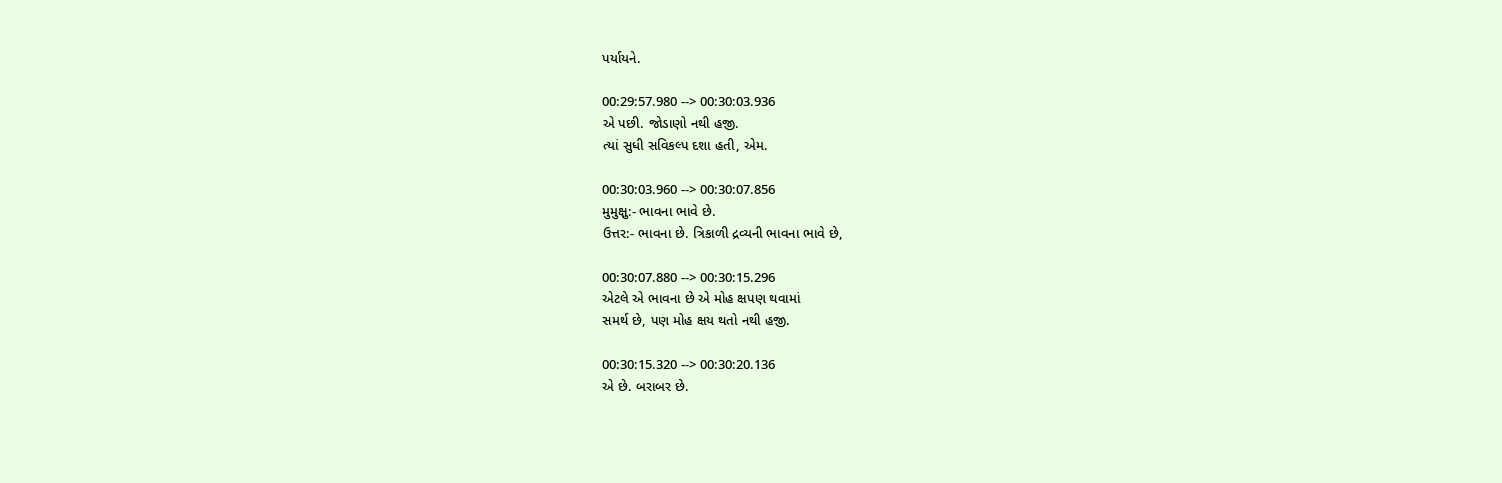પર્યાયને.

00:29:57.980 --> 00:30:03.936
એ પછી. જોડાણો નથી હજી.
ત્યાં સુધી સવિકલ્પ દશા હતી, એમ.

00:30:03.960 --> 00:30:07.856
મુમુક્ષુ:- ભાવના ભાવે છે.
ઉત્તર:- ભાવના છે. ત્રિકાળી દ્રવ્યની ભાવના ભાવે છે,

00:30:07.880 --> 00:30:15.296
એટલે એ ભાવના છે એ મોહ ક્ષપણ થવામાં
સમર્થ છે, પણ મોહ ક્ષય થતો નથી હજી.

00:30:15.320 --> 00:30:20.136
એ છે. બરાબર છે.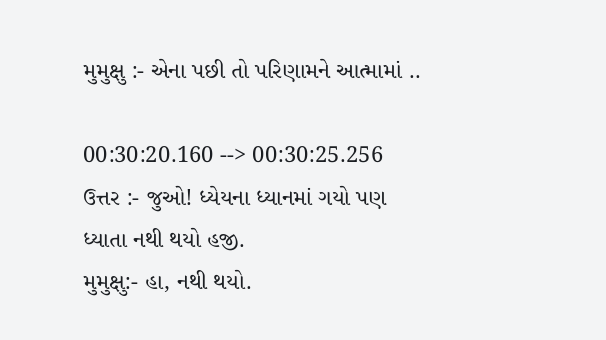મુમુક્ષુ :- એના પછી તો પરિણામને આત્મામાં ..

00:30:20.160 --> 00:30:25.256
ઉત્તર :- જુઓ! ધ્યેયના ધ્યાનમાં ગયો પણ
ધ્યાતા નથી થયો હજી.
મુમુક્ષુ:- હા, નથી થયો.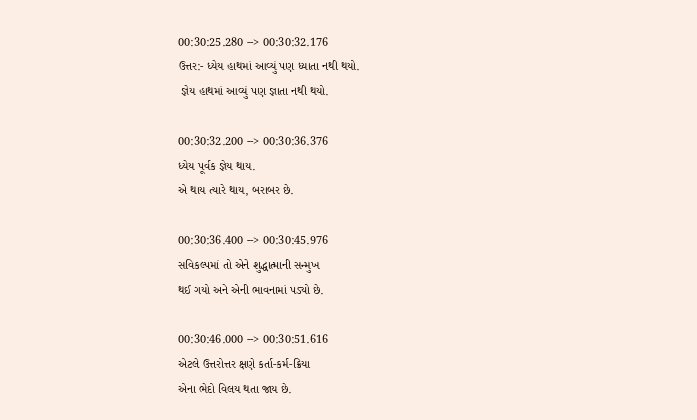00:30:25.280 --> 00:30:32.176
ઉત્તર:- ધ્યેય હાથમાં આવ્યું પણ ધ્યાતા નથી થયો.
 જ્ઞેય હાથમાં આવ્યું પણ જ્ઞાતા નથી થયો.

00:30:32.200 --> 00:30:36.376
ધ્યેય પૂર્વક જ્ઞેય થાય.
એ થાય ત્યારે થાય, બરાબર છે.

00:30:36.400 --> 00:30:45.976
સવિકલ્પમાં તો એને શુદ્ધાત્માની સન્મુખ
થઈ ગયો અને એની ભાવનામાં પડ્યો છે.

00:30:46.000 --> 00:30:51.616
એટલે ઉત્તરોત્તર ક્ષણે કર્તા-કર્મ-ક્રિયા
એના ભેદો વિલય થતા જાય છે.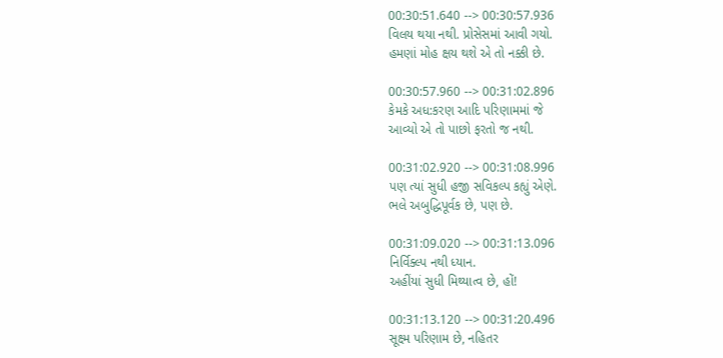00:30:51.640 --> 00:30:57.936
વિલય થયા નથી. પ્રોસેસમાં આવી ગયો.
હમણાં મોહ ક્ષય થશે એ તો નક્કી છે.

00:30:57.960 --> 00:31:02.896
કેમકે અધ:કરણ આદિ પરિણામમાં જે
આવ્યો એ તો પાછો ફરતો જ નથી.

00:31:02.920 --> 00:31:08.996
પણ ત્યાં સુધી હજી સવિકલ્પ કહ્યું એણે.
ભલે અબુદ્ધિપૂર્વક છે, પણ છે.

00:31:09.020 --> 00:31:13.096
નિર્વિક્લ્પ નથી ધ્યાન.
અહીંયાં સુધી મિથ્યાત્વ છે, હોં!

00:31:13.120 --> 00:31:20.496
સૂક્ષ્મ પરિણામ છે, નહિતર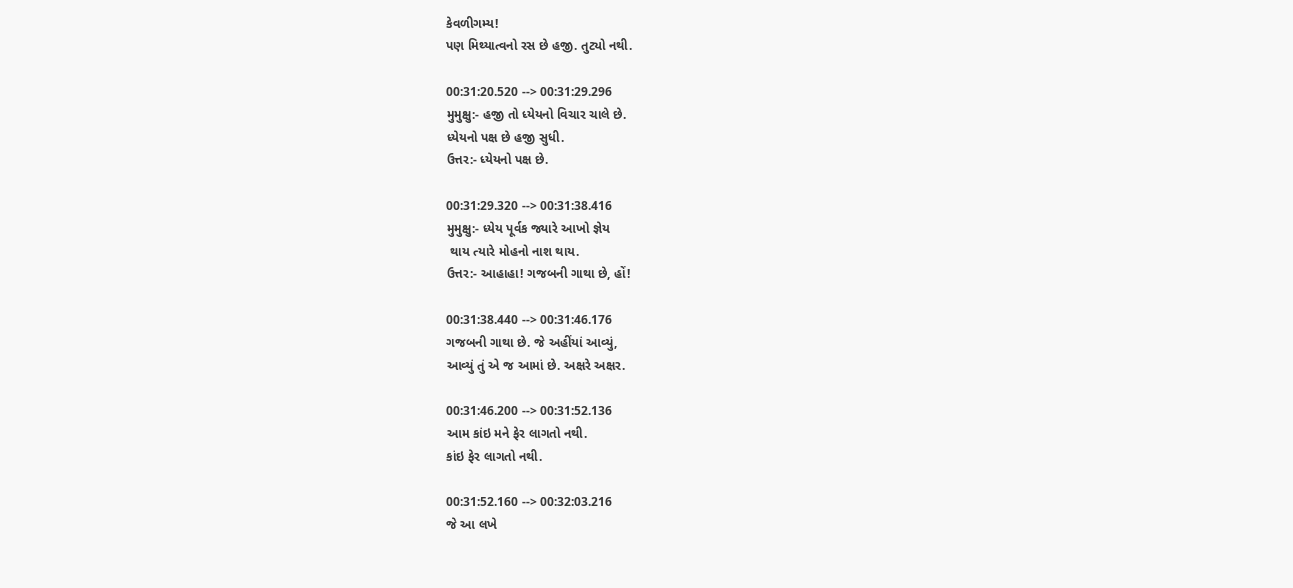કેવળીગમ્ય!
પણ મિથ્યાત્વનો રસ છે હજી. તુટ્યો નથી.

00:31:20.520 --> 00:31:29.296
મુમુક્ષુ:- હજી તો ધ્યેયનો વિચાર ચાલે છે.
ધ્યેયનો પક્ષ છે હજી સુધી.
ઉત્તર:- ધ્યેયનો પક્ષ છે.

00:31:29.320 --> 00:31:38.416
મુમુક્ષુ:- ધ્યેય પૂર્વક જ્યારે આખો જ્ઞેય
 થાય ત્યારે મોહનો નાશ થાય.
ઉત્તર:- આહાહા! ગજબની ગાથા છે, હોં!

00:31:38.440 --> 00:31:46.176
ગજબની ગાથા છે. જે અહીંયાં આવ્યું,
આવ્યું તું એ જ આમાં છે. અક્ષરે અક્ષર.

00:31:46.200 --> 00:31:52.136
આમ કાંઇ મને ફેર લાગતો નથી.
કાંઇ ફેર લાગતો નથી.

00:31:52.160 --> 00:32:03.216
જે આ લખે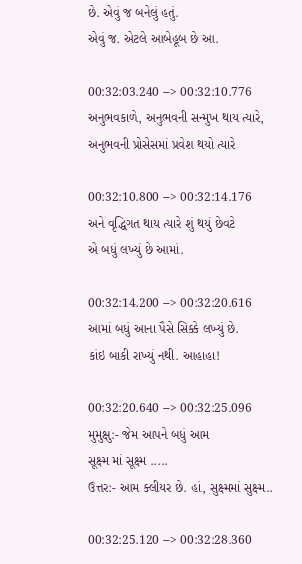છે. એવું જ બનેલું હતું.
એવું જ. એટલે આબેહૂબ છે આ.

00:32:03.240 --> 00:32:10.776
અનુભવકાળે, અનુભવની સન્મુખ થાય ત્યારે,
અનુભવની પ્રોસેસમાં પ્રવેશ થયો ત્યારે

00:32:10.800 --> 00:32:14.176
અને વૃદ્ધિગત થાય ત્યારે શું થયું છેવટે
એ બધું લખ્યું છે આમાં.

00:32:14.200 --> 00:32:20.616
આમાં બધું આના પૈસે સિક્કે લખ્યું છે.
કાંઇ બાકી રાખ્યું નથી. આહાહા!

00:32:20.640 --> 00:32:25.096
મુમુક્ષુ:- જેમ આપને બધું આમ
સૂક્ષ્મ માં સૂક્ષ્મ .....
ઉત્તર:- આમ ક્લીયર છે. હાં, સુક્ષ્મમાં સુક્ષ્મ..

00:32:25.120 --> 00:32:28.360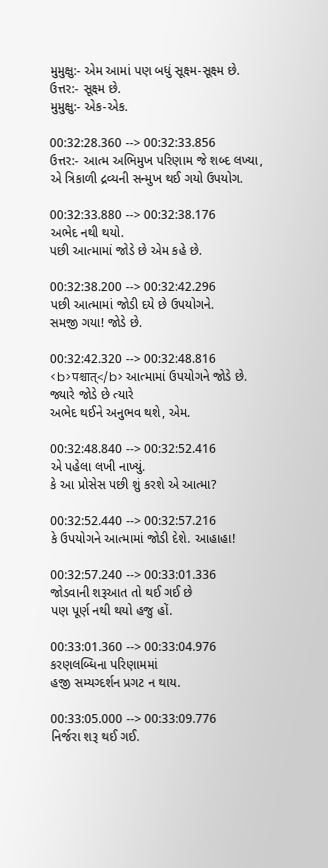મુમુક્ષુ:- એમ આમાં પણ બધું સૂક્ષ્મ-સૂક્ષ્મ છે.
ઉત્તર:- સૂક્ષ્મ છે.
મુમુક્ષુ:- એક-એક.

00:32:28.360 --> 00:32:33.856
ઉત્તર:- આત્મ અભિમુખ પરિણામ જે શબ્દ લખ્યા,
એ ત્રિકાળી દ્રવ્યની સન્મુખ થઈ ગયો ઉપયોગ.

00:32:33.880 --> 00:32:38.176
અભેદ નથી થયો.
પછી આત્મામાં જોડે છે એમ કહે છે.

00:32:38.200 --> 00:32:42.296
પછી આત્મામાં જોડી દયે છે ઉપયોગને.
સમજી ગયા! જોડે છે.

00:32:42.320 --> 00:32:48.816
<b>पश्चात्</b> આત્મામાં ઉપયોગને જોડે છે.
જ્યારે જોડે છે ત્યારે
અભેદ થઈને અનુભવ થશે, એમ.

00:32:48.840 --> 00:32:52.416
એ પહેલા લખી નાખ્યું.
કે આ પ્રોસેસ પછી શું કરશે એ આત્મા?

00:32:52.440 --> 00:32:57.216
કે ઉપયોગને આત્મામાં જોડી દેશે. આહાહા!

00:32:57.240 --> 00:33:01.336
જોડવાની શરૂઆત તો થઈ ગઈ છે
પણ પૂર્ણ નથી થયો હજુ હોં.

00:33:01.360 --> 00:33:04.976
કરણલબ્ધિના પરિણામમાં
હજી સમ્યગ્દર્શન પ્રગટ ન થાય.

00:33:05.000 --> 00:33:09.776
નિર્જરા શરૂ થઈ ગઈ.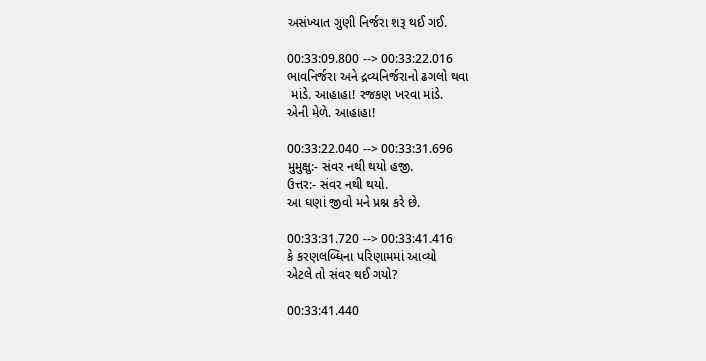અસંખ્યાત ગુણી નિર્જરા શરૂ થઈ ગઈ.

00:33:09.800 --> 00:33:22.016
ભાવનિર્જરા અને દ્રવ્યનિર્જરાનો ઢગલો થવા
 માંડે. આહાહા! રજકણ ખરવા માંડે.
એની મેળે. આહાહા!

00:33:22.040 --> 00:33:31.696
મુમુક્ષુ:- સંવર નથી થયો હજી.
ઉત્તર:- સંવર નથી થયો.
આ ઘણાં જીવો મને પ્રશ્ન કરે છે.

00:33:31.720 --> 00:33:41.416
કે કરણલબ્ધિના પરિણામમાં આવ્યો
એટલે તો સંવર થઈ ગયો?

00:33:41.440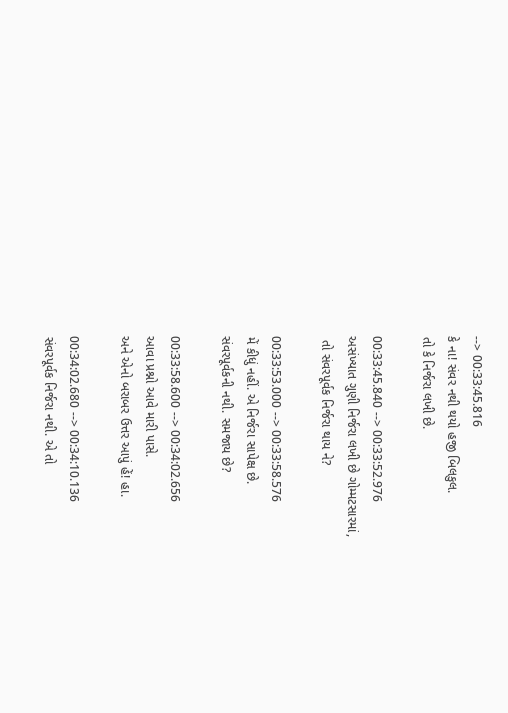--> 00:33:45.816
કે ના! સંવર નથી થયો હજી બિલકુલ.
તો કે નિર્જરા લખી છે.

00:33:45.840 --> 00:33:52.976
અસંખ્યાત ગુણી નિર્જરા લખી છે ગોમ્મટસારમાં,
 તો સંવરપૂર્વક નિર્જરા થાય ને?

00:33:53.000 --> 00:33:58.576
મેં કીધું નહીં. એ નિર્જરા સાપેક્ષ છે.
સંવરપૂર્વકની નથી. સમજાય છે?

00:33:58.600 --> 00:34:02.656
આવા પ્રશ્નો આવે મારી પાસે.
અને એનો બરાબર ઉત્તર આપું હેં! હા.

00:34:02.680 --> 00:34:10.136
સંવરપૂર્વક નિર્જરા નથી. એ તો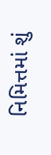નિમિત્તમાં શું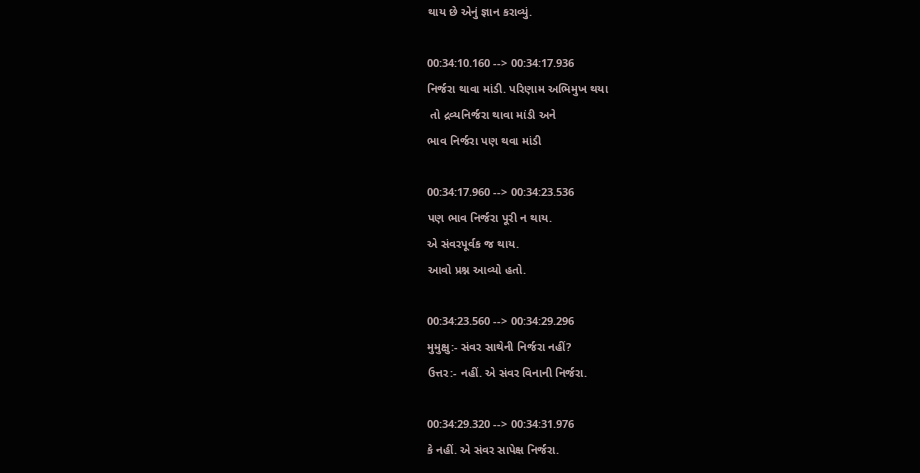થાય છે એનું જ્ઞાન કરાવ્યું.

00:34:10.160 --> 00:34:17.936
નિર્જરા થાવા માંડી. પરિણામ અભિમુખ થયા
 તો દ્રવ્યનિર્જરા થાવા માંડી અને
ભાવ નિર્જરા પણ થવા માંડી

00:34:17.960 --> 00:34:23.536
પણ ભાવ નિર્જરા પૂરી ન થાય.
એ સંવરપૂર્વક જ થાય.
આવો પ્રશ્ન આવ્યો હતો.

00:34:23.560 --> 00:34:29.296
મુમુક્ષુ:- સંવર સાથેની નિર્જરા નહીં?
ઉત્તર:- નહીં. એ સંવર વિનાની નિર્જરા.

00:34:29.320 --> 00:34:31.976
કે નહીં. એ સંવર સાપેક્ષ નિર્જરા.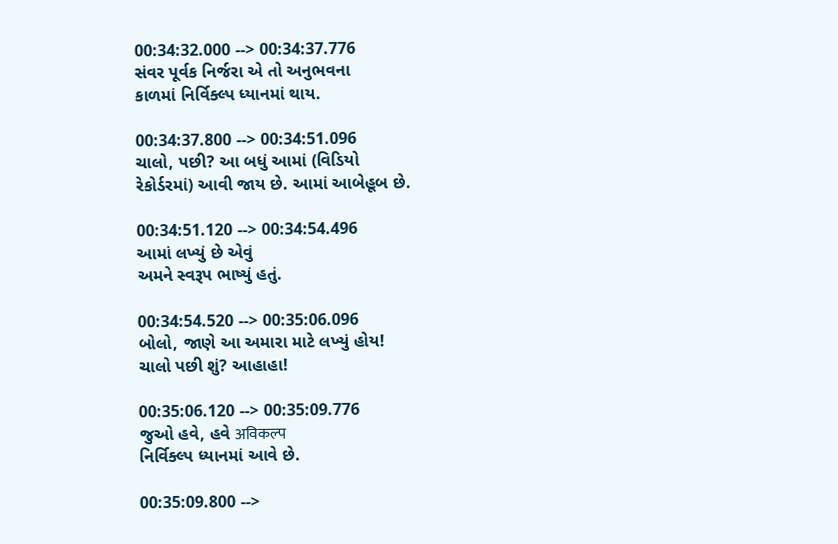00:34:32.000 --> 00:34:37.776
સંવર પૂર્વક નિર્જરા એ તો અનુભવના
કાળમાં નિર્વિક્લ્પ ધ્યાનમાં થાય.

00:34:37.800 --> 00:34:51.096
ચાલો, પછી? આ બધું આમાં (વિડિયો
રેકોર્ડરમાં) આવી જાય છે. આમાં આબેહૂબ છે.

00:34:51.120 --> 00:34:54.496
આમાં લખ્યું છે એવું
અમને સ્વરૂપ ભાષ્યું હતું.

00:34:54.520 --> 00:35:06.096
બોલો, જાણે આ અમારા માટે લખ્યું હોય!
ચાલો પછી શું? આહાહા!

00:35:06.120 --> 00:35:09.776
જુઓ હવે, હવે अविकल्प
નિર્વિક્લ્પ ધ્યાનમાં આવે છે.

00:35:09.800 -->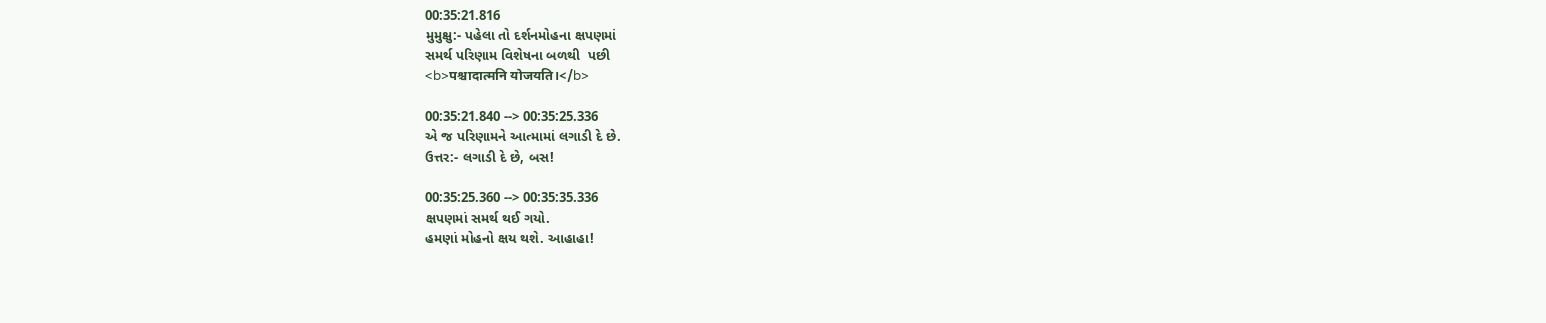00:35:21.816
મુમુક્ષુ:- પહેલા તો દર્શનમોહના ક્ષપણમાં
સમર્થ પરિણામ વિશેષના બળથી  પછી
<b>पश्चादात्मनि योजयति।</b>

00:35:21.840 --> 00:35:25.336
એ જ પરિણામને આત્મામાં લગાડી દે છે.
ઉત્તર:- લગાડી દે છે, બસ!

00:35:25.360 --> 00:35:35.336
ક્ષપણમાં સમર્થ થઈ ગયો.
હમણાં મોહનો ક્ષય થશે. આહાહા!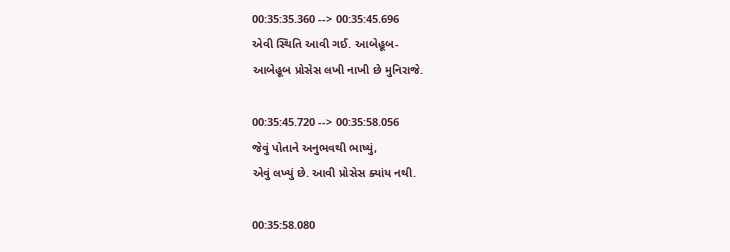00:35:35.360 --> 00:35:45.696
એવી સ્થિતિ આવી ગઈ. આબેહૂબ-
આબેહૂબ પ્રોસેસ લખી નાખી છે મુનિરાજે.

00:35:45.720 --> 00:35:58.056
જેવું પોતાને અનુભવથી ભાષ્યું,
એવું લખ્યું છે. આવી પ્રોસેસ ક્યાંય નથી.

00:35:58.080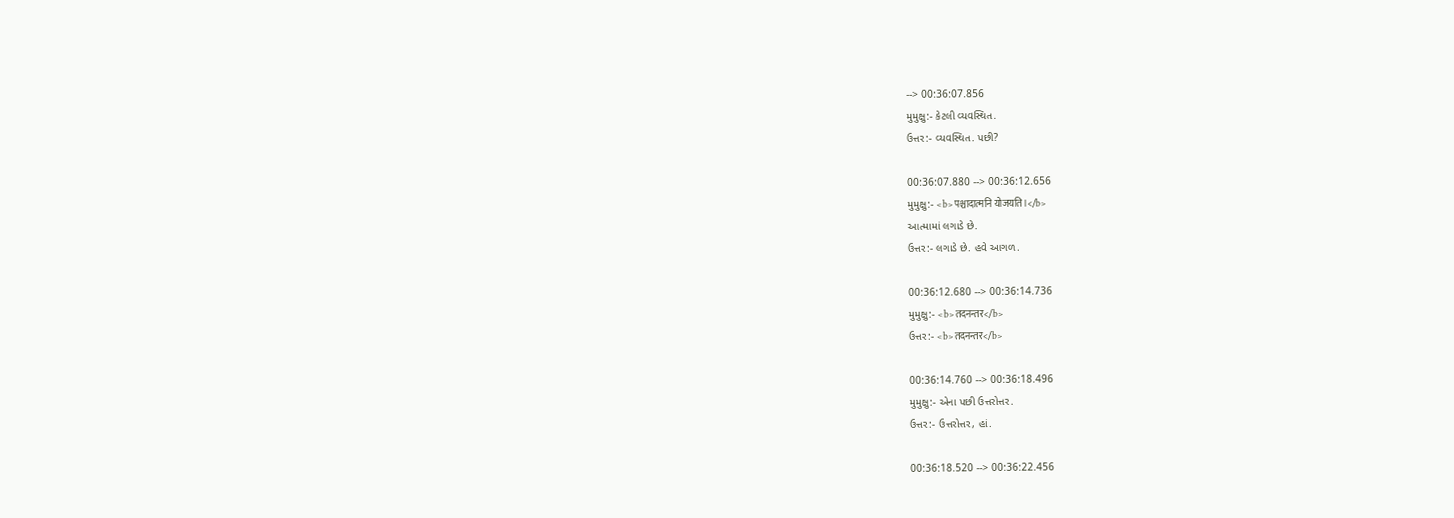--> 00:36:07.856
મુમુક્ષુ:- કેટલી વ્યવસ્થિત.
ઉત્તર:- વ્યવસ્થિત. પછી?

00:36:07.880 --> 00:36:12.656
મુમુક્ષુ:- <b>पश्चादात्मनि योजयति।</b>
આત્મામાં લગાડે છે.
ઉત્તર:- લગાડે છે. હવે આગળ.

00:36:12.680 --> 00:36:14.736
મુમુક્ષુ:- <b>तदनन्तर</b>
ઉત્તર:- <b>तदनन्तर</b>

00:36:14.760 --> 00:36:18.496
મુમુક્ષુ:- એના પછી ઉત્તરોત્તર.
ઉત્તર:- ઉત્તરોત્તર, હાં.

00:36:18.520 --> 00:36:22.456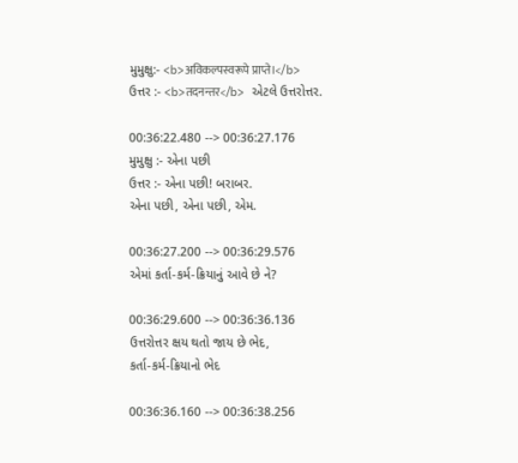મુમુક્ષુ:- <b>अविकल्पस्वरूपे प्राप्ते।</b>
ઉત્તર :- <b>तदनन्तर</b> એટલે ઉત્તરોત્તર.

00:36:22.480 --> 00:36:27.176
મુમુક્ષુ :- એના પછી
ઉત્તર :- એના પછી! બરાબર.
એના પછી, એના પછી, એમ.

00:36:27.200 --> 00:36:29.576
એમાં કર્તા-કર્મ-ક્રિયાનું આવે છે ને?

00:36:29.600 --> 00:36:36.136
ઉત્તરોત્તર ક્ષય થતો જાય છે ભેદ,
કર્તા-કર્મ-ક્રિયાનો ભેદ

00:36:36.160 --> 00:36:38.256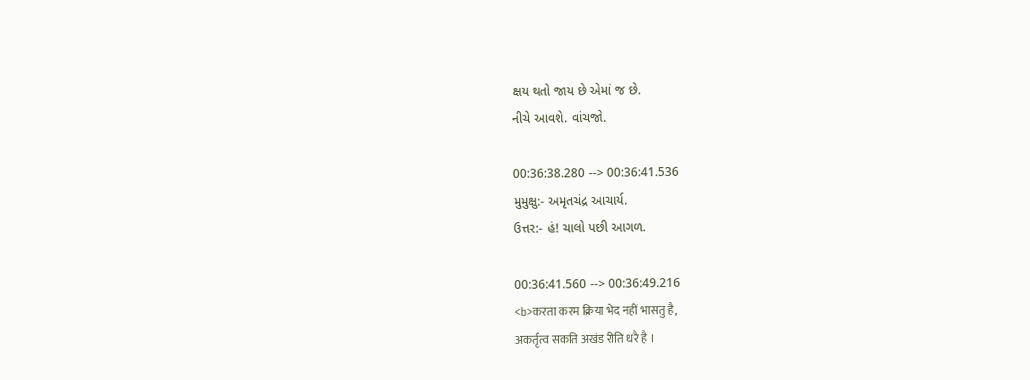ક્ષય થતો જાય છે એમાં જ છે.
નીચે આવશે. વાંચજો.

00:36:38.280 --> 00:36:41.536
મુમુક્ષુ:- અમૃતચંદ્ર આચાર્ય.
ઉત્તર:- હં! ચાલો પછી આગળ.

00:36:41.560 --> 00:36:49.216
<b>करता करम क्रिया भेद नहीं भासतु है,
अकर्तृत्व सकति अखंड रीति धरै है ।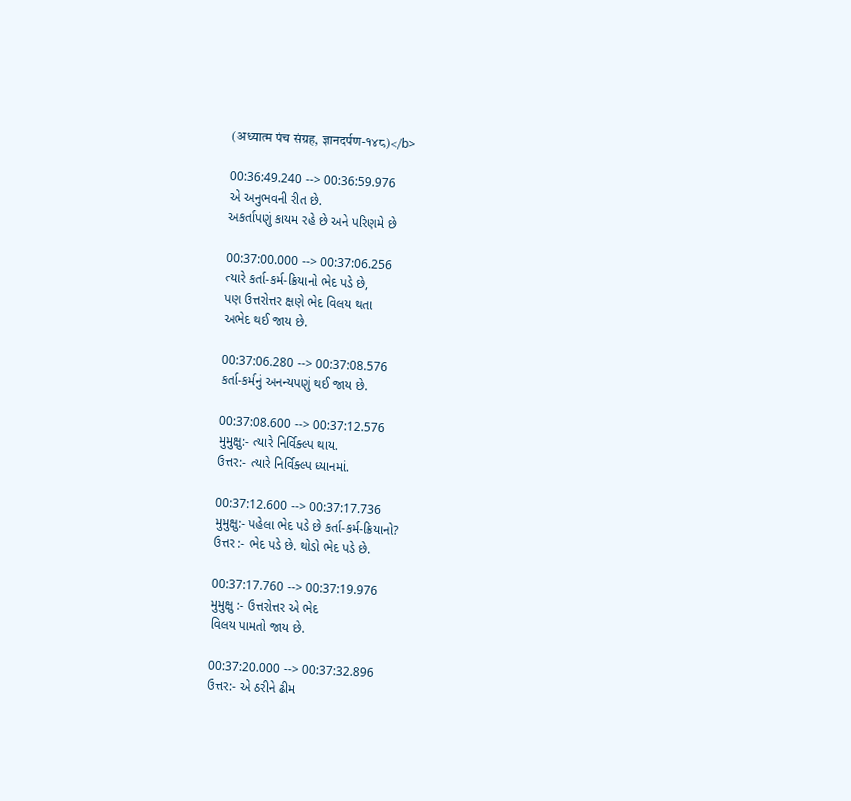(अध्यात्म पंच संग्रह, ज्ञानदर्पण-१४८)</b>

00:36:49.240 --> 00:36:59.976
એ અનુભવની રીત છે.
અકર્તાપણું કાયમ રહે છે અને પરિણમે છે

00:37:00.000 --> 00:37:06.256
ત્યારે કર્તા-કર્મ-ક્રિયાનો ભેદ પડે છે,
પણ ઉત્તરોત્તર ક્ષણે ભેદ વિલય થતા
અભેદ થઈ જાય છે.

00:37:06.280 --> 00:37:08.576
કર્તા-કર્મનું અનન્યપણું થઈ જાય છે.

00:37:08.600 --> 00:37:12.576
મુમુક્ષુ:- ત્યારે નિર્વિક્લ્પ થાય.
ઉત્તર:- ત્યારે નિર્વિક્લ્પ ધ્યાનમાં.

00:37:12.600 --> 00:37:17.736
મુમુક્ષુ:- પહેલા ભેદ પડે છે કર્તા-કર્મ-ક્રિયાનો?
ઉત્તર :- ભેદ પડે છે. થોડો ભેદ પડે છે.

00:37:17.760 --> 00:37:19.976
મુમુક્ષુ :- ઉત્તરોત્તર એ ભેદ
વિલય પામતો જાય છે.

00:37:20.000 --> 00:37:32.896
ઉત્તર:- એ ઠરીને ઢીમ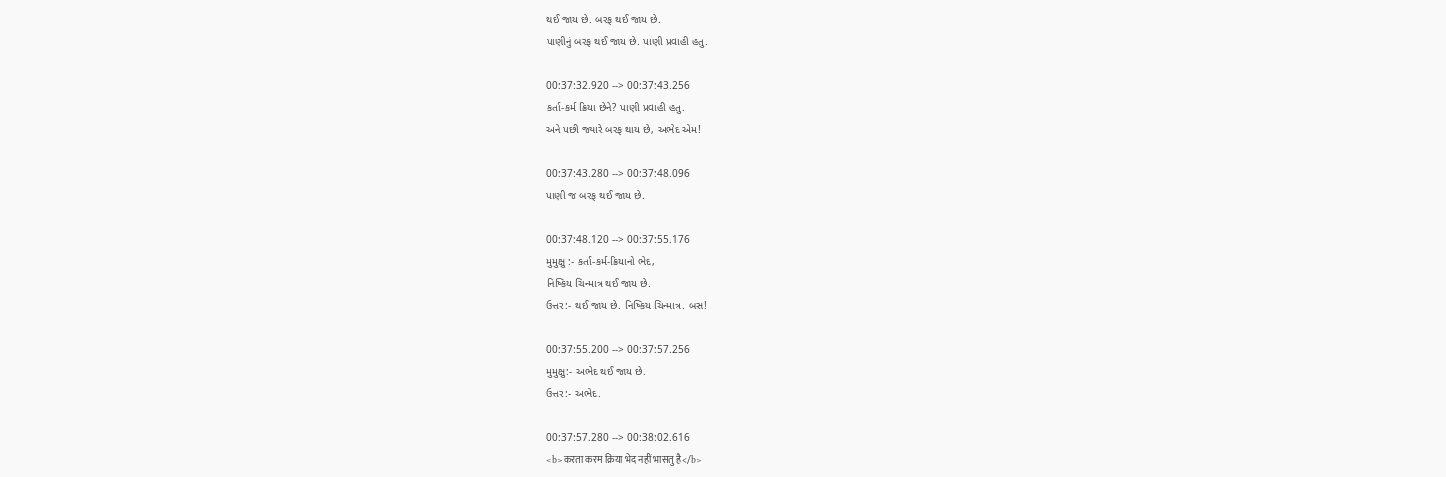થઈ જાય છે. બરફ થઈ જાય છે.
પાણીનું બરફ થઈ જાય છે. પાણી પ્રવાહી હતુ.

00:37:32.920 --> 00:37:43.256
કર્તા-કર્મ ક્રિયા છેને? પાણી પ્રવાહી હતુ.
અને પછી જ્યારે બરફ થાય છે, અભેદ એમ!

00:37:43.280 --> 00:37:48.096
પાણી જ બરફ થઈ જાય છે.

00:37:48.120 --> 00:37:55.176
મુમુક્ષુ :- કર્તા-કર્મ-ક્રિયાનો ભેદ,
નિષ્કિય ચિન્માત્ર થઈ જાય છે.
ઉત્તર:- થઈ જાય છે. નિષ્કિય ચિન્માત્ર. બસ!

00:37:55.200 --> 00:37:57.256
મુમુક્ષુ:- અભેદ થઈ જાય છે.
ઉત્તર:- અભેદ.

00:37:57.280 --> 00:38:02.616
<b>करता करम क्रिया भेद नहीं भासतु है</b>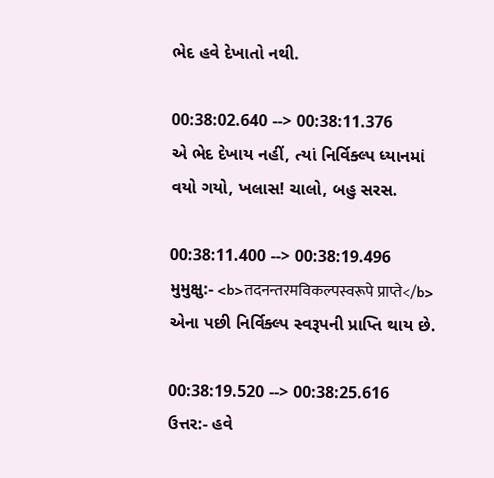ભેદ હવે દેખાતો નથી.

00:38:02.640 --> 00:38:11.376
એ ભેદ દેખાય નહીં, ત્યાં નિર્વિક્લ્પ ધ્યાનમાં
વયો ગયો, ખલાસ! ચાલો, બહુ સરસ.

00:38:11.400 --> 00:38:19.496
મુમુક્ષુ:- <b>तदनन्तरमविकल्पस्वरूपे प्राप्ते</b>
એના પછી નિર્વિક્લ્પ સ્વરૂપની પ્રાપ્તિ થાય છે.

00:38:19.520 --> 00:38:25.616
ઉત્તર:- હવે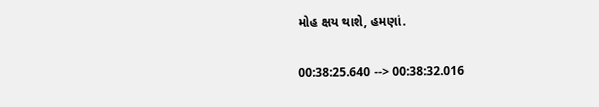મોહ ક્ષય થાશે, હમણાં.

00:38:25.640 --> 00:38:32.016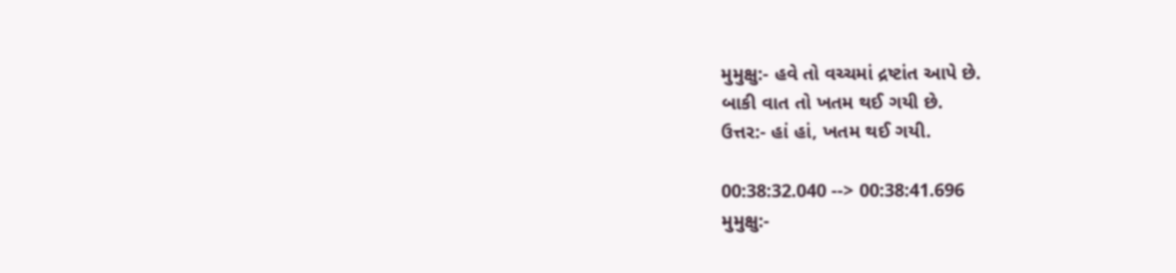મુમુક્ષુ:- હવે તો વચ્ચમાં દ્રષ્ટાંત આપે છે.
બાકી વાત તો ખતમ થઈ ગયી છે.
ઉત્તર:- હાં હાં, ખતમ થઈ ગયી.

00:38:32.040 --> 00:38:41.696
મુમુક્ષુ:-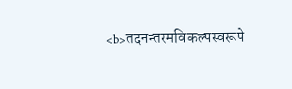<b>तदनन्तरमविकल्पस्वरूपे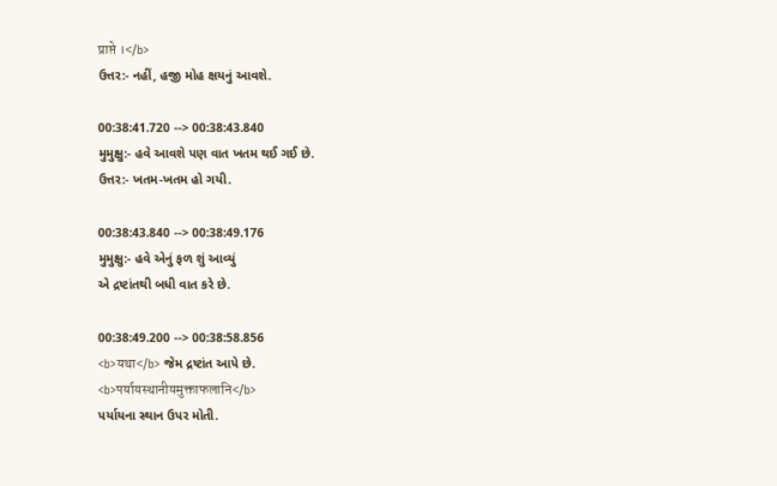प्राप्ते ।</b>
ઉત્તર:- નહીં, હજી મોહ ક્ષયનું આવશે.

00:38:41.720 --> 00:38:43.840
મુમુક્ષુ:- હવે આવશે પણ વાત ખતમ થઈ ગઈ છે.
ઉત્તર:- ખતમ-ખતમ હો ગયી.

00:38:43.840 --> 00:38:49.176
મુમુક્ષુ:- હવે એનું ફળ શું આવ્યું
એ દ્રષ્ટાંતથી બધી વાત કરે છે.

00:38:49.200 --> 00:38:58.856
<b>यथा</b> જેમ દ્રષ્ટાંત આપે છે.
<b>पर्यायस्थानीयमुक्ताफलानि</b>
પર્યાયના સ્થાન ઉપર મોતી.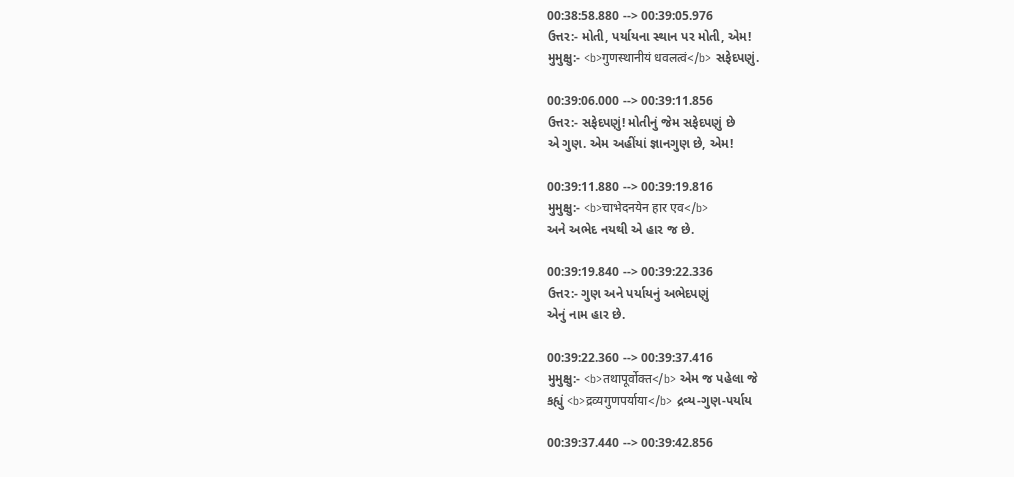00:38:58.880 --> 00:39:05.976
ઉત્તર:- મોતી, પર્યાયના સ્થાન પર મોતી, એમ!
મુમુક્ષુ:- <b>गुणस्थानीयं धवलत्वं</b> સફેદપણું.

00:39:06.000 --> 00:39:11.856
ઉત્તર:- સફેદપણું! મોતીનું જેમ સફેદપણું છે
એ ગુણ. એમ અહીંયાં જ્ઞાનગુણ છે, એમ!

00:39:11.880 --> 00:39:19.816
મુમુક્ષુ:- <b>चाभेदनयेन हार एव</b>
અને અભેદ નયથી એ હાર જ છે.

00:39:19.840 --> 00:39:22.336
ઉત્તર:- ગુણ અને પર્યાયનું અભેદપણું
એનું નામ હાર છે.

00:39:22.360 --> 00:39:37.416
મુમુક્ષુ:- <b>तथापूर्वोक्त</b> એમ જ પહેલા જે
કહ્યું <b>द्रव्यगुणपर्याया</b> દ્રવ્ય-ગુણ-પર્યાય

00:39:37.440 --> 00:39:42.856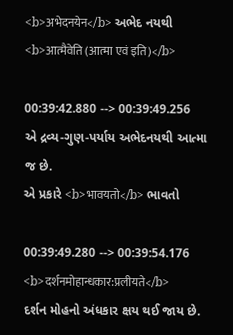<b>अभेदनयेन</b> અભેદ નયથી
<b>आत्मैवेति (आत्मा एवं इति)</b>

00:39:42.880 --> 00:39:49.256
એ દ્રવ્ય-ગુણ-પર્યાય અભેદનયથી આત્મા જ છે.
એ પ્રકારે <b>भावयतो</b> ભાવતો

00:39:49.280 --> 00:39:54.176
<b>दर्शनमोहान्धकार:प्रलीयते</b>
દર્શન મોહનો અંધકાર ક્ષય થઈ જાય છે.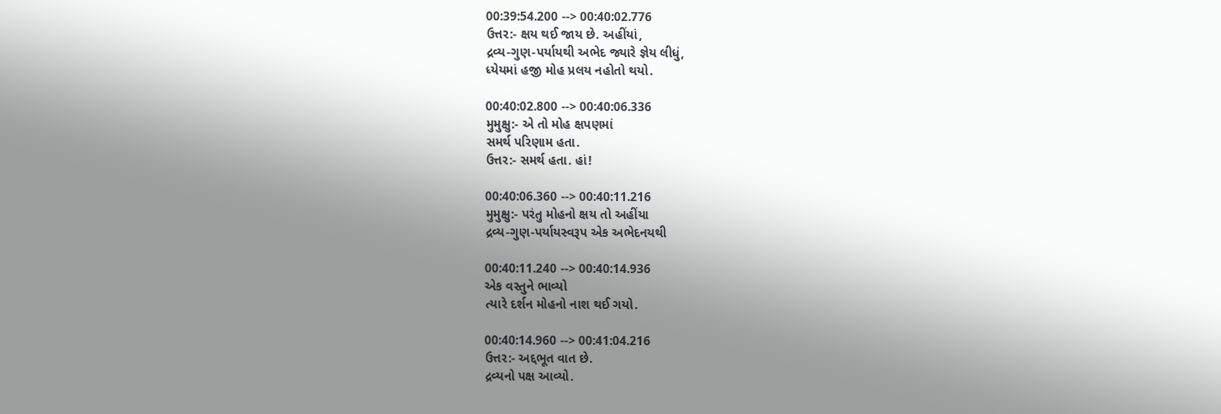00:39:54.200 --> 00:40:02.776
ઉત્તર:- ક્ષય થઈ જાય છે. અહીંયાં,
દ્રવ્ય-ગુણ-પર્યાયથી અભેદ જ્યારે જ્ઞેય લીધું,
ધ્યેયમાં હજી મોહ પ્રલય નહોતો થયો.

00:40:02.800 --> 00:40:06.336
મુમુક્ષુ:- એ તો મોહ ક્ષપણમાં
સમર્થ પરિણામ હતા.
ઉત્તર:- સમર્થ હતા. હાં!

00:40:06.360 --> 00:40:11.216
મુમુક્ષુ:- પરંતુ મોહનો ક્ષય તો અહીંયા
દ્રવ્ય-ગુણ-પર્યાયસ્વરૂપ એક અભેદનયથી

00:40:11.240 --> 00:40:14.936
એક વસ્તુને ભાવ્યો
ત્યારે દર્શન મોહનો નાશ થઈ ગયો.

00:40:14.960 --> 00:41:04.216
ઉત્તર:- અદ્દભૂત વાત છે.
દ્રવ્યનો પક્ષ આવ્યો.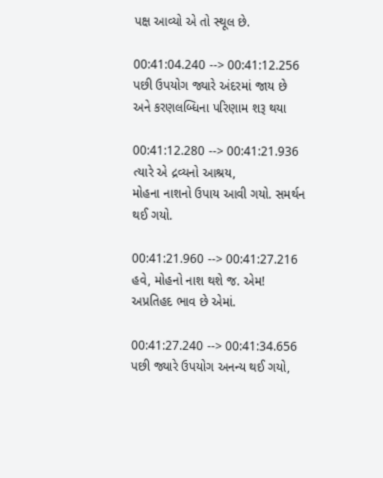પક્ષ આવ્યો એ તો સ્થૂલ છે.

00:41:04.240 --> 00:41:12.256
પછી ઉપયોગ જ્યારે અંદરમાં જાય છે
અને કરણલબ્ધિના પરિણામ શરૂ થયા

00:41:12.280 --> 00:41:21.936
ત્યારે એ દ્રવ્યનો આશ્રય,
મોહના નાશનો ઉપાય આવી ગયો. સમર્થન થઈ ગયો.

00:41:21.960 --> 00:41:27.216
હવે, મોહનો નાશ થશે જ. એમ!
અપ્રતિહદ ભાવ છે એમાં.

00:41:27.240 --> 00:41:34.656
પછી જ્યારે ઉપયોગ અનન્ય થઈ ગયો,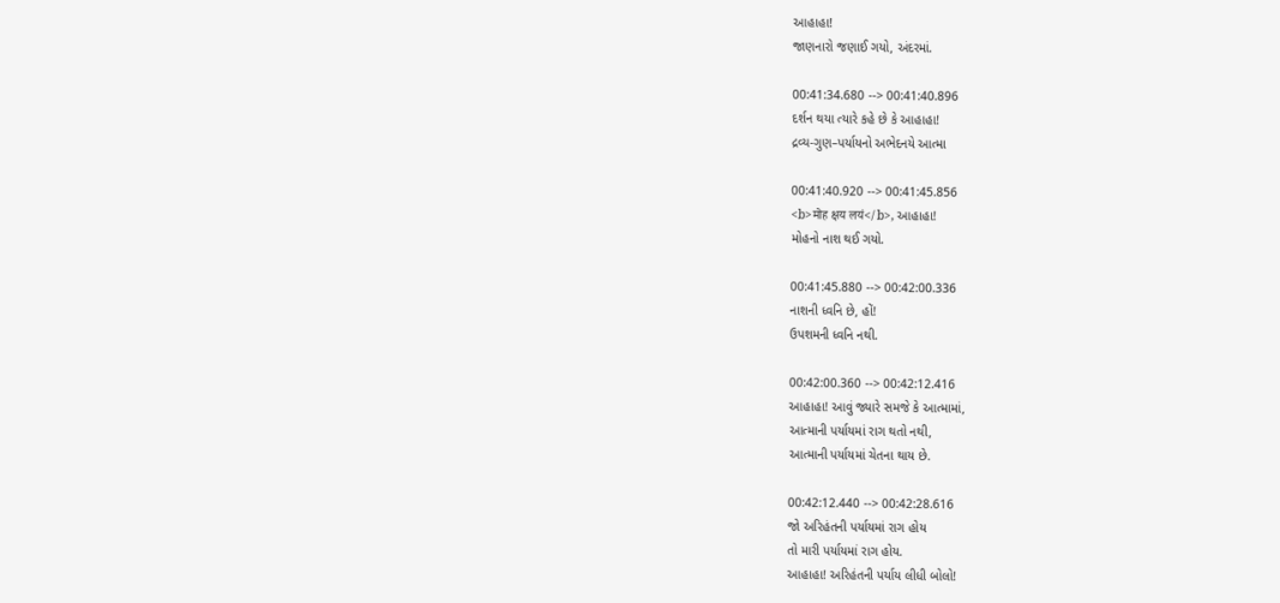આહાહા!
જાણનારો જણાઈ ગયો, અંદરમાં.

00:41:34.680 --> 00:41:40.896
દર્શન થયા ત્યારે કહે છે કે આહાહા!
દ્રવ્ય-ગુણ–પર્યાયનો અભેદનયે આત્મા

00:41:40.920 --> 00:41:45.856
<b>मोह क्षय लयं</b>, આહાહા!
મોહનો નાશ થઈ ગયો.

00:41:45.880 --> 00:42:00.336
નાશની ધ્વનિ છે, હોં!
ઉપશમની ધ્વનિ નથી.

00:42:00.360 --> 00:42:12.416
આહાહા! આવું જ્યારે સમજે કે આત્મામાં,
આત્માની પર્યાયમાં રાગ થતો નથી,
આત્માની પર્યાયમાં ચેતના થાય છે.

00:42:12.440 --> 00:42:28.616
જો અરિહંતની પર્યાયમાં રાગ હોય
તો મારી પર્યાયમાં રાગ હોય.
આહાહા! અરિહંતની પર્યાય લીધી બોલો!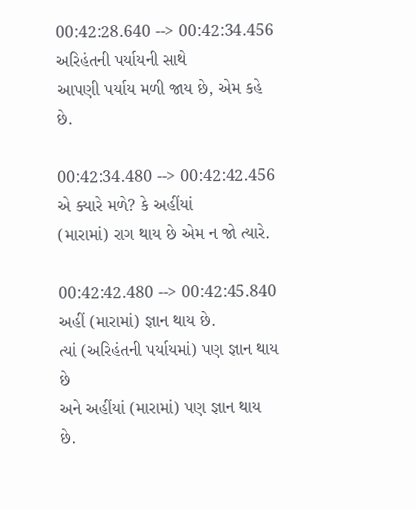00:42:28.640 --> 00:42:34.456
અરિહંતની પર્યાયની સાથે
આપણી પર્યાય મળી જાય છે, એમ કહે છે.

00:42:34.480 --> 00:42:42.456
એ ક્યારે મળે? કે અહીંયાં
(મારામાં) રાગ થાય છે એમ ન જો ત્યારે.

00:42:42.480 --> 00:42:45.840
અહીં (મારામાં) જ્ઞાન થાય છે.
ત્યાં (અરિહંતની પર્યાયમાં) પણ જ્ઞાન થાય છે
અને અહીંયાં (મારામાં) પણ જ્ઞાન થાય છે.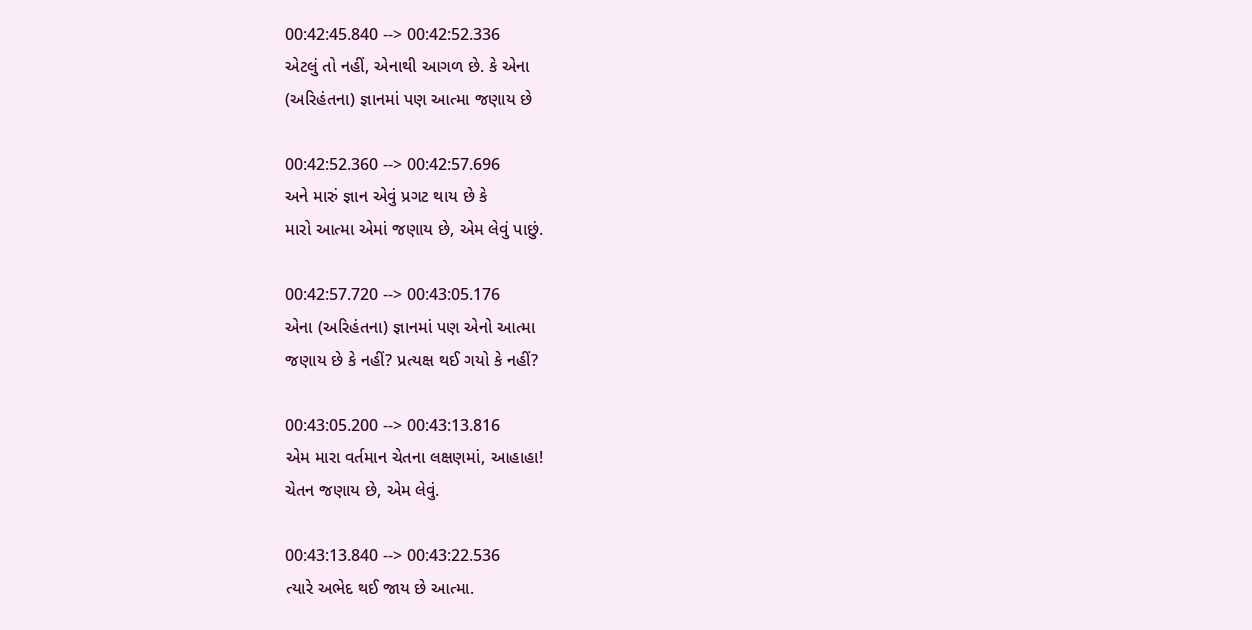00:42:45.840 --> 00:42:52.336
એટલું તો નહીં, એનાથી આગળ છે. કે એના
(અરિહંતના) જ્ઞાનમાં પણ આત્મા જણાય છે

00:42:52.360 --> 00:42:57.696
અને મારું જ્ઞાન એવું પ્રગટ થાય છે કે
મારો આત્મા એમાં જણાય છે, એમ લેવું પાછું.

00:42:57.720 --> 00:43:05.176
એના (અરિહંતના) જ્ઞાનમાં પણ એનો આત્મા
જણાય છે કે નહીં? પ્રત્યક્ષ થઈ ગયો કે નહીં?

00:43:05.200 --> 00:43:13.816
એમ મારા વર્તમાન ચેતના લક્ષણમાં, આહાહા!
ચેતન જણાય છે, એમ લેવું.

00:43:13.840 --> 00:43:22.536
ત્યારે અભેદ થઈ જાય છે આત્મા.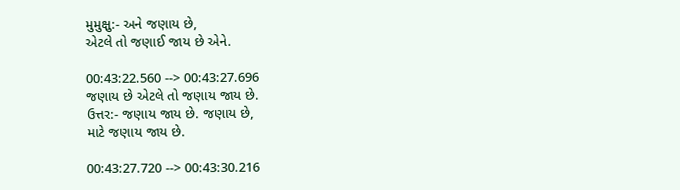મુમુક્ષુ:- અને જણાય છે,
એટલે તો જણાઈ જાય છે એને.

00:43:22.560 --> 00:43:27.696
જણાય છે એટલે તો જણાય જાય છે.
ઉત્તર:- જણાય જાય છે. જણાય છે,
માટે જણાય જાય છે.

00:43:27.720 --> 00:43:30.216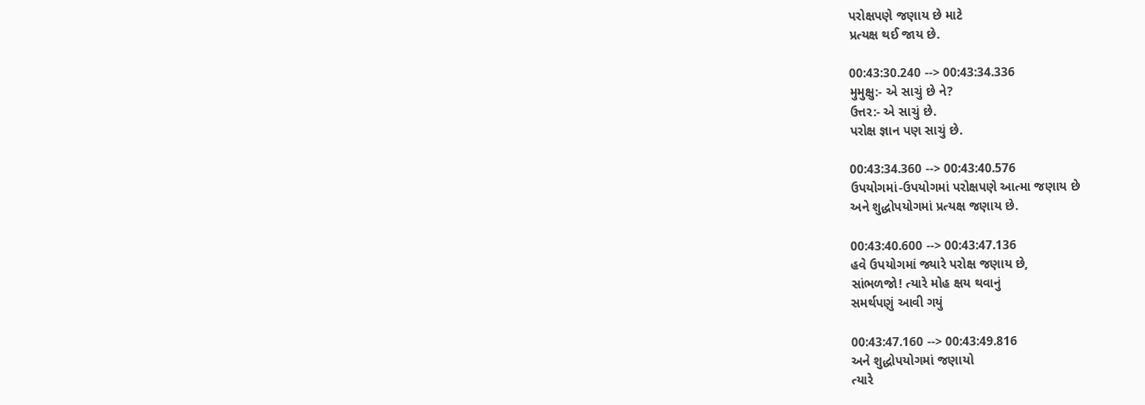પરોક્ષપણે જણાય છે માટે
પ્રત્યક્ષ થઈ જાય છે.

00:43:30.240 --> 00:43:34.336
મુમુક્ષુ:- એ સાચું છે ને?
ઉત્તર:- એ સાચું છે.
પરોક્ષ જ્ઞાન પણ સાચું છે.

00:43:34.360 --> 00:43:40.576
ઉપયોગમાં-ઉપયોગમાં પરોક્ષપણે આત્મા જણાય છે
અને શુદ્ધોપયોગમાં પ્રત્યક્ષ જણાય છે.

00:43:40.600 --> 00:43:47.136
હવે ઉપયોગમાં જ્યારે પરોક્ષ જણાય છે,
સાંભળજો! ત્યારે મોહ ક્ષય થવાનું
સમર્થપણું આવી ગયું

00:43:47.160 --> 00:43:49.816
અને શુદ્ધોપયોગમાં જણાયો
ત્યારે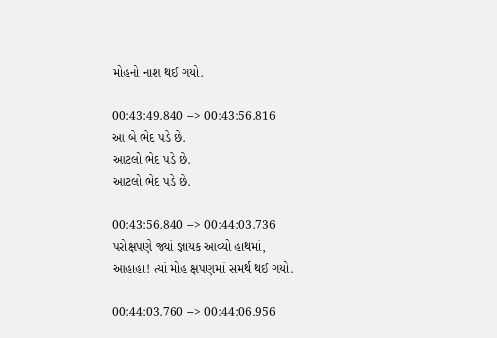મોહનો નાશ થઈ ગયો.

00:43:49.840 --> 00:43:56.816
આ બે ભેદ પડે છે.
આટલો ભેદ પડે છે.
આટલો ભેદ પડે છે.

00:43:56.840 --> 00:44:03.736
પરોક્ષપણે જ્યાં જ્ઞાયક આવ્યો હાથમાં,
આહાહા! ત્યાં મોહ ક્ષપણમાં સમર્થ થઈ ગયો.

00:44:03.760 --> 00:44:06.956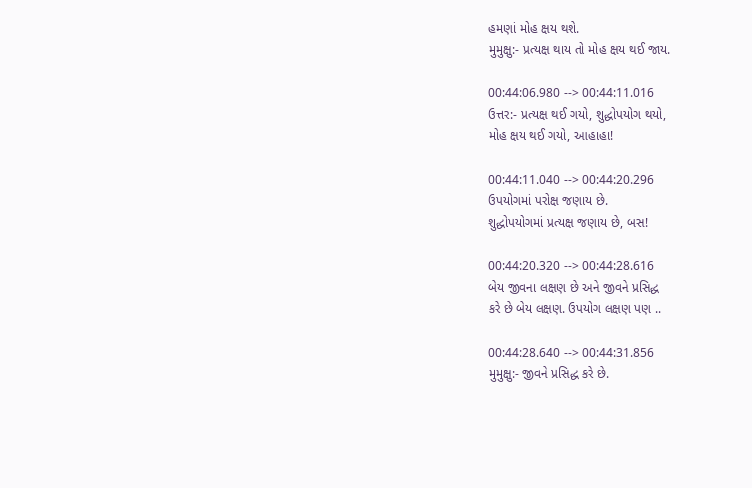હમણાં મોહ ક્ષય થશે.
મુમુક્ષુ:- પ્રત્યક્ષ થાય તો મોહ ક્ષય થઈ જાય.

00:44:06.980 --> 00:44:11.016
ઉત્તર:- પ્રત્યક્ષ થઈ ગયો, શુદ્ધોપયોગ થયો,
મોહ ક્ષય થઈ ગયો, આહાહા!

00:44:11.040 --> 00:44:20.296
ઉપયોગમાં પરોક્ષ જણાય છે.
શુદ્ધોપયોગમાં પ્રત્યક્ષ જણાય છે, બસ!

00:44:20.320 --> 00:44:28.616
બેય જીવના લક્ષણ છે અને જીવને પ્રસિદ્ધ
કરે છે બેય લક્ષણ. ઉપયોગ લક્ષણ પણ ..

00:44:28.640 --> 00:44:31.856
મુમુક્ષુ:- જીવને પ્રસિદ્ધ કરે છે.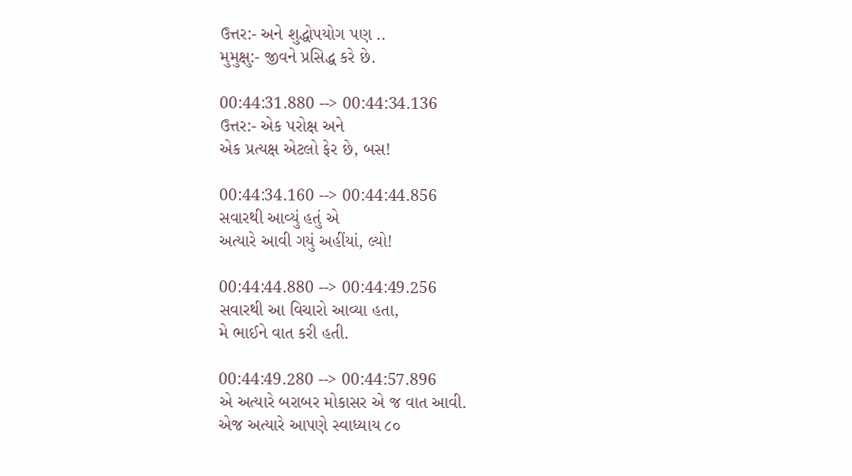ઉત્તર:- અને શુદ્ધોપયોગ પણ ..
મુમુક્ષુ:- જીવને પ્રસિદ્ધ કરે છે.

00:44:31.880 --> 00:44:34.136
ઉત્તર:- એક પરોક્ષ અને
એક પ્રત્યક્ષ એટલો ફેર છે, બસ!

00:44:34.160 --> 00:44:44.856
સવારથી આવ્યું હતું એ
અત્યારે આવી ગયું અહીંયાં, લ્યો!

00:44:44.880 --> 00:44:49.256
સવારથી આ વિચારો આવ્યા હતા,
મે ભાઈને વાત કરી હતી.

00:44:49.280 --> 00:44:57.896
એ અત્યારે બરાબર મોકાસર એ જ વાત આવી.
એજ અત્યારે આપણે સ્વાધ્યાય ૮૦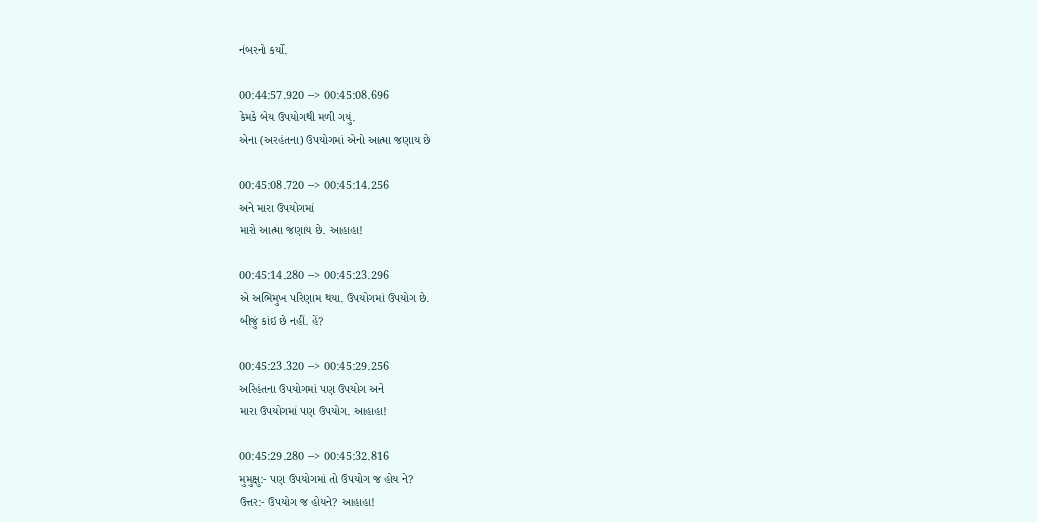નંબરનો કર્યો.

00:44:57.920 --> 00:45:08.696
કેમકે બેય ઉપયોગથી મળી ગયું.
એના (અરહંતના) ઉપયોગમાં એનો આત્મા જણાય છે

00:45:08.720 --> 00:45:14.256
અને મારા ઉપયોગમાં
મારો આત્મા જણાય છે. આહાહા!

00:45:14.280 --> 00:45:23.296
એ અભિમુખ પરિણામ થયા. ઉપયોગમાં ઉપયોગ છે.
બીજું કાંઇ છે નહીં. હેં?

00:45:23.320 --> 00:45:29.256
અરિહંતના ઉપયોગમાં પણ ઉપયોગ અને
મારા ઉપયોગમાં પણ ઉપયોગ. આહાહા!

00:45:29.280 --> 00:45:32.816
મુમુક્ષુ:- પણ ઉપયોગમાં તો ઉપયોગ જ હોય ને?
ઉત્તર:- ઉપયોગ જ હોયને? આહાહા!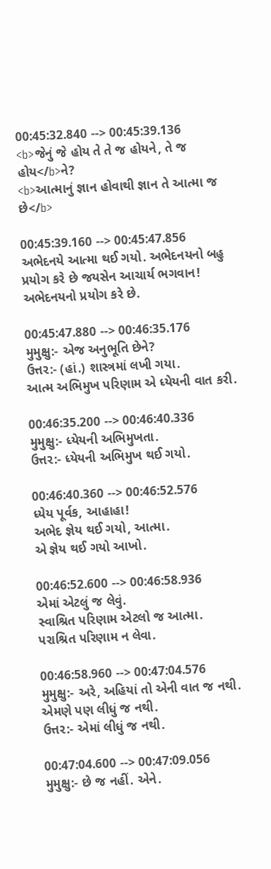00:45:32.840 --> 00:45:39.136
<b>જેનું જે હોય તે તે જ હોયને, તે જ હોય</b>ને?
<b>આત્માનું જ્ઞાન હોવાથી જ્ઞાન તે આત્મા જ છે</b>

00:45:39.160 --> 00:45:47.856
અભેદનયે આત્મા થઈ ગયો. અભેદનયનો બહુ
પ્રયોગ કરે છે જયસેન આચાર્ય ભગવાન!
અભેદનયનો પ્રયોગ કરે છે.

00:45:47.880 --> 00:46:35.176
મુમુક્ષુ:- એજ અનુભૂતિ છેને?
ઉત્તર:- (હાં.) શાસ્ત્રમાં લખી ગયા.
આત્મ અભિમુખ પરિણામ એ ધ્યેયની વાત કરી.

00:46:35.200 --> 00:46:40.336
મુમુક્ષુ:- ધ્યેયની અભિમુખતા.
ઉત્તર:- ધ્યેયની અભિમુખ થઈ ગયો.

00:46:40.360 --> 00:46:52.576
ધ્યેય પૂર્વક, આહાહા!
અભેદ જ્ઞેય થઈ ગયો, આત્મા.
એ જ્ઞેય થઈ ગયો આખો.

00:46:52.600 --> 00:46:58.936
એમાં એટલું જ લેવું.
સ્વાશ્રિત પરિણામ એટલો જ આત્મા.
પરાશ્રિત પરિણામ ન લેવા.

00:46:58.960 --> 00:47:04.576
મુમુક્ષુ:- અરે, અહિયાં તો એની વાત જ નથી.
એમણે પણ લીધું જ નથી.
ઉત્તર:- એમાં લીધું જ નથી.

00:47:04.600 --> 00:47:09.056
મુમુક્ષુ:- છે જ નહીં. એને.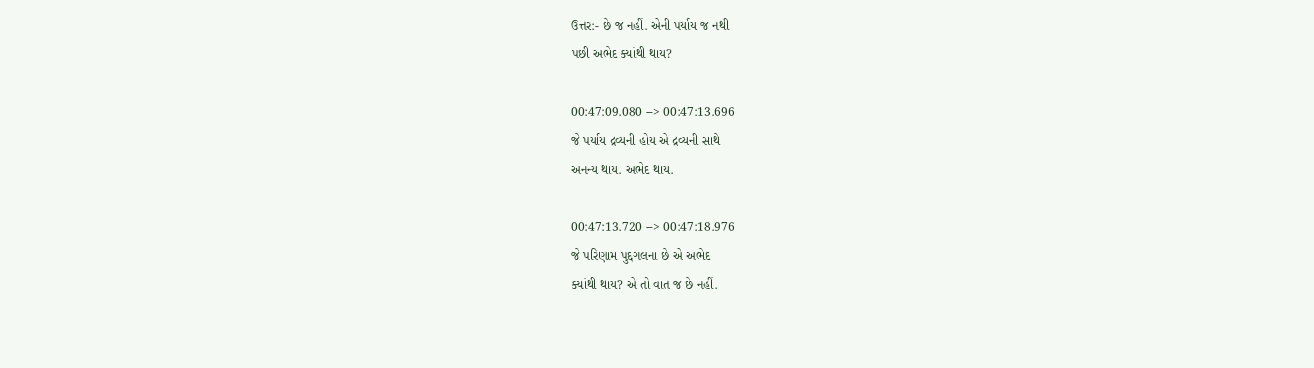ઉત્તર:- છે જ નહીં. એની પર્યાય જ નથી
પછી અભેદ ક્યાંથી થાય?

00:47:09.080 --> 00:47:13.696
જે પર્યાય દ્રવ્યની હોય એ દ્રવ્યની સાથે
અનન્ય થાય. અભેદ થાય.

00:47:13.720 --> 00:47:18.976
જે પરિણામ પુદ્દગલના છે એ અભેદ
ક્યાંથી થાય? એ તો વાત જ છે નહીં.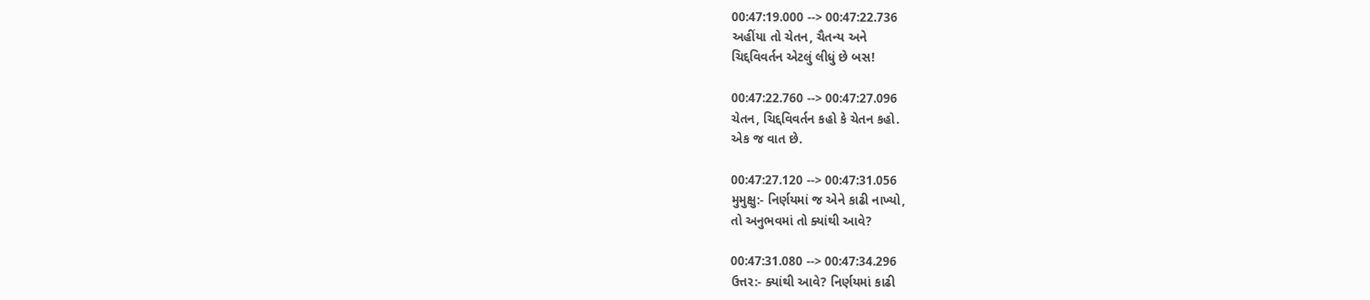00:47:19.000 --> 00:47:22.736
અહીંયા તો ચેતન, ચૈતન્ય અને
ચિદ્દવિવર્તન એટલું લીધું છે બસ!

00:47:22.760 --> 00:47:27.096
ચેતન, ચિદ્દવિવર્તન કહો કે ચેતન કહો.
એક જ વાત છે.

00:47:27.120 --> 00:47:31.056
મુમુક્ષુ:- નિર્ણયમાં જ એને કાઢી નાખ્યો,
તો અનુભવમાં તો ક્યાંથી આવે?

00:47:31.080 --> 00:47:34.296
ઉત્તર:- ક્યાંથી આવે? નિર્ણયમાં કાઢી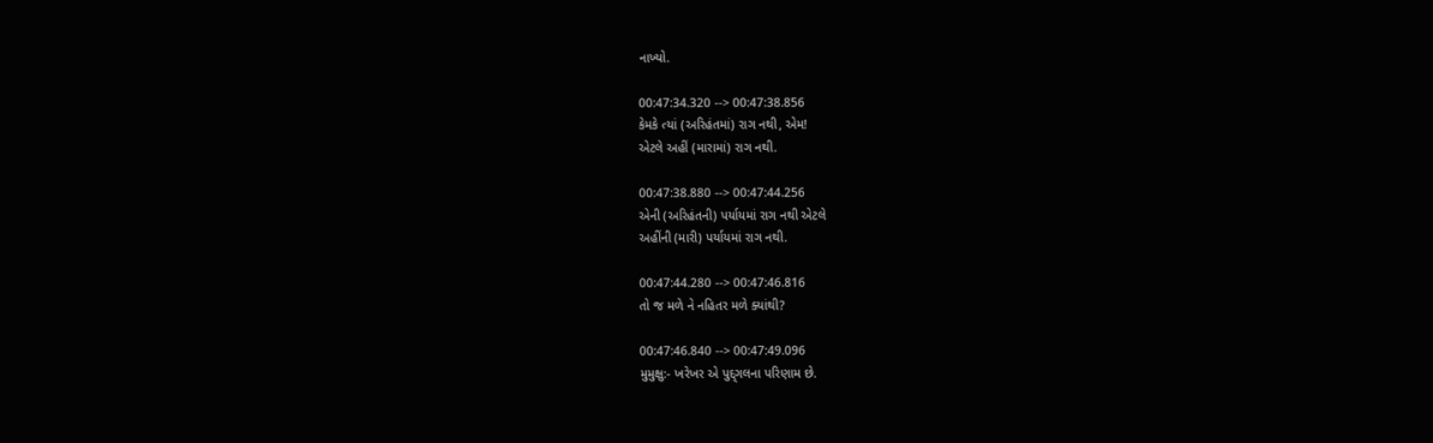નાખ્યો.

00:47:34.320 --> 00:47:38.856
કેમકે ત્યાં (અરિહંતમાં) રાગ નથી, એમ!
એટલે અહીં (મારામાં) રાગ નથી.

00:47:38.880 --> 00:47:44.256
એની (અરિહંતની) પર્યાયમાં રાગ નથી એટલે
અહીંની (મારી) પર્યાયમાં રાગ નથી.

00:47:44.280 --> 00:47:46.816
તો જ મળે ને નહિતર મળે ક્યાંથી?

00:47:46.840 --> 00:47:49.096
મુમુક્ષુ:- ખરેખર એ પુદ્દ્ગલના પરિણામ છે.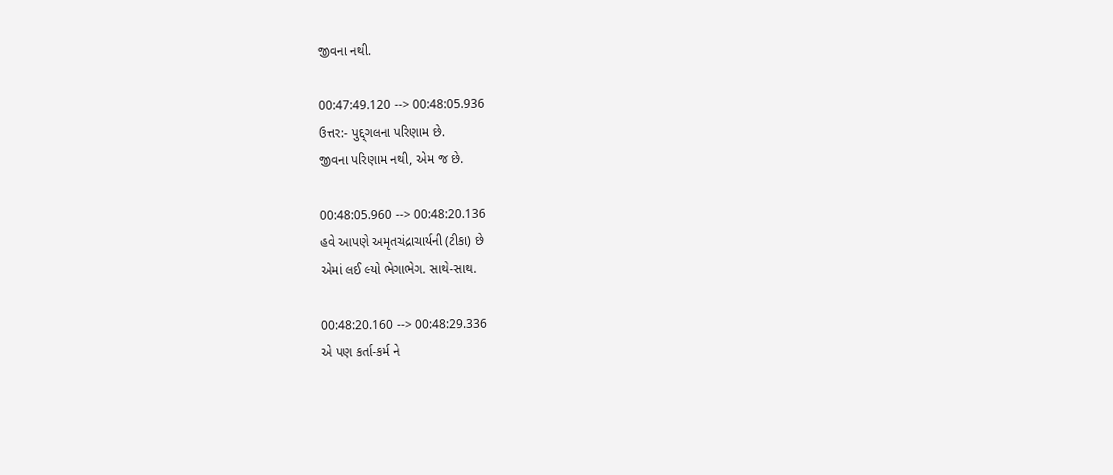જીવના નથી.

00:47:49.120 --> 00:48:05.936
ઉત્તર:- પુદ્દ્ગલના પરિણામ છે.
જીવના પરિણામ નથી, એમ જ છે.

00:48:05.960 --> 00:48:20.136
હવે આપણે અમૃતચંદ્રાચાર્યની (ટીકા) છે
એમાં લઈ લ્યો ભેગાભેગ. સાથે-સાથ.

00:48:20.160 --> 00:48:29.336
એ પણ કર્તા-કર્મ ને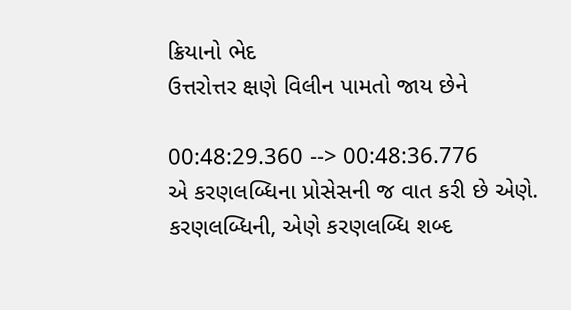ક્રિયાનો ભેદ
ઉત્તરોત્તર ક્ષણે વિલીન પામતો જાય છેને

00:48:29.360 --> 00:48:36.776
એ કરણલબ્ધિના પ્રોસેસની જ વાત કરી છે એણે.
કરણલબ્ધિની, એણે કરણલબ્ધિ શબ્દ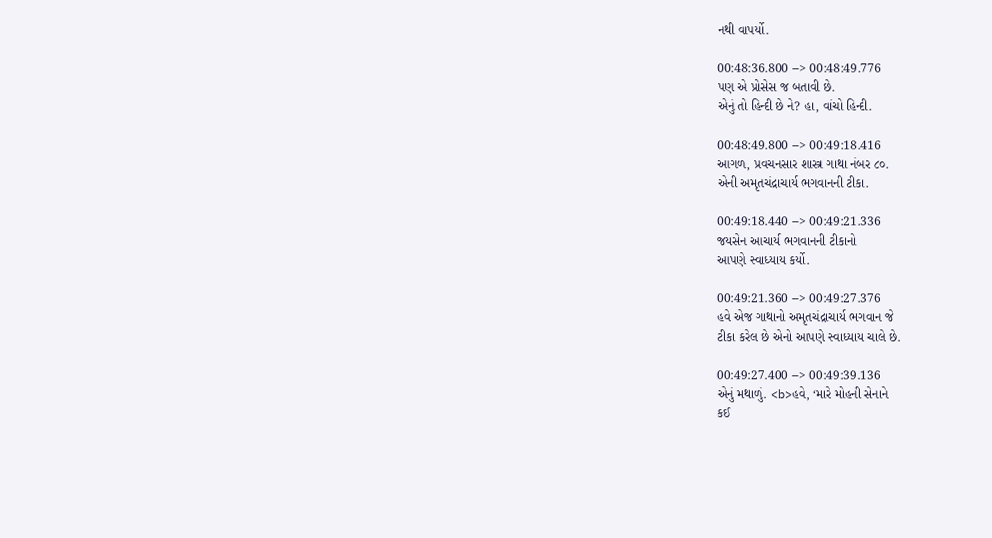નથી વાપર્યો.

00:48:36.800 --> 00:48:49.776
પણ એ પ્રોસેસ જ બતાવી છે.
એનું તો હિન્દી છે ને? હા, વાંચો હિન્દી.

00:48:49.800 --> 00:49:18.416
આગળ, પ્રવચનસાર શાસ્ત્ર ગાથા નંબર ૮૦.
એની અમૃતચંદ્રાચાર્ય ભગવાનની ટીકા.

00:49:18.440 --> 00:49:21.336
જયસેન આચાર્ય ભગવાનની ટીકાનો
આપણે સ્વાધ્યાય કર્યો.

00:49:21.360 --> 00:49:27.376
હવે એજ ગાથાનો અમૃતચંદ્રાચાર્ય ભગવાન જે
ટીકા કરેલ છે એનો આપણે સ્વાધ્યાય ચાલે છે.

00:49:27.400 --> 00:49:39.136
એનું મથાળું. <b>હવે, ‘મારે મોહની સેનાને
કઈ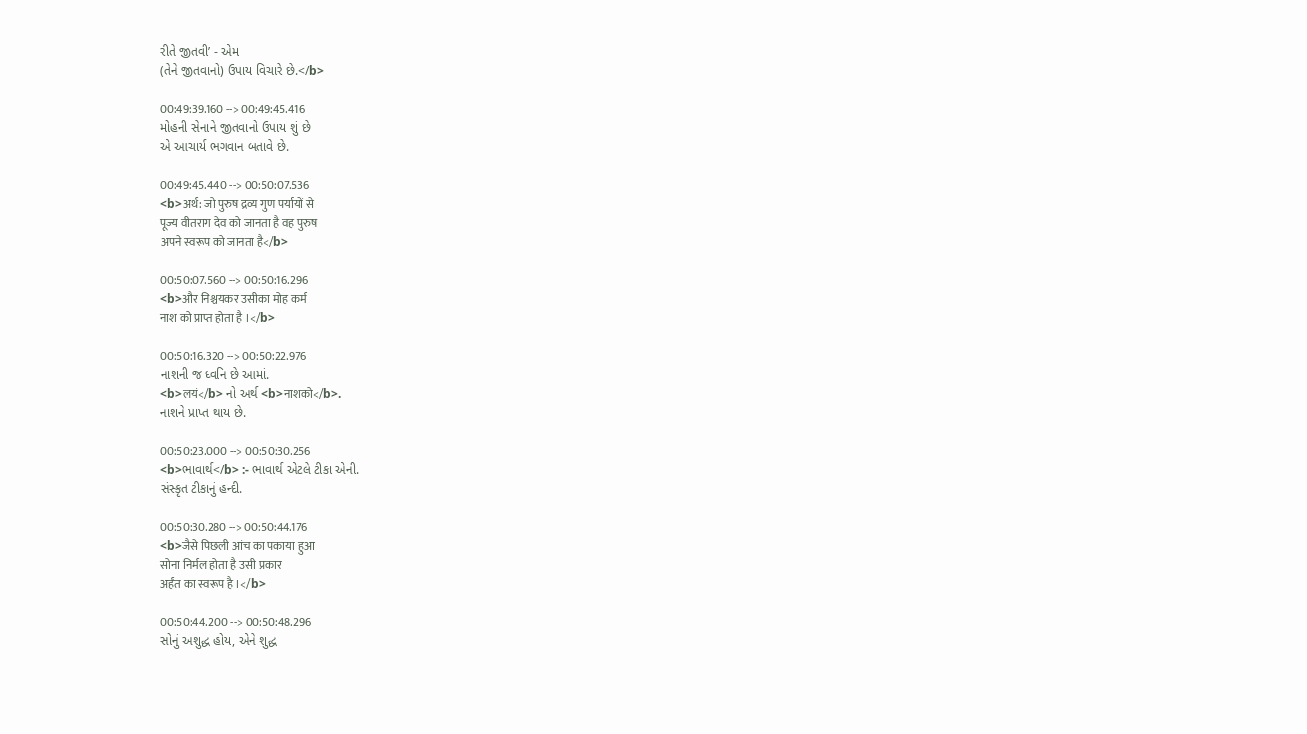રીતે જીતવી’ - એમ
(તેને જીતવાનો) ઉપાય વિચારે છે.</b>

00:49:39.160 --> 00:49:45.416
મોહની સેનાને જીતવાનો ઉપાય શું છે
એ આચાર્ય ભગવાન બતાવે છે.

00:49:45.440 --> 00:50:07.536
<b>अर्थ: जो पुरुष द्रव्य गुण पर्यायों से
पूज्य वीतराग देव को जानता है वह पुरुष
अपने स्वरूप को जानता है</b>

00:50:07.560 --> 00:50:16.296
<b>और निश्चयकर उसीका मोह कर्म
नाश को प्राप्त होता है ।</b>

00:50:16.320 --> 00:50:22.976
નાશની જ ધ્વનિ છે આમાં.
<b>लयं</b> નો અર્થ <b>नाशको</b>.
નાશને પ્રાપ્ત થાય છે.

00:50:23.000 --> 00:50:30.256
<b>ભાવાર્થ</b> :- ભાવાર્થ એટલે ટીકા એની.
સંસ્કૃત ટીકાનું હન્દી.

00:50:30.280 --> 00:50:44.176
<b>जैसे पिछली आंच का पकाया हुआ
सोना निर्मल होता है उसी प्रकार
अर्हंत का स्वरूप है ।</b>

00:50:44.200 --> 00:50:48.296
સોનું અશુદ્ધ હોય, એને શુદ્ધ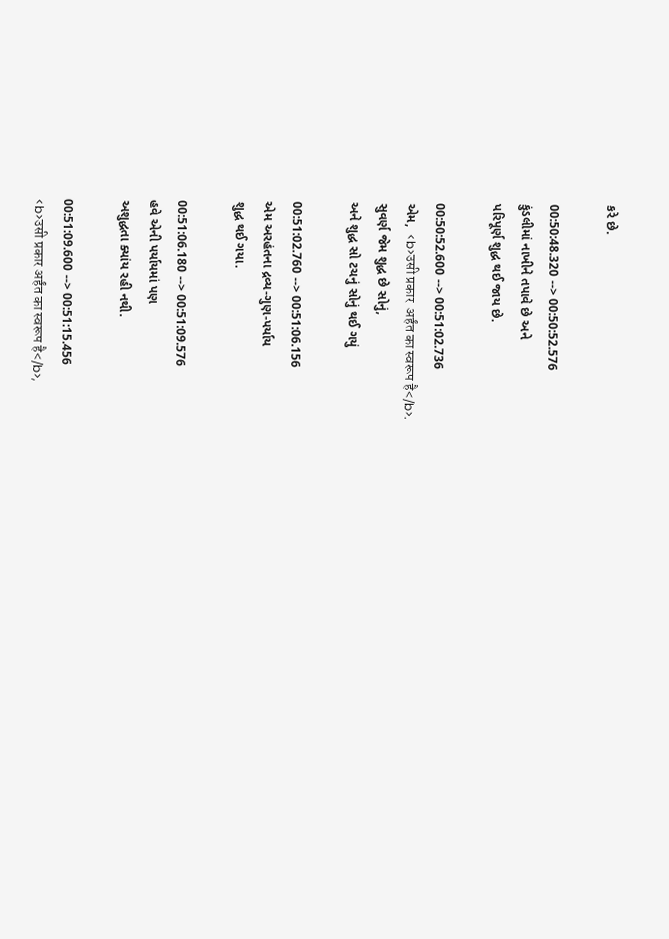કરે છે.

00:50:48.320 --> 00:50:52.576
કુંડલીમાં નાખીને તપાવે છે અને
પરિપૂર્ણ શુદ્ધ થઈ જાય છે.

00:50:52.600 --> 00:51:02.736
એમ,  <b>उसी प्रकार  अर्हंत का स्वरूप है</b>.
સુવર્ણ જેમ શુદ્ધ છે સોનું,
અને શુદ્ધ સો ટચનું સોનું થઈ ગયું

00:51:02.760 --> 00:51:06.156
એમ અરહંતના દ્રવ્ય-ગુણ-પર્યાય
શુદ્ધ થઈ ગયા.

00:51:06.180 --> 00:51:09.576
હવે એની પર્યાયમાં પણ
અશુદ્ધતા ક્યાંય રહી નથી.

00:51:09.600 --> 00:51:15.456
<b>उसी प्रकार अर्हंत का स्वरूप है</b>,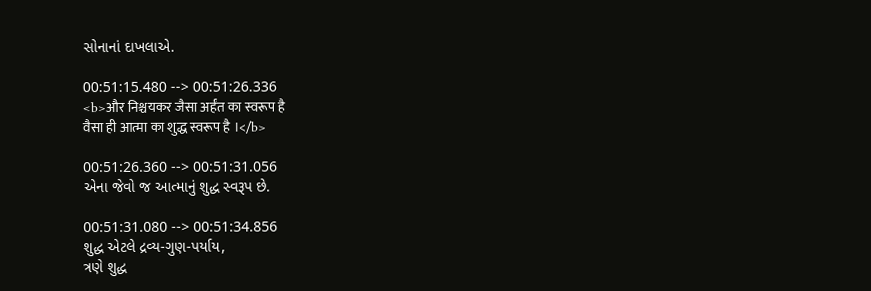સોનાનાં દાખલાએ.

00:51:15.480 --> 00:51:26.336
<b>और निश्चयकर जैसा अर्हंत का स्वरूप है
वैसा ही आत्मा का शुद्ध स्वरूप है ।</b>

00:51:26.360 --> 00:51:31.056
એના જેવો જ આત્માનું શુદ્ધ સ્વરૂપ છે.

00:51:31.080 --> 00:51:34.856
શુદ્ધ એટલે દ્રવ્ય-ગુણ-પર્યાય,
ત્રણે શુદ્ધ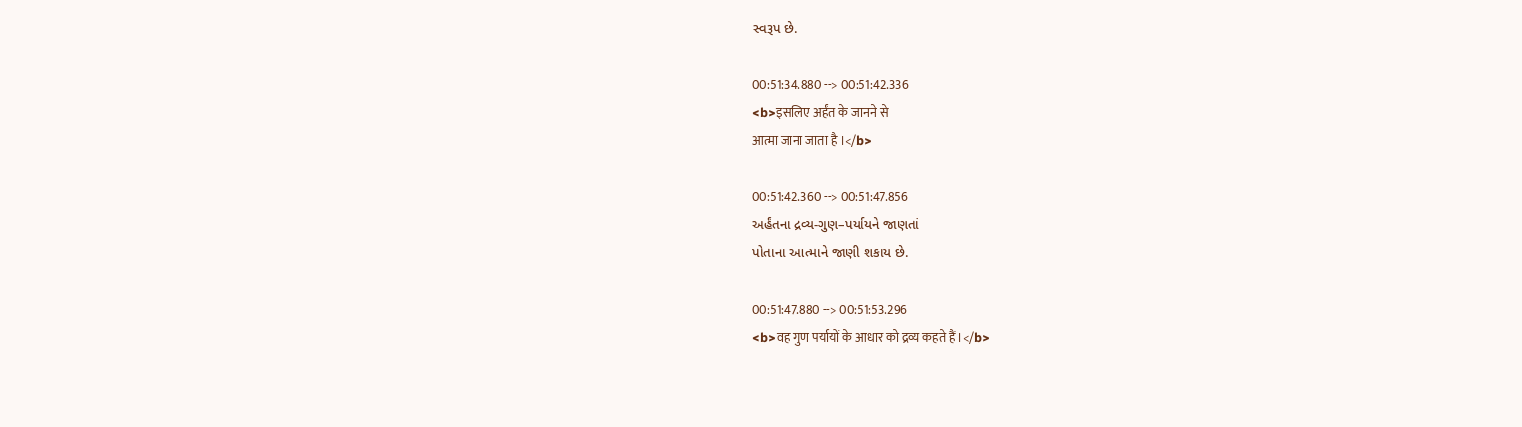સ્વરૂપ છે.

00:51:34.880 --> 00:51:42.336
<b>इसलिए अर्हंत के जानने से
आत्मा जाना जाता है ।</b>

00:51:42.360 --> 00:51:47.856
અર્હંતના દ્રવ્ય-ગુણ–પર્યાયને જાણતાં
પોતાના આત્માને જાણી શકાય છે.

00:51:47.880 --> 00:51:53.296
<b>वह गुण पर्यायों के आधार को द्रव्य कहते हैं।</b>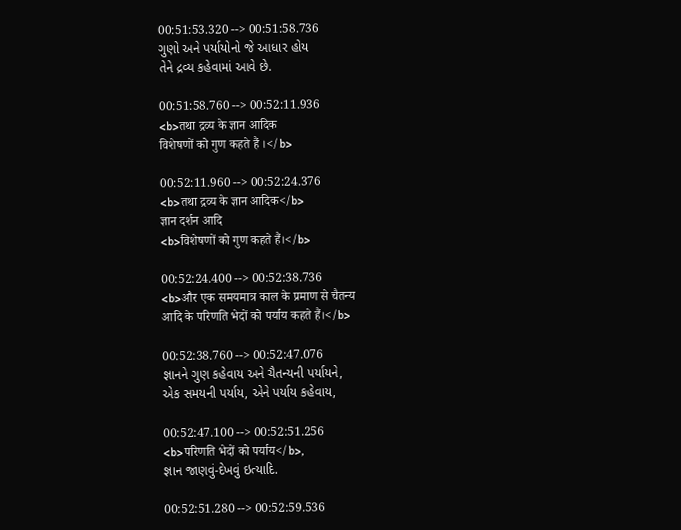00:51:53.320 --> 00:51:58.736
ગુણો અને પર્યાયોનો જે આધાર હોય
તેને દ્રવ્ય કહેવામાં આવે છે.

00:51:58.760 --> 00:52:11.936
<b>तथा द्रव्य के ज्ञान आदिक
विशेषणों को गुण कहते हैं ।</b>

00:52:11.960 --> 00:52:24.376
<b>तथा द्रव्य के ज्ञान आदिक</b>
ज्ञान दर्शन आदि
<b>विशेषणों को गुण कहते हैं।</b>

00:52:24.400 --> 00:52:38.736
<b>और एक समयमात्र काल के प्रमाण से चैतन्य
आदि के परिणति भेदों को पर्याय कहते हैं।</b>

00:52:38.760 --> 00:52:47.076
જ્ઞાનને ગુણ કહેવાય અને ચૈતન્યની પર્યાયને,
એક સમયની પર્યાય, એને પર્યાય કહેવાય,

00:52:47.100 --> 00:52:51.256
<b>परिणति भेदों को पर्याय</b>,
જ્ઞાન જાણવું-દેખવું ઇત્યાદિ.

00:52:51.280 --> 00:52:59.536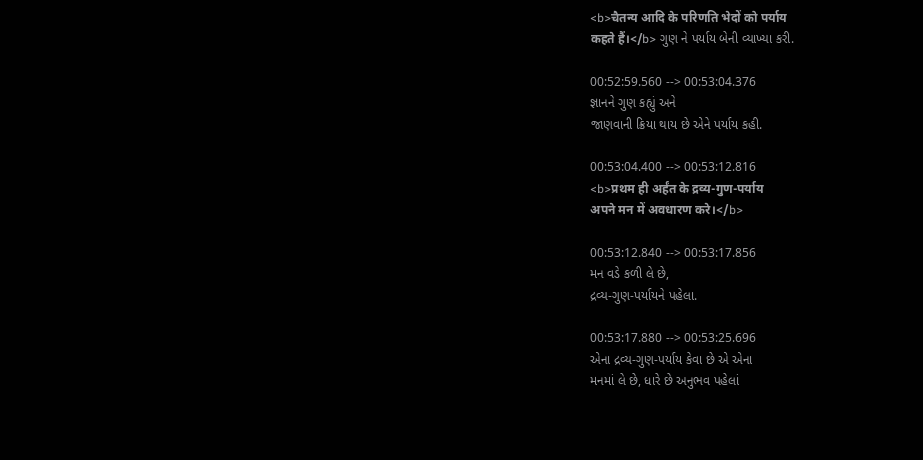<b>चैतन्य आदि के परिणति भेदों को पर्याय
कहते हैं।</b> ગુણ ને પર્યાય બેની વ્યાખ્યા કરી.

00:52:59.560 --> 00:53:04.376
જ્ઞાનને ગુણ કહ્યું અને
જાણવાની ક્રિયા થાય છે એને પર્યાય કહી.

00:53:04.400 --> 00:53:12.816
<b>प्रथम ही अर्हंत के द्रव्य-गुण-पर्याय
अपने मन में अवधारण करे।</b>

00:53:12.840 --> 00:53:17.856
મન વડે કળી લે છે,
દ્રવ્ય-ગુણ-પર્યાયને પહેલા.

00:53:17.880 --> 00:53:25.696
એના દ્રવ્ય-ગુણ-પર્યાય કેવા છે એ એના
મનમાં લે છે, ધારે છે અનુભવ પહેલાં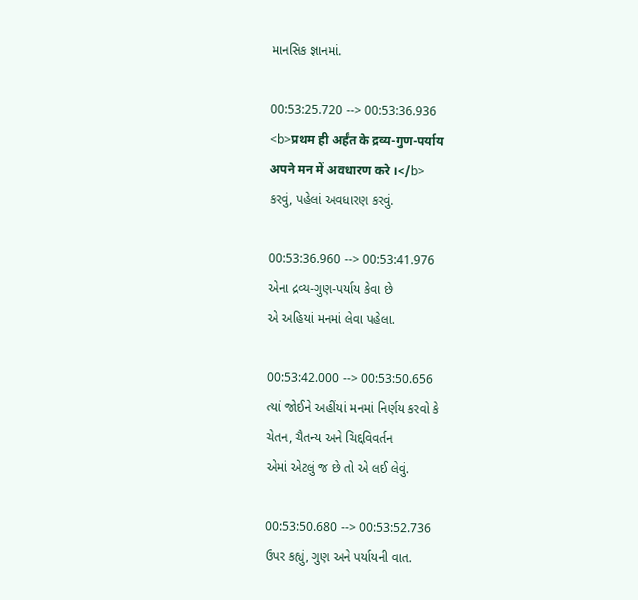માનસિક જ્ઞાનમાં.

00:53:25.720 --> 00:53:36.936
<b>प्रथम ही अर्हंत के द्रव्य-गुण-पर्याय
अपने मन में अवधारण करे ।</b>
કરવું, પહેલાં અવધારણ કરવું.

00:53:36.960 --> 00:53:41.976
એના દ્રવ્ય-ગુણ-પર્યાય કેવા છે
એ અહિયાં મનમાં લેવા પહેલા.

00:53:42.000 --> 00:53:50.656
ત્યાં જોઈને અહીંયાં મનમાં નિર્ણય કરવો કે
ચેતન, ચૈતન્ય અને ચિદ્દવિવર્તન
એમાં એટલું જ છે તો એ લઈ લેવું.

00:53:50.680 --> 00:53:52.736
ઉપર કહ્યું, ગુણ અને પર્યાયની વાત.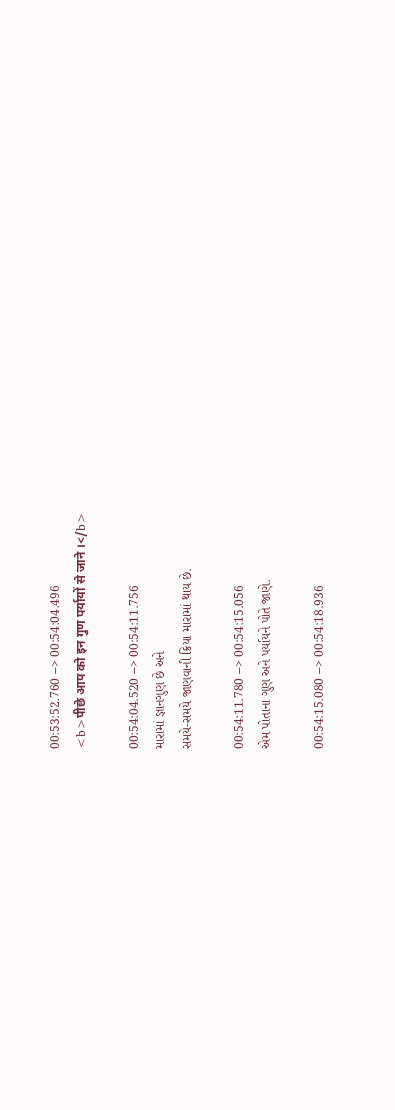00:53:52.760 --> 00:54:04.496
<b>पीछे आप को इन गुण पर्यायों से जाने ।</b>

00:54:04.520 --> 00:54:11.756
મારામાં જ્ઞાનગુણ છે અને
સમયે-સમયે જાણવાની ક્રિયા મારામાં થાય છે.

00:54:11.780 --> 00:54:15.056
એમ પોતાના ગુણ અને પર્યાયને પોતે જાણે.

00:54:15.080 --> 00:54:18.936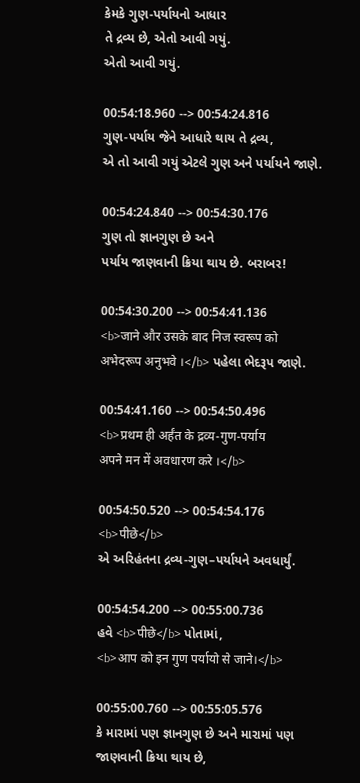કેમકે ગુણ-પર્યાયનો આધાર
તે દ્રવ્ય છે, એતો આવી ગયું.
એતો આવી ગયું.

00:54:18.960 --> 00:54:24.816
ગુણ-પર્યાય જેને આધારે થાય તે દ્રવ્ય,
એ તો આવી ગયું એટલે ગુણ અને પર્યાયને જાણે.

00:54:24.840 --> 00:54:30.176
ગુણ તો જ્ઞાનગુણ છે અને
પર્યાય જાણવાની ક્રિયા થાય છે. બરાબર!

00:54:30.200 --> 00:54:41.136
<b>जाने और उसके बाद निज स्वरूप को
अभेदरूप अनुभवे ।</b> પહેલા ભેદરૂપ જાણે.

00:54:41.160 --> 00:54:50.496
<b>प्रथम ही अर्हंत के द्रव्य-गुण-पर्याय
अपने मन में अवधारण करे ।</b>

00:54:50.520 --> 00:54:54.176
<b>पीछे</b>
એ અરિહંતના દ્રવ્ય-ગુણ–પર્યાયને અવધાર્યું.

00:54:54.200 --> 00:55:00.736
હવે <b>पीछे</b> પોતામાં,
<b>आप को इन गुण पर्यायो से जाने।</b>

00:55:00.760 --> 00:55:05.576
કે મારામાં પણ જ્ઞાનગુણ છે અને મારામાં પણ
જાણવાની ક્રિયા થાય છે,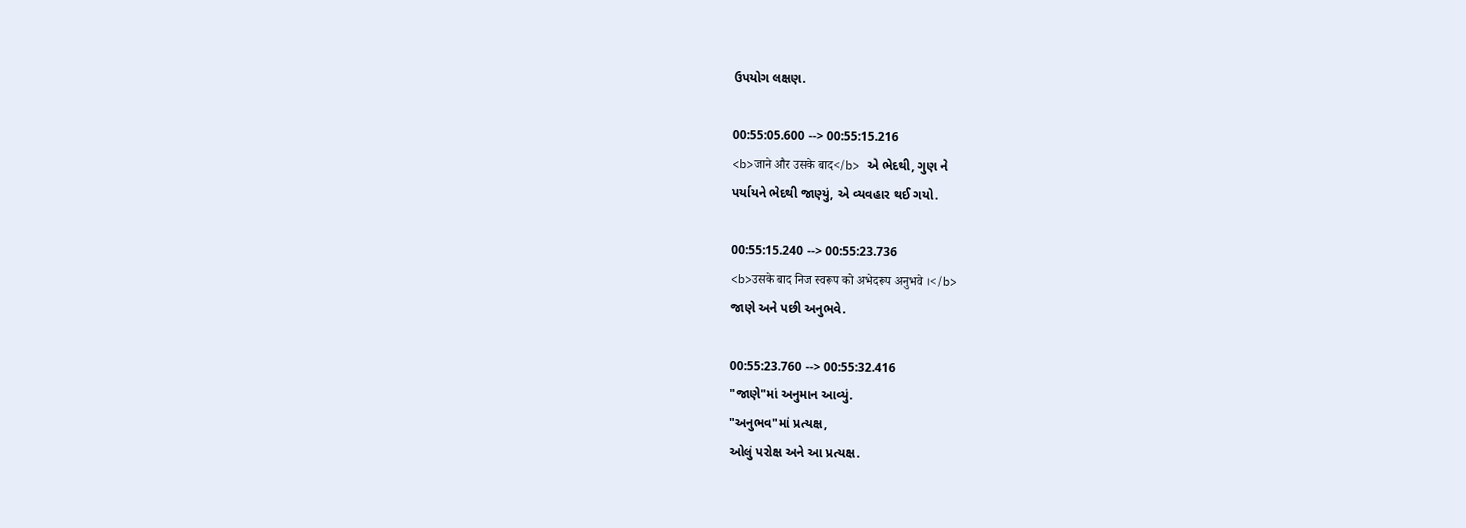ઉપયોગ લક્ષણ.

00:55:05.600 --> 00:55:15.216
<b>जाने और उसके बाद</b> એ ભેદથી, ગુણ ને
પર્યાયને ભેદથી જાણ્યું, એ વ્યવહાર થઈ ગયો.

00:55:15.240 --> 00:55:23.736
<b>उसके बाद निज स्वरूप को अभेदरूप अनुभवे ।</b>
જાણે અને પછી અનુભવે.

00:55:23.760 --> 00:55:32.416
"જાણે"માં અનુમાન આવ્યું.
"અનુભવ"માં પ્રત્યક્ષ,
ઓલું પરોક્ષ અને આ પ્રત્યક્ષ.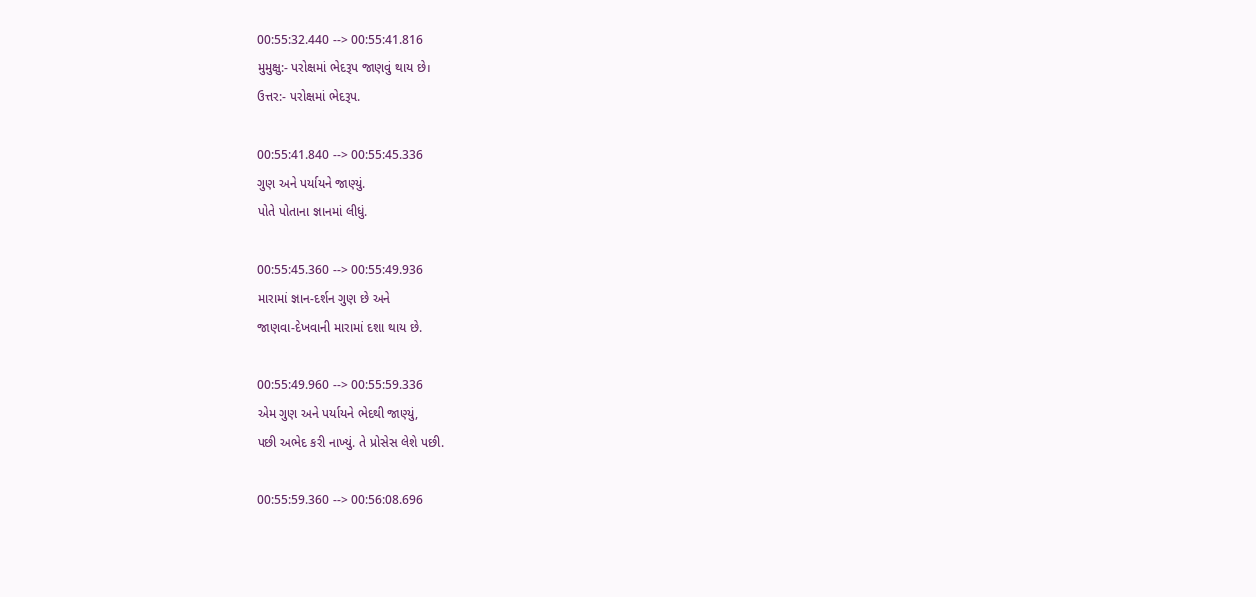00:55:32.440 --> 00:55:41.816
મુમુક્ષુ:- પરોક્ષમાં ભેદરૂપ જાણવું થાય છે।
ઉત્તર:- પરોક્ષમાં ભેદરૂપ.

00:55:41.840 --> 00:55:45.336
ગુણ અને પર્યાયને જાણ્યું.
પોતે પોતાના જ્ઞાનમાં લીધું.

00:55:45.360 --> 00:55:49.936
મારામાં જ્ઞાન-દર્શન ગુણ છે અને
જાણવા-દેખવાની મારામાં દશા થાય છે.

00:55:49.960 --> 00:55:59.336
એમ ગુણ અને પર્યાયને ભેદથી જાણ્યું,
પછી અભેદ કરી નાખ્યું. તે પ્રોસેસ લેશે પછી.

00:55:59.360 --> 00:56:08.696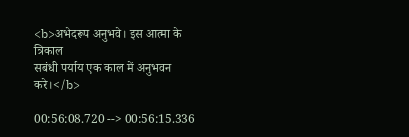<b>अभेदरूप अनुभवे। इस आत्मा के त्रिकाल
सबंधी पर्याय एक काल में अनुभवन करे।</b>

00:56:08.720 --> 00:56:15.336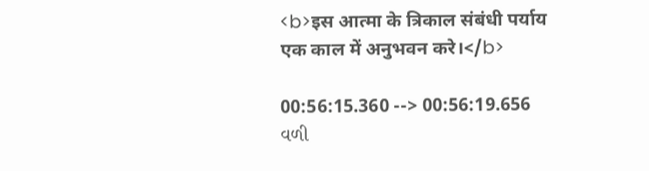<b>इस आत्मा के त्रिकाल संबंधी पर्याय
एक काल में अनुभवन करे।</b>

00:56:15.360 --> 00:56:19.656
વળી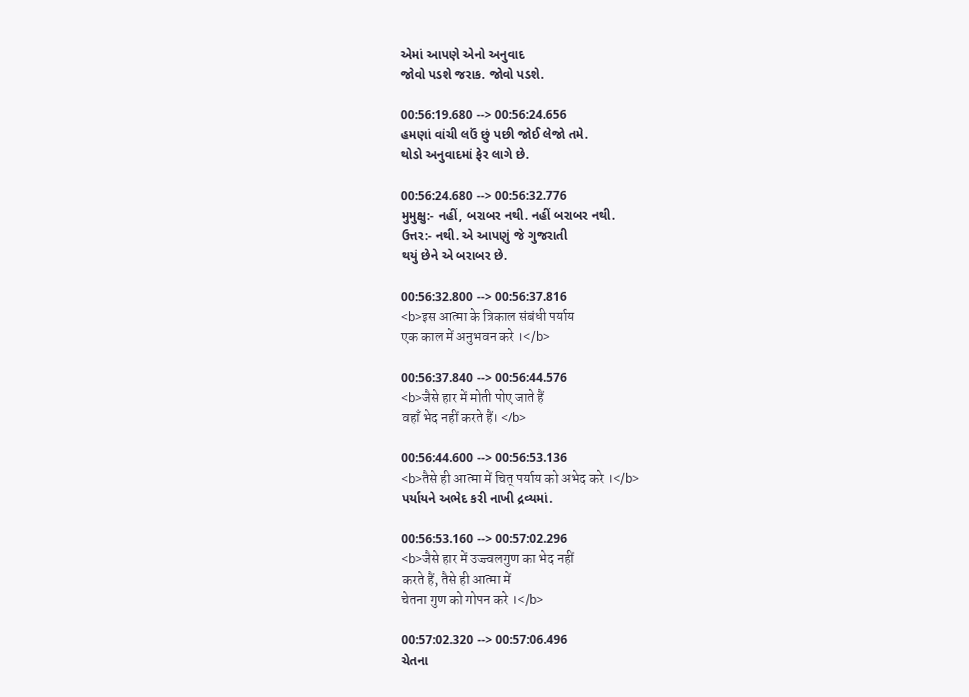એમાં આપણે એનો અનુવાદ
જોવો પડશે જરાક. જોવો પડશે.

00:56:19.680 --> 00:56:24.656
હમણાં વાંચી લઉં છું પછી જોઈ લેજો તમે.
થોડો અનુવાદમાં ફેર લાગે છે.

00:56:24.680 --> 00:56:32.776
મુમુક્ષુ:- નહીં, બરાબર નથી. નહીં બરાબર નથી.
ઉત્તર:- નથી. એ આપણું જે ગુજરાતી
થયું છેને એ બરાબર છે.

00:56:32.800 --> 00:56:37.816
<b>इस आत्मा के त्रिकाल संबंधी पर्याय
एक काल में अनुभवन करे ।</b>

00:56:37.840 --> 00:56:44.576
<b>जैसे हार में मोती पोए जाते हैं
वहाँ भेद नहीं करते हैं। </b>

00:56:44.600 --> 00:56:53.136
<b>तैसे ही आत्मा में चित् पर्याय को अभेद करे ।</b>
પર્યાયને અભેદ કરી નાખી દ્રવ્યમાં.

00:56:53.160 --> 00:57:02.296
<b>जैसे हार में उज्ज्वलगुण का भेद नहीं
करते हैं, तैसे ही आत्मा में
चेतना गुण को गोपन करे ।</b>

00:57:02.320 --> 00:57:06.496
ચેતના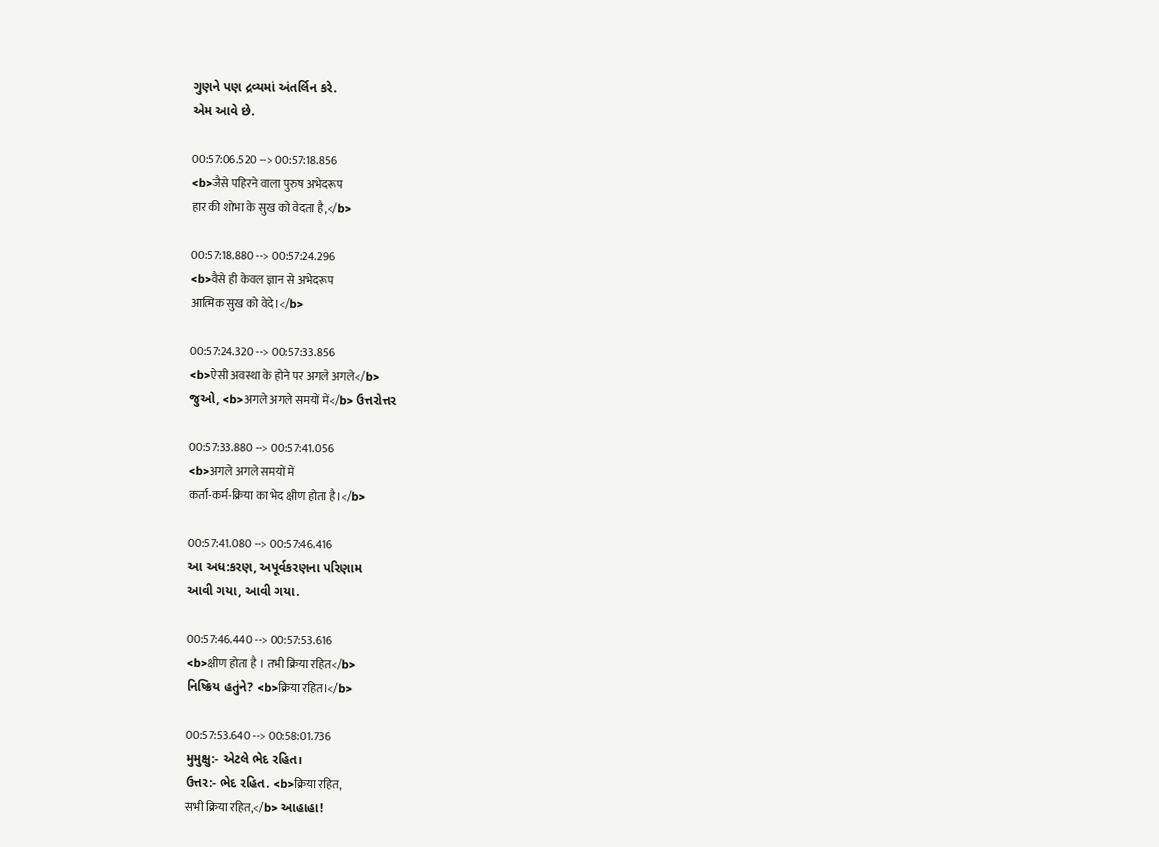ગુણને પણ દ્રવ્યમાં અંતર્લિન કરે.
એમ આવે છે.

00:57:06.520 --> 00:57:18.856
<b>जैसे पहिरने वाला पुरुष अभेदरूप
हार की शोभा के सुख को वेदता है,</b>

00:57:18.880 --> 00:57:24.296
<b>वैसे ही केवल ज्ञान से अभेदरूप
आत्मिक सुख को वेदे।</b>

00:57:24.320 --> 00:57:33.856
<b>ऐसी अवस्था के होने पर अगले अगले</b>
જુઓ, <b>अगले अगले समयों में</b> ઉત્તરોત્તર

00:57:33.880 --> 00:57:41.056
<b>अगले अगले समयों में
कर्ता-कर्म-क्रिया का भेद क्षीण होता है।</b>

00:57:41.080 --> 00:57:46.416
આ અધ:કરણ, અપૂર્વકરણના પરિણામ
આવી ગયા, આવી ગયા.

00:57:46.440 --> 00:57:53.616
<b>क्षीण होता है । तभी क्रिया रहित</b>
નિષ્ક્રિય હતુંને? <b>क्रिया रहित।</b>

00:57:53.640 --> 00:58:01.736
મુમુક્ષુ:- એટલે ભેદ રહિત।
ઉત્તર:- ભેદ રહિત. <b>क्रिया रहित,
सभी क्रिया रहित,</b> આહાહા!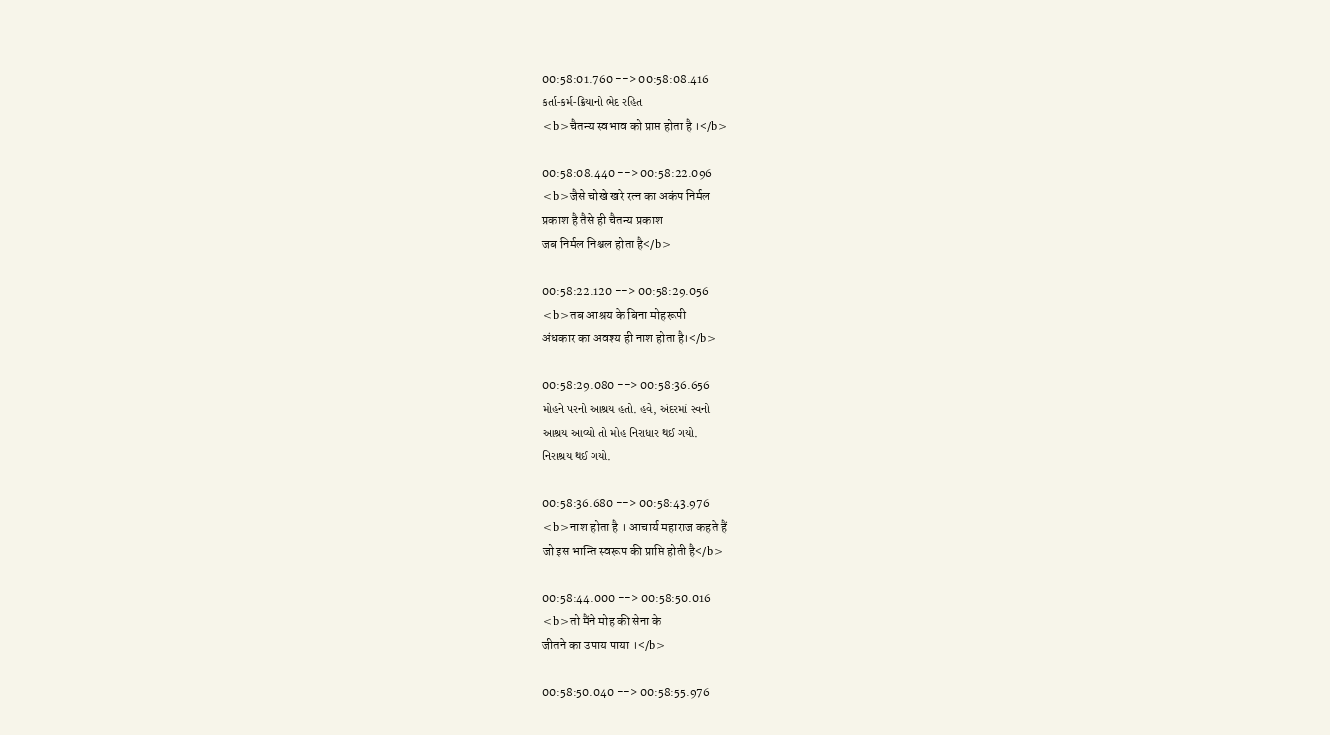00:58:01.760 --> 00:58:08.416
કર્તા-કર્મ-ક્રિયાનો ભેદ રહિત
<b>चैतन्य स्वभाव को प्राप्त होता है ।</b>

00:58:08.440 --> 00:58:22.096
<b>जैसे चोखे खरे रत्न का अकंप निर्मल
प्रकाश है तैसे ही चैतन्य प्रकाश
जब निर्मल निश्चल होता है</b>

00:58:22.120 --> 00:58:29.056
<b>तब आश्रय के बिना मोहरूपी
अंधकार का अवश्य ही नाश होता है।</b>

00:58:29.080 --> 00:58:36.656
મોહને પરનો આશ્રય હતો. હવે, અંદરમાં સ્વનો
આશ્રય આવ્યો તો મોહ નિરાધાર થઈ ગયો.
નિરાશ્રય થઈ ગયો.

00:58:36.680 --> 00:58:43.976
<b>नाश होता है । आचार्य महाराज कहते हैं
जो इस भान्ति स्वरूप की प्राप्ति होती है</b>

00:58:44.000 --> 00:58:50.016
<b>तो मैंने मोह की सेना के
जीतने का उपाय पाया ।</b>

00:58:50.040 --> 00:58:55.976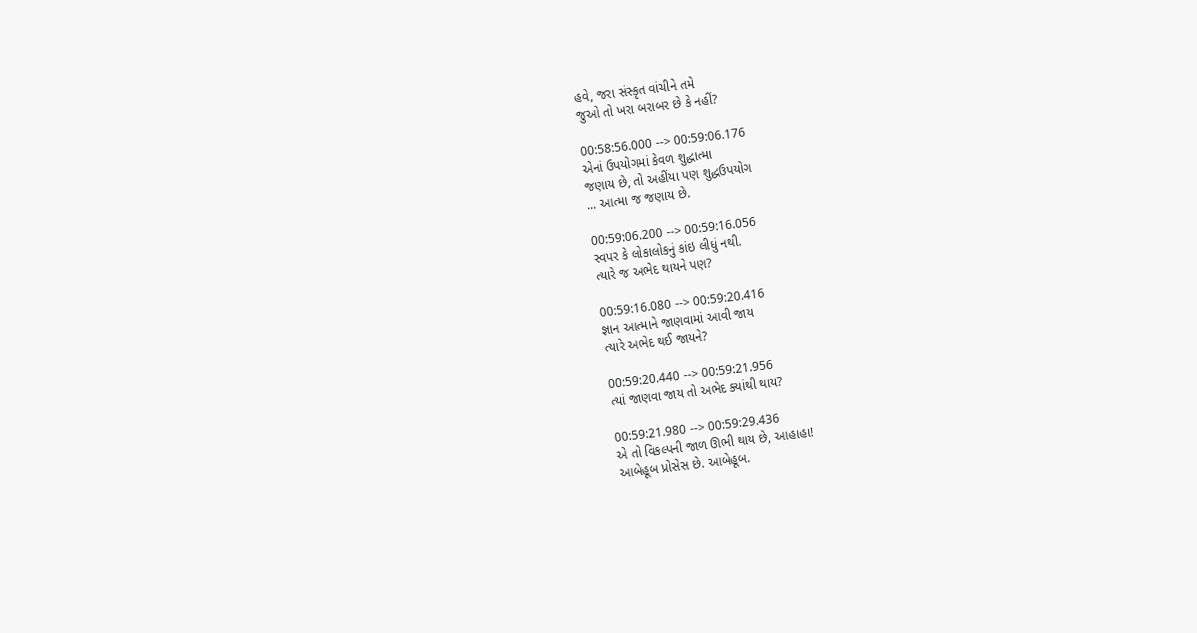હવે, જરા સંસ્કૃત વાંચીને તમે
જુઓ તો ખરા બરાબર છે કે નહીં?

00:58:56.000 --> 00:59:06.176
એનાં ઉપયોગમાં કેવળ શુદ્ધાત્મા
જણાય છે, તો અહીંયા પણ શુદ્ધઉપયોગ
... આત્મા જ જણાય છે.

00:59:06.200 --> 00:59:16.056
સ્વપર કે લોકાલોકનું કાંઇ લીધું નથી.
ત્યારે જ અભેદ થાયને પણ?

00:59:16.080 --> 00:59:20.416
જ્ઞાન આત્માને જાણવામાં આવી જાય
ત્યારે અભેદ થઈ જાયને?

00:59:20.440 --> 00:59:21.956
ત્યાં જાણવા જાય તો અભેદ ક્યાંથી થાય?

00:59:21.980 --> 00:59:29.436
એ તો વિકલ્પની જાળ ઊભી થાય છે, આહાહા!
આબેહૂબ પ્રોસેસ છે. આબેહૂબ.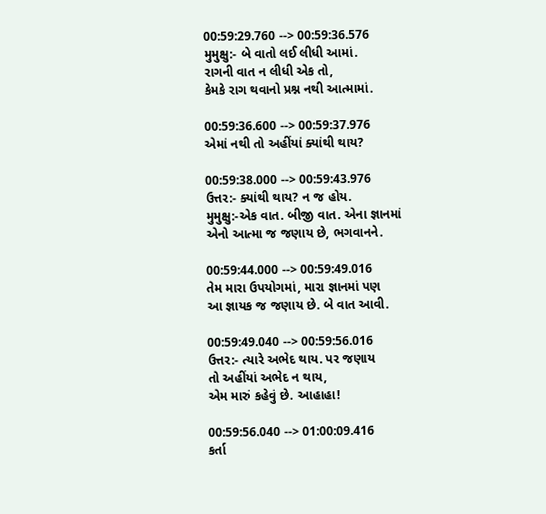00:59:29.760 --> 00:59:36.576
મુમુક્ષુ:- બે વાતો લઈ લીધી આમાં.
રાગની વાત ન લીધી એક તો,
કેમકે રાગ થવાનો પ્રશ્ન નથી આત્મામાં.

00:59:36.600 --> 00:59:37.976
એમાં નથી તો અહીંયાં ક્યાંથી થાય?

00:59:38.000 --> 00:59:43.976
ઉત્તર:- ક્યાંથી થાય? ન જ હોય.
મુમુક્ષુ:-એક વાત. બીજી વાત. એના જ્ઞાનમાં
એનો આત્મા જ જણાય છે, ભગવાનને.

00:59:44.000 --> 00:59:49.016
તેમ મારા ઉપયોગમાં, મારા જ્ઞાનમાં પણ
આ જ્ઞાયક જ જણાય છે. બે વાત આવી.

00:59:49.040 --> 00:59:56.016
ઉત્તર:- ત્યારે અભેદ થાય. પર જણાય
તો અહીંયાં અભેદ ન થાય,
એમ મારું કહેવું છે. આહાહા!

00:59:56.040 --> 01:00:09.416
કર્તા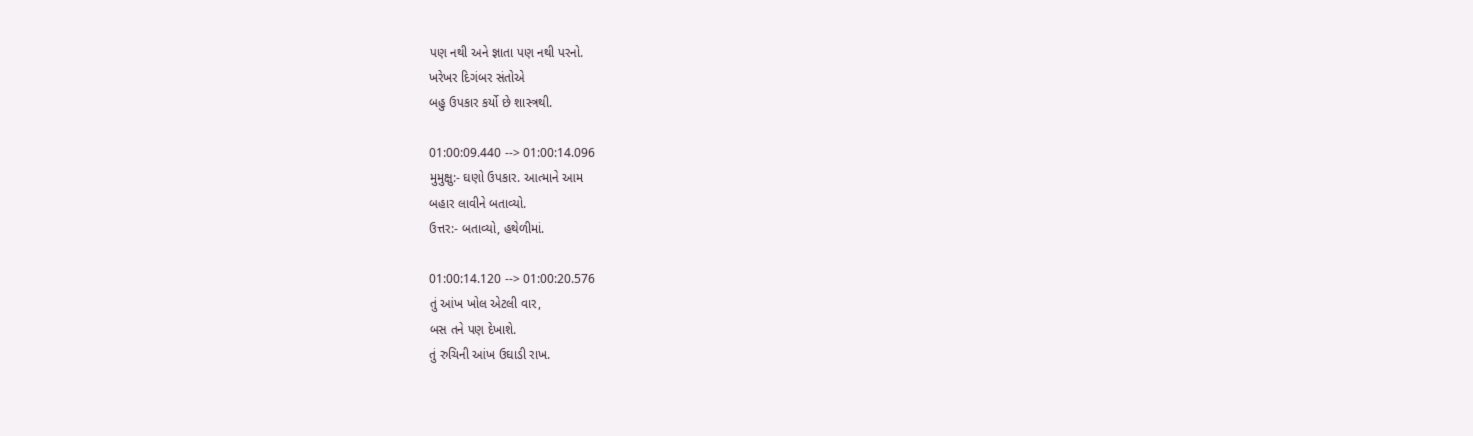પણ નથી અને જ્ઞાતા પણ નથી પરનો.
ખરેખર દિગંબર સંતોએ
બહુ ઉપકાર કર્યો છે શાસ્ત્રથી.

01:00:09.440 --> 01:00:14.096
મુમુક્ષુ:- ઘણો ઉપકાર. આત્માને આમ
બહાર લાવીને બતાવ્યો.
ઉત્તર:- બતાવ્યો, હથેળીમાં.

01:00:14.120 --> 01:00:20.576
તું આંખ ખોલ એટલી વાર,
બસ તને પણ દેખાશે.
તું રુચિની આંખ ઉઘાડી રાખ.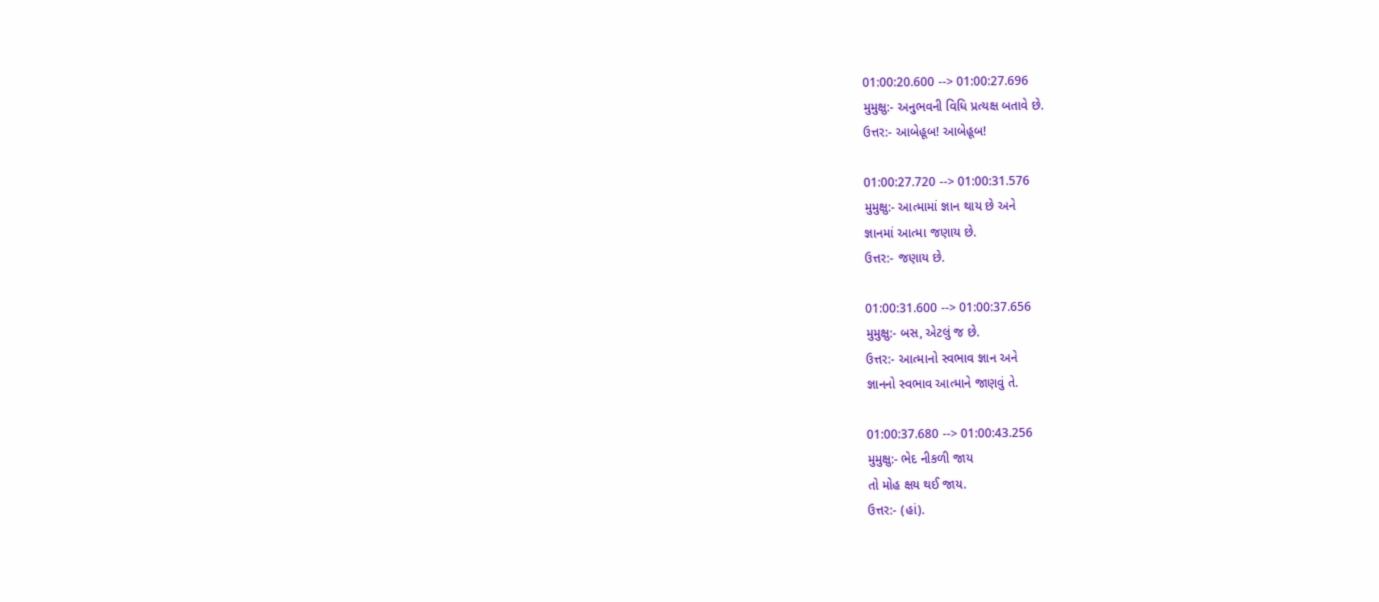01:00:20.600 --> 01:00:27.696
મુમુક્ષુ:- અનુભવની વિધિ પ્રત્યક્ષ બતાવે છે.
ઉત્તર:- આબેહૂબ! આબેહૂબ!

01:00:27.720 --> 01:00:31.576
મુમુક્ષુ:- આત્મામાં જ્ઞાન થાય છે અને
જ્ઞાનમાં આત્મા જણાય છે.
ઉત્તર:- જણાય છે.

01:00:31.600 --> 01:00:37.656
મુમુક્ષુ:- બસ, એટલું જ છે.
ઉત્તર:- આત્માનો સ્વભાવ જ્ઞાન અને
જ્ઞાનનો સ્વભાવ આત્માને જાણવું તે.

01:00:37.680 --> 01:00:43.256
મુમુક્ષુ:- ભેદ નીકળી જાય
તો મોહ ક્ષય થઈ જાય.
ઉત્તર:- (હાં).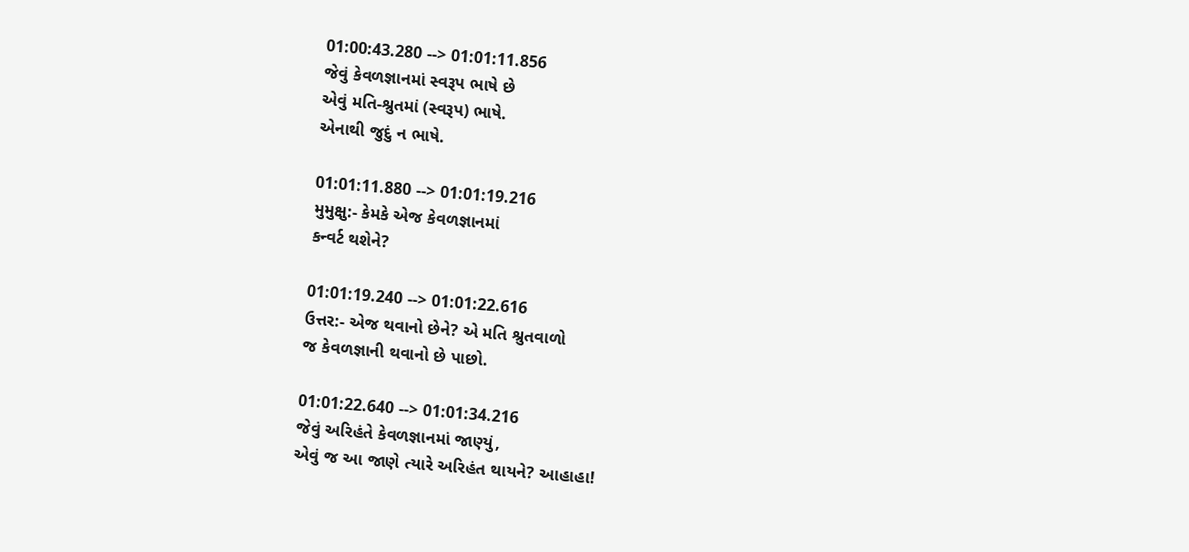01:00:43.280 --> 01:01:11.856
જેવું કેવળજ્ઞાનમાં સ્વરૂપ ભાષે છે
એવું મતિ-શ્રુતમાં (સ્વરૂપ) ભાષે.
એનાથી જુદું ન ભાષે.

01:01:11.880 --> 01:01:19.216
મુમુક્ષુ:- કેમકે એજ કેવળજ્ઞાનમાં
કન્વર્ટ થશેને?

01:01:19.240 --> 01:01:22.616
ઉત્તર:- એજ થવાનો છેને? એ મતિ શ્રુતવાળો
જ કેવળજ્ઞાની થવાનો છે પાછો.

01:01:22.640 --> 01:01:34.216
જેવું અરિહંતે કેવળજ્ઞાનમાં જાણ્યું,
એવું જ આ જાણે ત્યારે અરિહંત થાયને? આહાહા!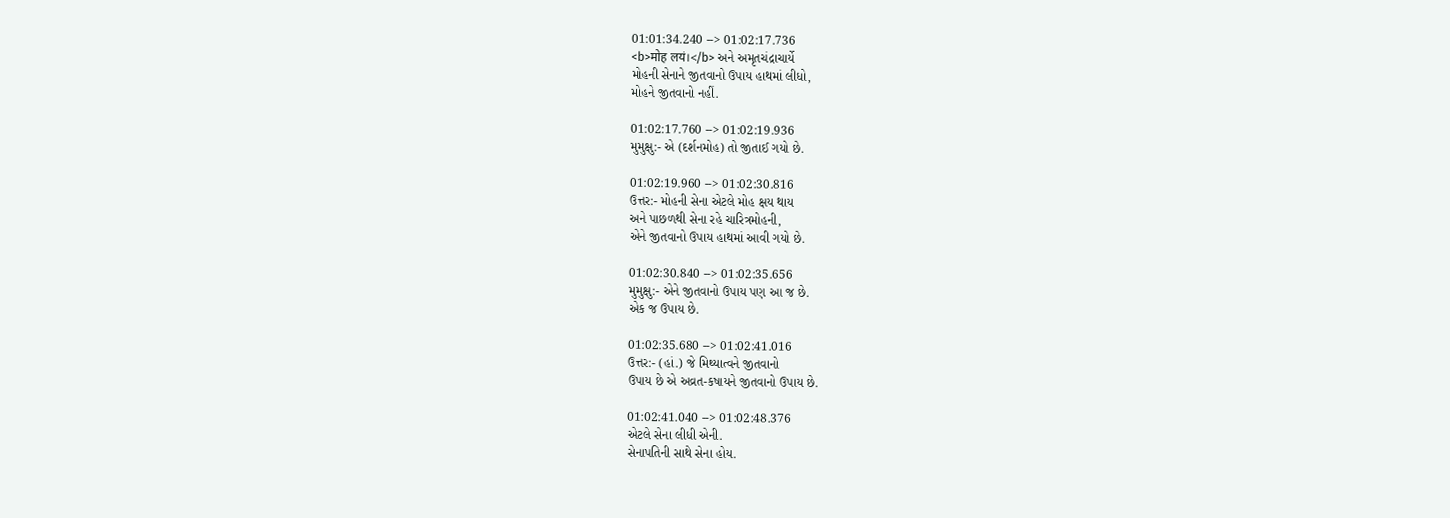01:01:34.240 --> 01:02:17.736
<b>मोह लयं।</b> અને અમૃતચંદ્રાચાર્યે
મોહની સેનાને જીતવાનો ઉપાય હાથમાં લીધો,
મોહને જીતવાનો નહીં.

01:02:17.760 --> 01:02:19.936
મુમુક્ષુ:- એ (દર્શનમોહ) તો જીતાઈ ગયો છે.

01:02:19.960 --> 01:02:30.816
ઉત્તર:- મોહની સેના એટલે મોહ ક્ષય થાય
અને પાછળથી સેના રહે ચારિત્રમોહની,
એને જીતવાનો ઉપાય હાથમાં આવી ગયો છે.

01:02:30.840 --> 01:02:35.656
મુમુક્ષુ:- એને જીતવાનો ઉપાય પણ આ જ છે.
એક જ ઉપાય છે.

01:02:35.680 --> 01:02:41.016
ઉત્તર:- (હાં.) જે મિથ્યાત્વને જીતવાનો
ઉપાય છે એ અવ્રત-કષાયને જીતવાનો ઉપાય છે.

01:02:41.040 --> 01:02:48.376
એટલે સેના લીધી એની.
સેનાપતિની સાથે સેના હોય.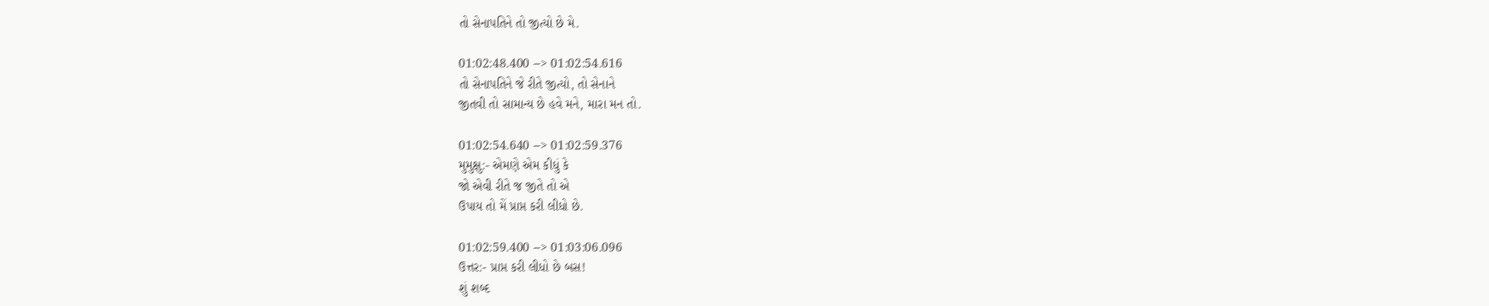તો સેનાપતિને તો જીત્યો છે મે.

01:02:48.400 --> 01:02:54.616
તો સેનાપતિને જે રીતે જીત્યો, તો સેનાને
જીતવી તો સામાન્ય છે હવે મને, મારા મન તો.

01:02:54.640 --> 01:02:59.376
મુમુક્ષુ:- એમણે એમ કીધું કે
જો એવી રીતે જ જીતે તો એ
ઉપાય તો મેં પ્રાપ્ત કરી લીધો છે.

01:02:59.400 --> 01:03:06.096
ઉત્તર:- પ્રાપ્ત કરી લીધો છે બસ!
શું શબ્દ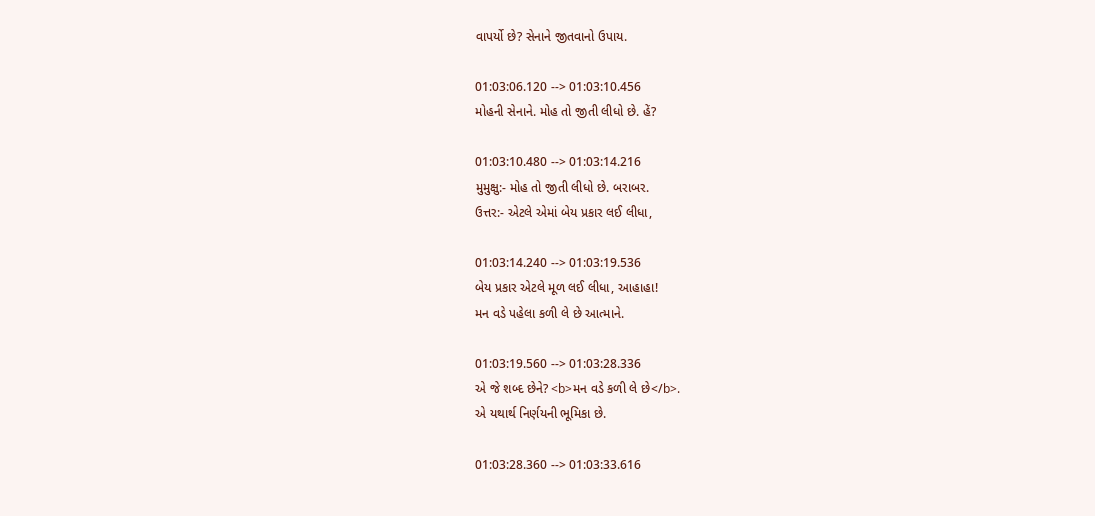વાપર્યો છે? સેનાને જીતવાનો ઉપાય.

01:03:06.120 --> 01:03:10.456
મોહની સેનાને. મોહ તો જીતી લીધો છે. હેં?

01:03:10.480 --> 01:03:14.216
મુમુક્ષુ:- મોહ તો જીતી લીધો છે. બરાબર.
ઉત્તર:- એટલે એમાં બેય પ્રકાર લઈ લીધા,

01:03:14.240 --> 01:03:19.536
બેય પ્રકાર એટલે મૂળ લઈ લીધા, આહાહા!
મન વડે પહેલા કળી લે છે આત્માને.

01:03:19.560 --> 01:03:28.336
એ જે શબ્દ છેને? <b>મન વડે કળી લે છે</b>.
એ યથાર્થ નિર્ણયની ભૂમિકા છે.

01:03:28.360 --> 01:03:33.616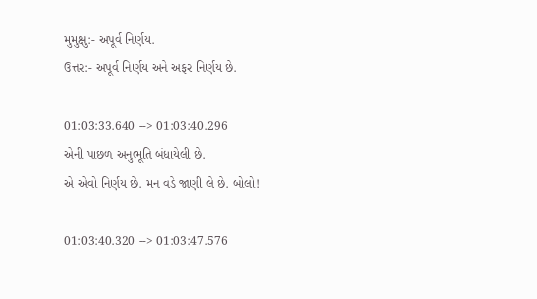મુમુક્ષુ:- અપૂર્વ નિર્ણય.
ઉત્તર:- અપૂર્વ નિર્ણય અને અફર નિર્ણય છે.

01:03:33.640 --> 01:03:40.296
એની પાછળ અનુભૂતિ બંધાયેલી છે.
એ એવો નિર્ણય છે. મન વડે જાણી લે છે. બોલો!

01:03:40.320 --> 01:03:47.576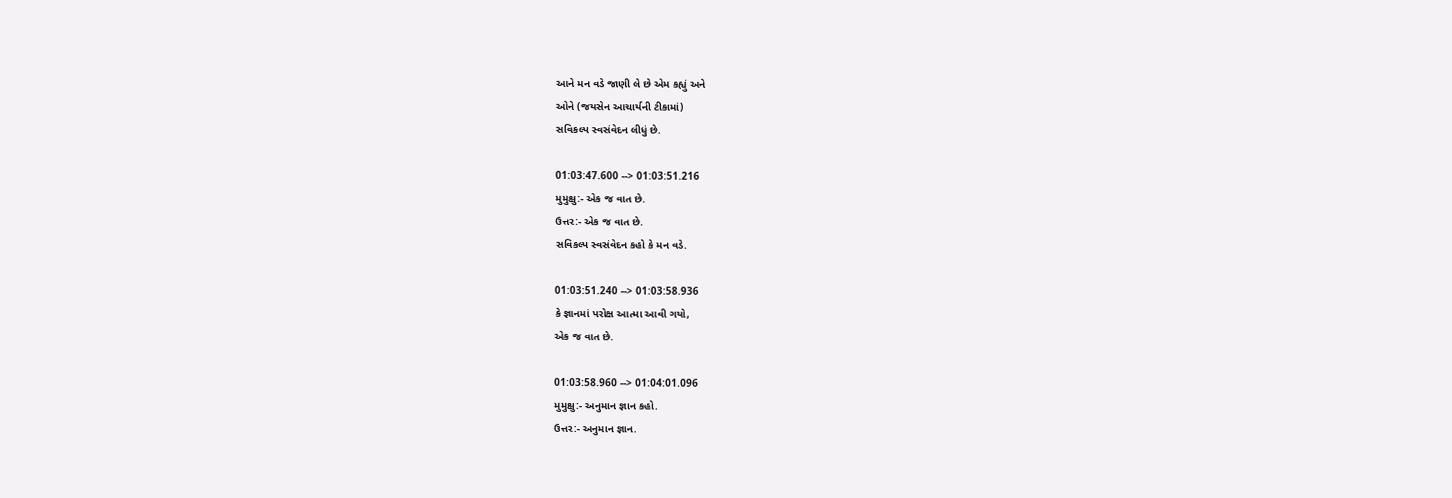આને મન વડે જાણી લે છે એમ કહ્યું અને
ઓને (જયસેન આચાર્યની ટીકામાં)
સવિકલ્પ સ્વસંવેદન લીધું છે.

01:03:47.600 --> 01:03:51.216
મુમુક્ષુ:- એક જ વાત છે.
ઉત્તર:- એક જ વાત છે.
સવિકલ્પ સ્વસંવેદન કહો કે મન વડે.

01:03:51.240 --> 01:03:58.936
કે જ્ઞાનમાં પરોક્ષ આત્મા આવી ગયો,
એક જ વાત છે.

01:03:58.960 --> 01:04:01.096
મુમુક્ષુ:- અનુમાન જ્ઞાન કહો.
ઉત્તર:- અનુમાન જ્ઞાન.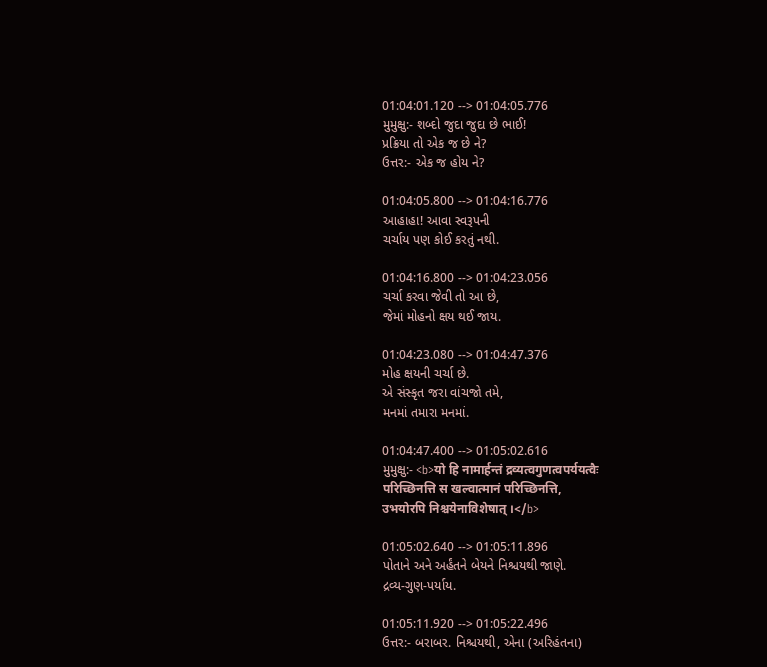01:04:01.120 --> 01:04:05.776
મુમુક્ષુ:- શબ્દો જુદા જુદા છે ભાઈ!
પ્રક્રિયા તો એક જ છે ને?
ઉત્તર:- એક જ હોય ને?

01:04:05.800 --> 01:04:16.776
આહાહા! આવા સ્વરૂપની
ચર્ચાય પણ કોઈ કરતું નથી.

01:04:16.800 --> 01:04:23.056
ચર્ચા કરવા જેવી તો આ છે,
જેમાં મોહનો ક્ષય થઈ જાય.

01:04:23.080 --> 01:04:47.376
મોહ ક્ષયની ચર્ચા છે.
એ સંસ્કૃત જરા વાંચજો તમે,
મનમાં તમારા મનમાં.

01:04:47.400 --> 01:05:02.616
મુમુક્ષુ:- <b>यो हि नामार्हन्तं द्रव्यत्वगुणत्वपर्ययत्वैः
परिच्छिनत्ति स खल्वात्मानं परिच्छिनत्ति,
उभयोरपि निश्चयेनाविशेषात् ।</b>

01:05:02.640 --> 01:05:11.896
પોતાને અને અર્હંતને બેયને નિશ્ચયથી જાણે.
દ્રવ્ય-ગુણ-પર્યાય.

01:05:11.920 --> 01:05:22.496
ઉત્તર:- બરાબર. નિશ્ચયથી, એના (અરિહંતના)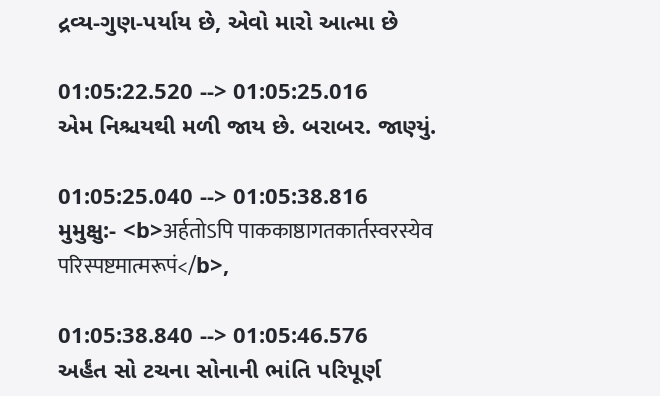દ્રવ્ય-ગુણ-પર્યાય છે, એવો મારો આત્મા છે

01:05:22.520 --> 01:05:25.016
એમ નિશ્ચયથી મળી જાય છે. બરાબર. જાણ્યું.

01:05:25.040 --> 01:05:38.816
મુમુક્ષુ:- <b>अर्हतोऽपि पाककाष्ठागतकार्तस्वरस्येव
परिस्पष्टमात्मरूपं</b>,

01:05:38.840 --> 01:05:46.576
અર્હંત સો ટચના સોનાની ભાંતિ પરિપૂર્ણ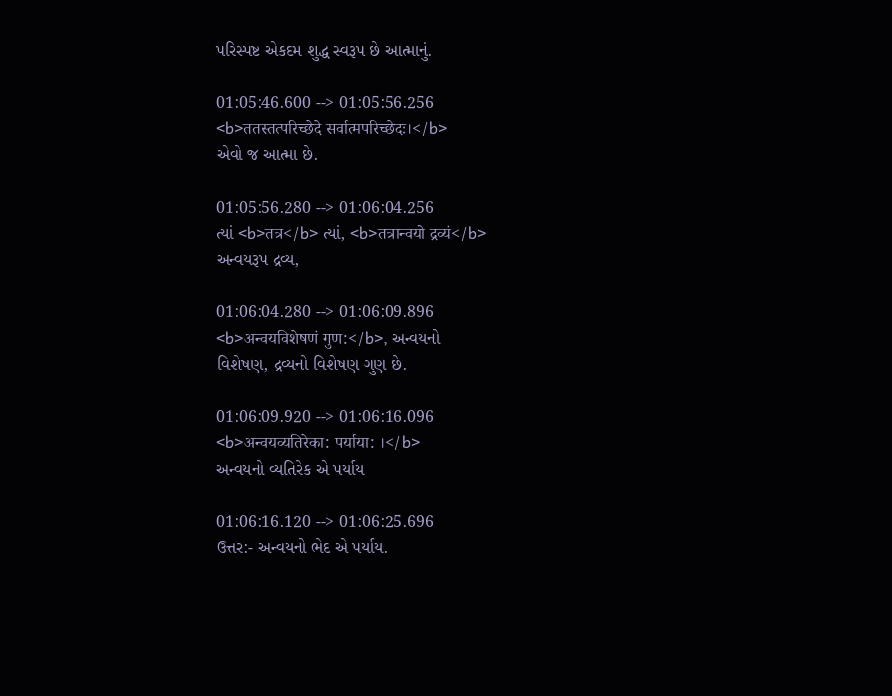પરિસ્પષ્ટ એકદમ શુદ્ધ સ્વરૂપ છે આત્માનું.

01:05:46.600 --> 01:05:56.256
<b>ततस्तत्परिच्छेदे सर्वात्मपरिच्छेदः।</b>
એવો જ આત્મા છે.

01:05:56.280 --> 01:06:04.256
ત્યાં <b>तत्र</b> ત્યાં, <b>तत्रान्वयो द्रव्यं</b>
અન્વયરૂપ દ્રવ્ય,

01:06:04.280 --> 01:06:09.896
<b>अन्वयविशेषणं गुण:</b>, અન્વયનો
વિશેષણ, દ્રવ્યનો વિશેષણ ગુણ છે.

01:06:09.920 --> 01:06:16.096
<b>अन्वयव्यतिरेका: पर्याया: ।</b>
અન્વયનો વ્યતિરેક એ પર્યાય

01:06:16.120 --> 01:06:25.696
ઉત્તર:- અન્વયનો ભેદ એ પર્યાય.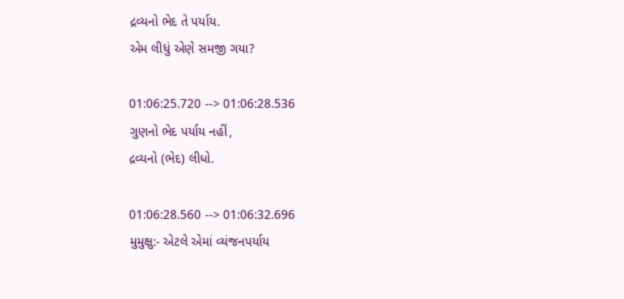દ્રવ્યનો ભેદ તે પર્યાય.
એમ લીધું એણે સમજી ગયા?

01:06:25.720 --> 01:06:28.536
ગુણનો ભેદ પર્યાય નહીં,
દ્રવ્યનો (ભેદ) લીધો.

01:06:28.560 --> 01:06:32.696
મુમુક્ષુ:- એટલે એમાં વ્યંજનપર્યાય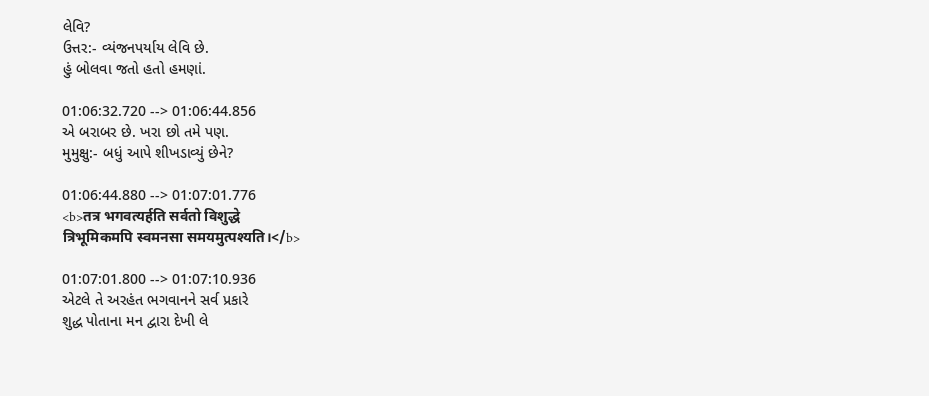લેવિ?
ઉત્તર:- વ્યંજનપર્યાય લેવિ છે.
હું બોલવા જતો હતો હમણાં.

01:06:32.720 --> 01:06:44.856
એ બરાબર છે. ખરા છો તમે પણ.
મુમુક્ષુ:- બધું આપે શીખડાવ્યું છેને?

01:06:44.880 --> 01:07:01.776
<b>तत्र भगवत्यर्हति सर्वतो विशुद्धे
त्रिभूमिकमपि स्वमनसा समयमुत्पश्यति।</b>

01:07:01.800 --> 01:07:10.936
એટલે તે અરહંત ભગવાનને સર્વ પ્રકારે
શુદ્ધ પોતાના મન દ્વારા દેખી લે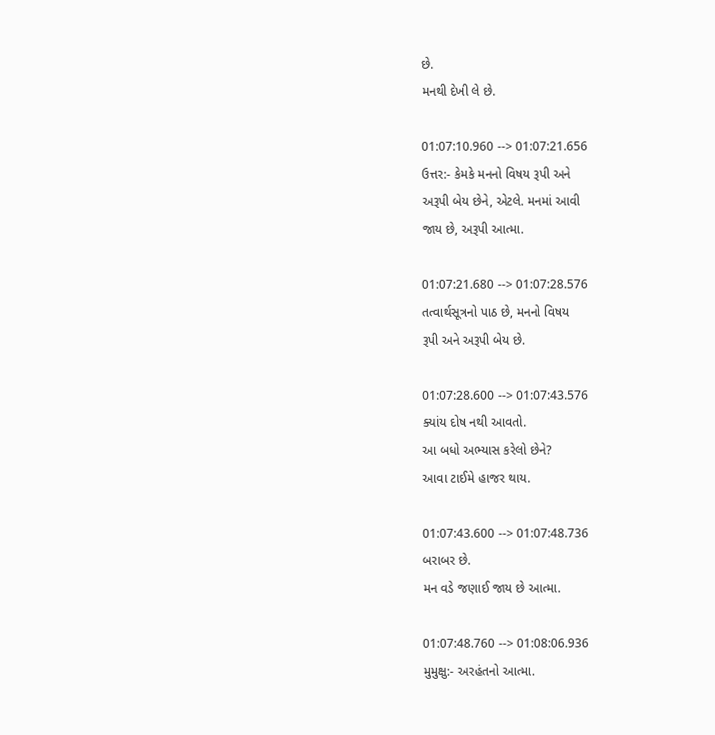છે.
મનથી દેખી લે છે.

01:07:10.960 --> 01:07:21.656
ઉત્તર:- કેમકે મનનો વિષય રૂપી અને
અરૂપી બેય છેને, એટલે. મનમાં આવી
જાય છે, અરૂપી આત્મા.

01:07:21.680 --> 01:07:28.576
તત્વાર્થસૂત્રનો પાઠ છે, મનનો વિષય
રૂપી અને અરૂપી બેય છે.

01:07:28.600 --> 01:07:43.576
ક્યાંય દોષ નથી આવતો.
આ બધો અભ્યાસ કરેલો છેને?
આવા ટાઈમે હાજર થાય.

01:07:43.600 --> 01:07:48.736
બરાબર છે.
મન વડે જણાઈ જાય છે આત્મા.

01:07:48.760 --> 01:08:06.936
મુમુક્ષુ:- અરહંતનો આત્મા.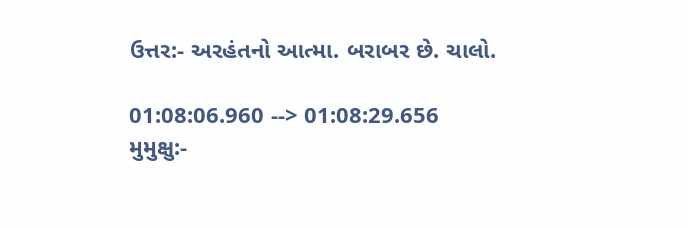ઉત્તર:- અરહંતનો આત્મા. બરાબર છે. ચાલો.

01:08:06.960 --> 01:08:29.656
મુમુક્ષુ:-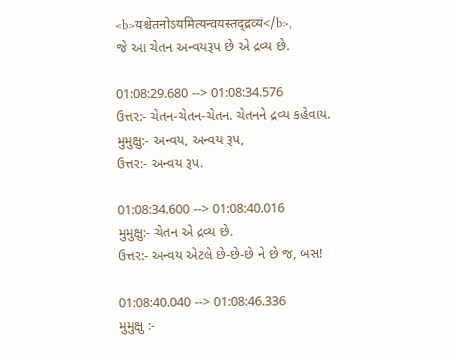<b>यश्चेतनोऽयमित्यन्वयस्तद्द्रव्यं</b>,
જે આ ચેતન અન્વયરૂપ છે એ દ્રવ્ય છે.

01:08:29.680 --> 01:08:34.576
ઉત્તર:- ચેતન-ચેતન-ચેતન. ચેતનને દ્રવ્ય કહેવાય.
મુમુક્ષુ:- અન્વય, અન્વય રૂપ,
ઉત્તર:- અન્વય રૂપ.

01:08:34.600 --> 01:08:40.016
મુમુક્ષુ:- ચેતન એ દ્રવ્ય છે.
ઉત્તર:- અન્વય એટલે છે-છે-છે ને છે જ, બસ!

01:08:40.040 --> 01:08:46.336
મુમુક્ષુ :-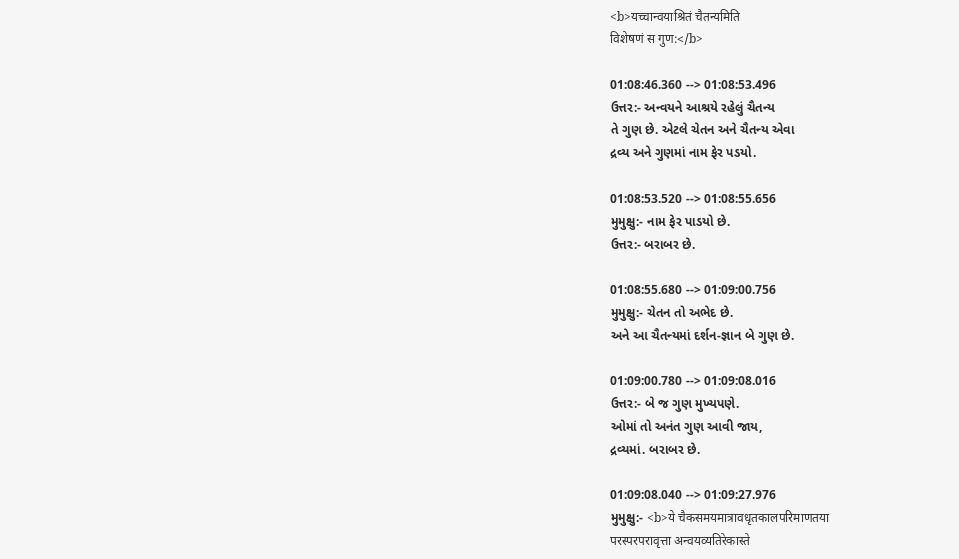<b>यच्चान्वयाश्रितं चैतन्यमिति
विशेषणं स गुण:</b>

01:08:46.360 --> 01:08:53.496
ઉત્તર:- અન્વયને આશ્રયે રહેલું ચૈતન્ય
તે ગુણ છે. એટલે ચેતન અને ચૈતન્ય એવા
દ્રવ્ય અને ગુણમાં નામ ફેર પડયો.

01:08:53.520 --> 01:08:55.656
મુમુક્ષુ:- નામ ફેર પાડયો છે.
ઉત્તર:- બરાબર છે.

01:08:55.680 --> 01:09:00.756
મુમુક્ષુ:- ચેતન તો અભેદ છે.
અને આ ચૈતન્યમાં દર્શન-જ્ઞાન બે ગુણ છે.

01:09:00.780 --> 01:09:08.016
ઉત્તર:- બે જ ગુણ મુખ્યપણે.
ઓમાં તો અનંત ગુણ આવી જાય,
દ્રવ્યમાં. બરાબર છે.

01:09:08.040 --> 01:09:27.976
મુમુક્ષુ:- <b>ये चैकसमयमात्रावधृतकालपरिमाणतया
परस्परपरावृत्ता अन्वयव्यतिरेकास्ते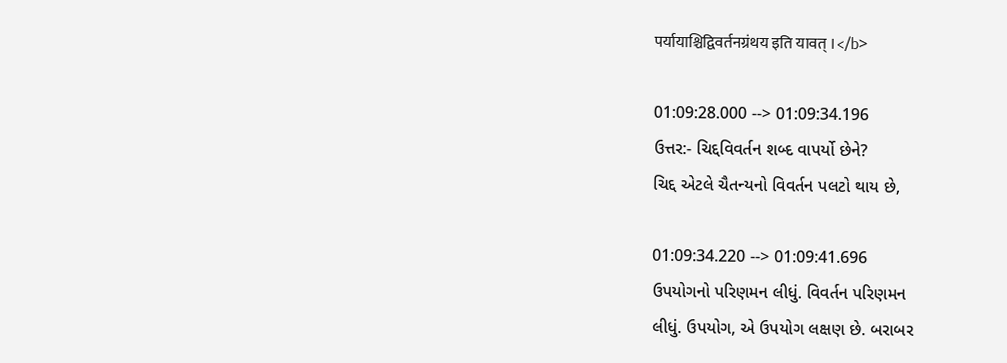पर्यायाश्चिद्विवर्तनग्रंथय इति यावत् ।</b>

01:09:28.000 --> 01:09:34.196
ઉત્તર:- ચિદ્દવિવર્તન શબ્દ વાપર્યો છેને?
ચિદ્દ એટલે ચૈતન્યનો વિવર્તન પલટો થાય છે,

01:09:34.220 --> 01:09:41.696
ઉપયોગનો પરિણમન લીધું. વિવર્તન પરિણમન
લીધું. ઉપયોગ, એ ઉપયોગ લક્ષણ છે. બરાબર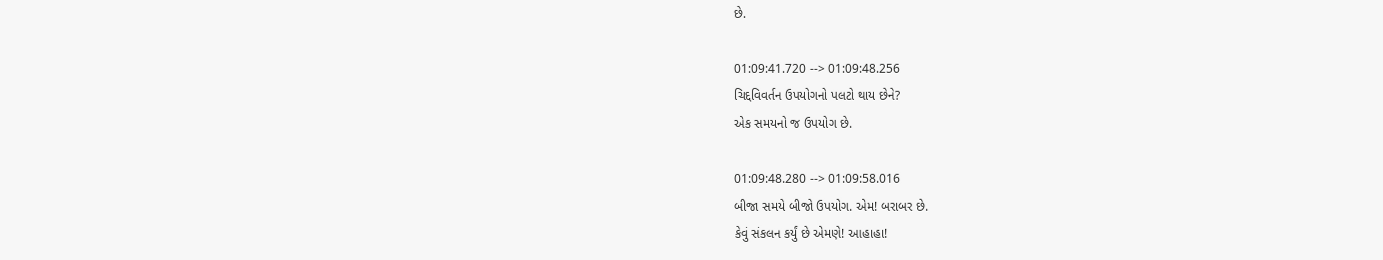છે.

01:09:41.720 --> 01:09:48.256
ચિદ્દવિવર્તન ઉપયોગનો પલટો થાય છેને?
એક સમયનો જ ઉપયોગ છે.

01:09:48.280 --> 01:09:58.016
બીજા સમયે બીજો ઉપયોગ. એમ! બરાબર છે.
કેવું સંકલન કર્યું છે એમણે! આહાહા!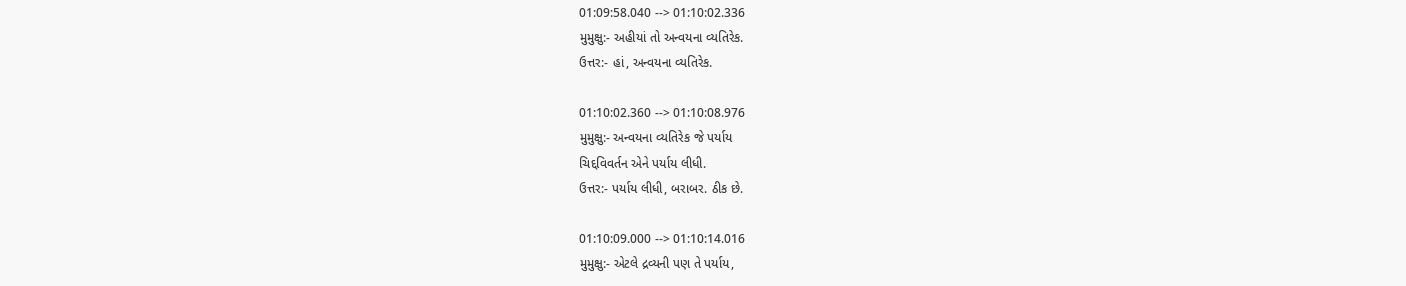01:09:58.040 --> 01:10:02.336
મુમુક્ષુ:- અહીયાં તો અન્વયના વ્યતિરેક.
ઉત્તર:- હાં, અન્વયના વ્યતિરેક.

01:10:02.360 --> 01:10:08.976
મુમુક્ષુ:- અન્વયના વ્યતિરેક જે પર્યાય
ચિદ્દવિવર્તન એને પર્યાય લીધી.
ઉત્તર:- પર્યાય લીધી, બરાબર. ઠીક છે.

01:10:09.000 --> 01:10:14.016
મુમુક્ષુ:- એટલે દ્રવ્યની પણ તે પર્યાય,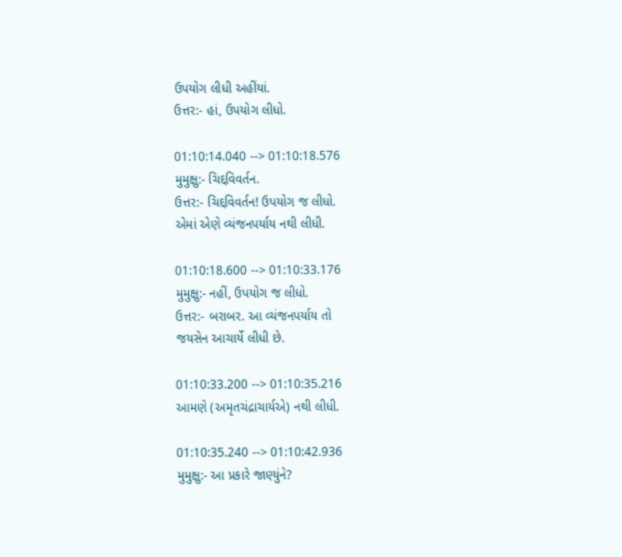ઉપયોગ લીધી અહીંયાં.
ઉત્તર:- હાં, ઉપયોગ લીધો.

01:10:14.040 --> 01:10:18.576
મુમુક્ષુ:- ચિદ્દવિવર્તન.
ઉત્તર:- ચિદ્દવિવર્તન! ઉપયોગ જ લીધો.
એમાં એણે વ્યંજનપર્યાય નથી લીધી.

01:10:18.600 --> 01:10:33.176
મુમુક્ષુ:- નહીં, ઉપયોગ જ લીધો.
ઉત્તર:- બરાબર. આ વ્યંજનપર્યાય તો
જયસેન આચાર્યે લીધી છે.

01:10:33.200 --> 01:10:35.216
આમણે (અમૃતચંદ્રાચાર્યએ) નથી લીધી.

01:10:35.240 --> 01:10:42.936
મુમુક્ષુ:- આ પ્રકારે જાણ્યુંને?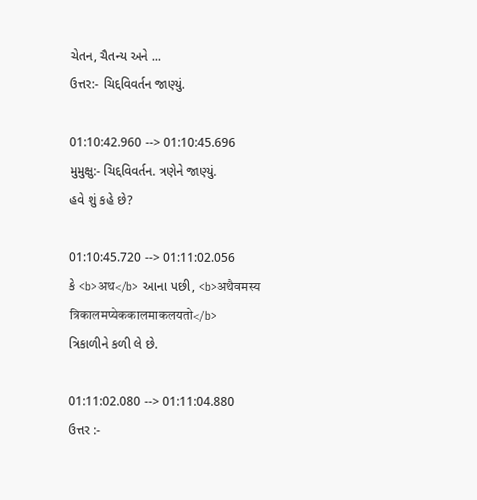ચેતન, ચૈતન્ય અને ...
ઉત્તર:- ચિદ્દવિવર્તન જાણ્યું.

01:10:42.960 --> 01:10:45.696
મુમુક્ષુ:- ચિદ્દવિવર્તન. ત્રણેને જાણ્યું.
હવે શું કહે છે?

01:10:45.720 --> 01:11:02.056
કે <b>अथ</b> આના પછી, <b>अथैवमस्य
त्रिकालमप्येककालमाकलयतो</b>
ત્રિકાળીને કળી લે છે.

01:11:02.080 --> 01:11:04.880
ઉત્તર :-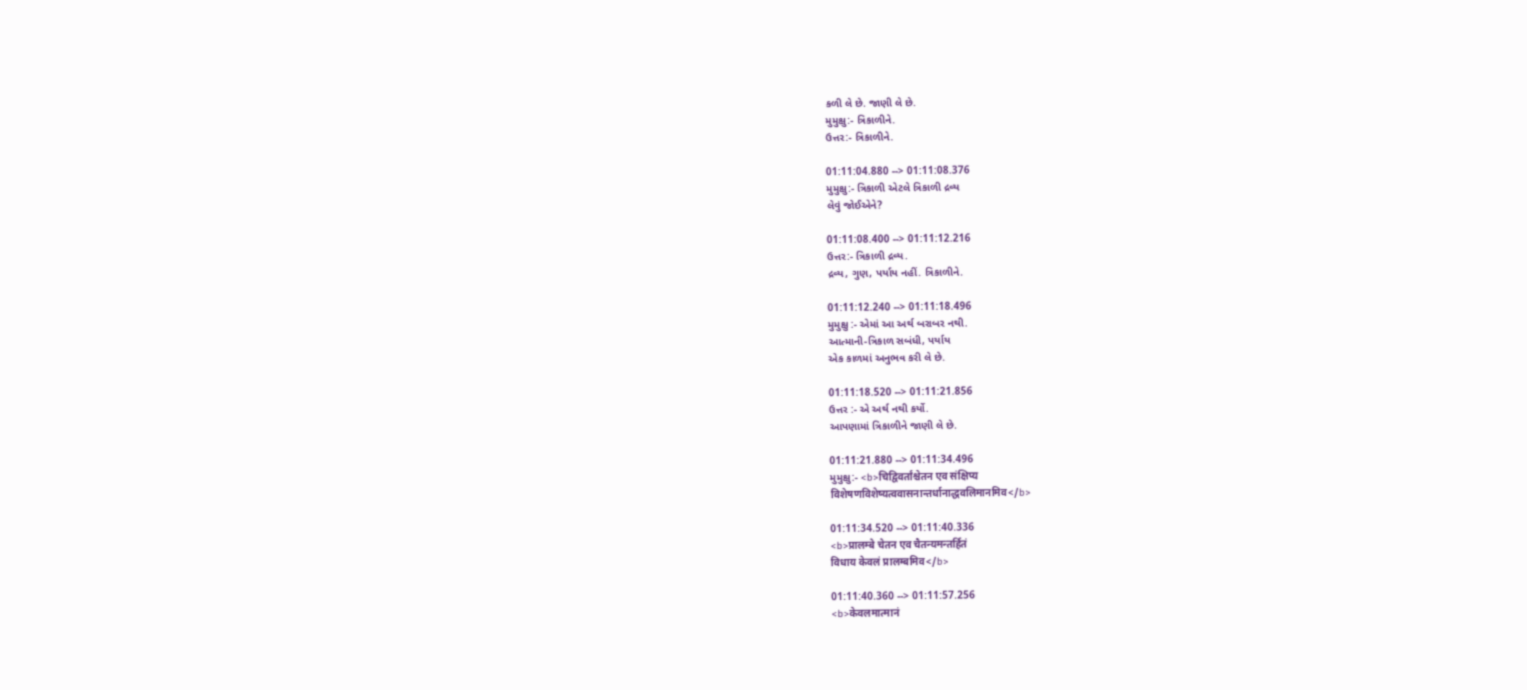કળી લે છે. જાણી લે છે.
મુમુક્ષુ:- ત્રિકાળીને.
ઉત્તર:- ત્રિકાળીને.

01:11:04.880 --> 01:11:08.376
મુમુક્ષુ:- ત્રિકાળી એટલે ત્રિકાળી દ્રવ્ય
લેવું જોઈએને?

01:11:08.400 --> 01:11:12.216
ઉત્તર:- ત્રિકાળી દ્રવ્ય.
દ્રવ્ય, ગુણ, પર્યાય નહીં. ત્રિકાળીને.

01:11:12.240 --> 01:11:18.496
મુમુક્ષુ :- એમાં આ અર્થ બરાબર નથી.
આત્માની-ત્રિકાળ સબંધી, પર્યાય
એક કાળમાં અનુભવ કરી લે છે.

01:11:18.520 --> 01:11:21.856
ઉત્તર :- એ અર્થ નથી કર્યો.
આપણામાં ત્રિકાળીને જાણી લે છે.

01:11:21.880 --> 01:11:34.496
મુમુક્ષુ:- <b>चिद्विवर्तांश्चेतन एव संक्षिप्य
विशेषणविशेष्यत्ववासनान्तर्धानाद्धवलिमानमिव</b>

01:11:34.520 --> 01:11:40.336
<b>प्रालम्बे चेतन एव चैतन्यमन्तर्हितं
विधाय केवलं प्रालम्बमिव</b>

01:11:40.360 --> 01:11:57.256
<b>केवलमात्मानं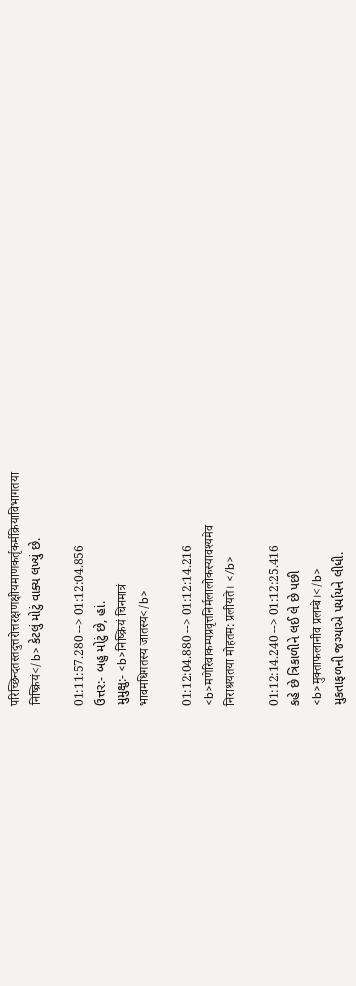परिच्छिन्दतस्तदुत्तरोत्तरक्षणक्षीयमाणकर्तृकर्मक्रियाविभागतया
निष्क्रियं</b> કેટલું મોટું વાક્ય લખ્યું છે.

01:11:57.280 --> 01:12:04.856
ઉત્તર:- બહુ મોટું છે, હાં.
મુમુક્ષુ:- <b>निष्क्रियं चिनमात्रं
भावमधिगतस्य जातस्य</b>

01:12:04.880 --> 01:12:14.216
<b>मणेरिवाकम्पप्रवृत्तनिर्मलालोकस्यावश्यमेव
निराश्रयतया मोहतम: प्रलीयते। </b>

01:12:14.240 --> 01:12:25.416
કહે છે ત્રિકાળીને લઈ લે છે પછી
<b>मुक्ताफलानीव प्रलम्बे।</b>
મુકતાફળની જગ્યાએ પર્યાયને લીધી.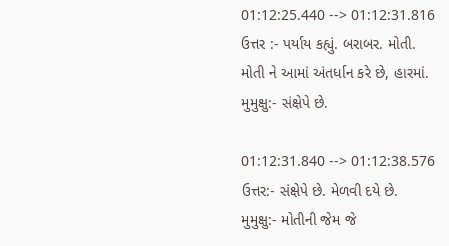01:12:25.440 --> 01:12:31.816
ઉત્તર :- પર્યાય કહ્યું. બરાબર. મોતી.
મોતી ને આમાં અંતર્ધાન કરે છે, હારમાં.
મુમુક્ષુ:- સંક્ષેપે છે.

01:12:31.840 --> 01:12:38.576
ઉત્તર:- સંક્ષેપે છે. મેળવી દયે છે.
મુમુક્ષુ:- મોતીની જેમ જે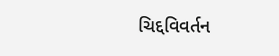ચિદ્દવિવર્તન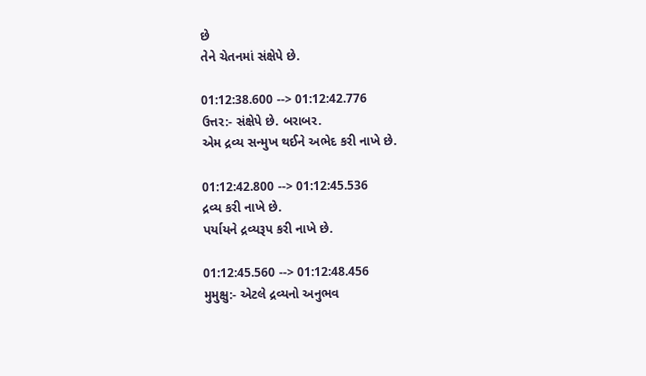છે
તેને ચેતનમાં સંક્ષેપે છે.

01:12:38.600 --> 01:12:42.776
ઉત્તર:- સંક્ષેપે છે. બરાબર.
એમ દ્રવ્ય સન્મુખ થઈને અભેદ કરી નાખે છે.

01:12:42.800 --> 01:12:45.536
દ્રવ્ય કરી નાખે છે.
પર્યાયને દ્રવ્યરૂપ કરી નાખે છે.

01:12:45.560 --> 01:12:48.456
મુમુક્ષુ:- એટલે દ્રવ્યનો અનુભવ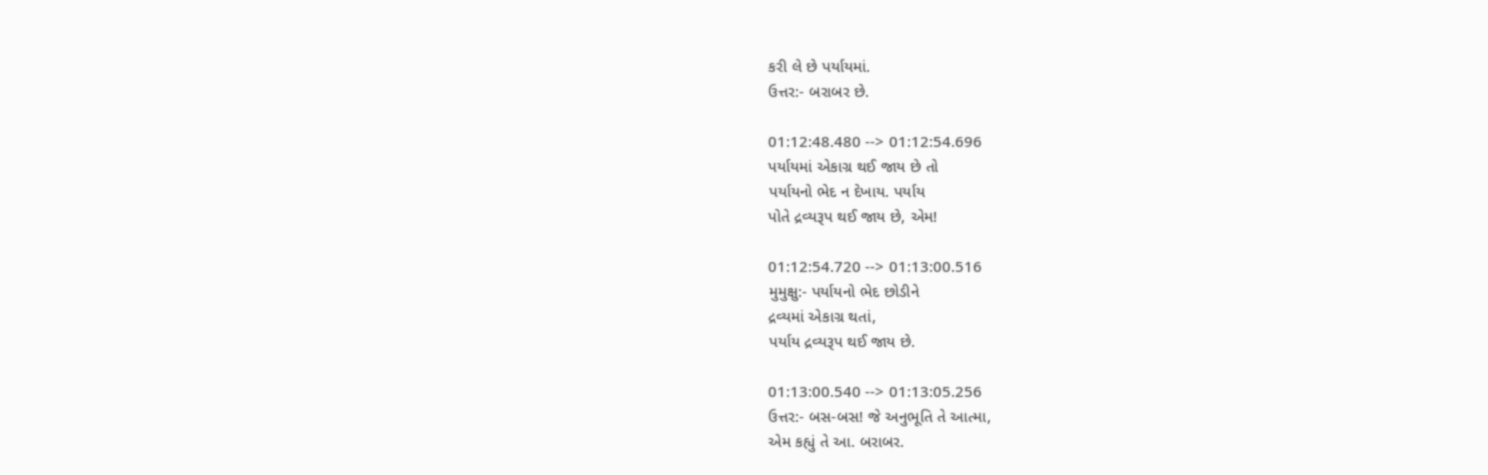કરી લે છે પર્યાયમાં.
ઉત્તર:- બરાબર છે.

01:12:48.480 --> 01:12:54.696
પર્યાયમાં એકાગ્ર થઈ જાય છે તો
પર્યાયનો ભેદ ન દેખાય. પર્યાય
પોતે દ્રવ્યરૂપ થઈ જાય છે, એમ!

01:12:54.720 --> 01:13:00.516
મુમુક્ષુ:- પર્યાયનો ભેદ છોડીને
દ્રવ્યમાં એકાગ્ર થતાં,
પર્યાય દ્રવ્યરૂપ થઈ જાય છે.

01:13:00.540 --> 01:13:05.256
ઉત્તર:- બસ-બસ! જે અનુભૂતિ તે આત્મા,
એમ કહ્યું તે આ. બરાબર.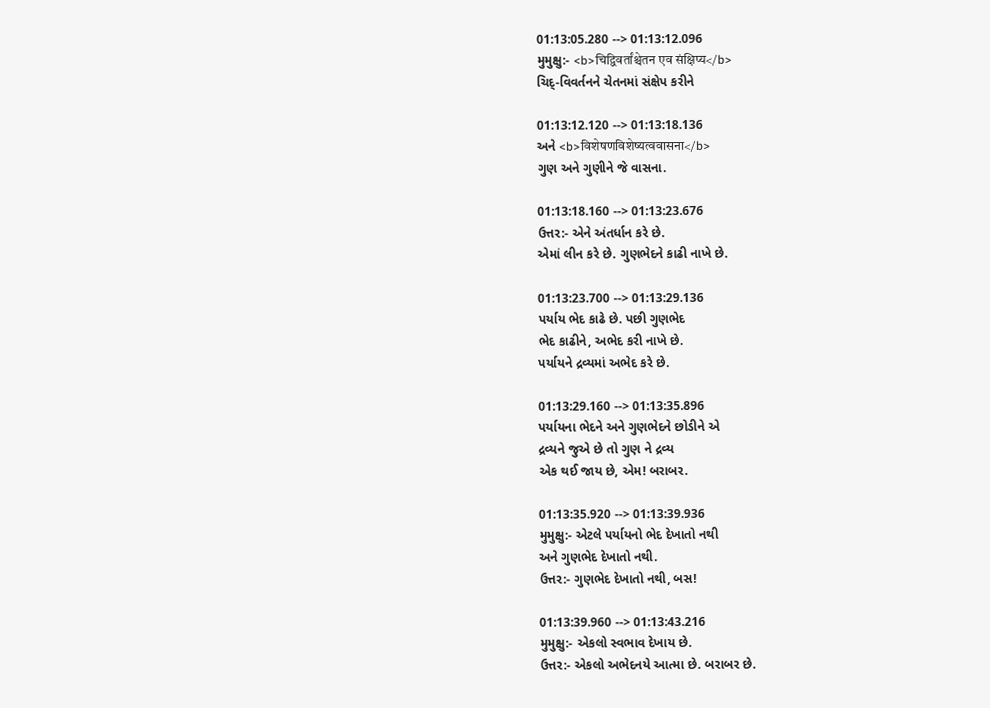01:13:05.280 --> 01:13:12.096
મુમુક્ષુ:- <b>चिद्विवर्तांश्चेतन एव संक्षिप्य</b>
ચિદ્-વિવર્તનને ચેતનમાં સંક્ષેપ કરીને

01:13:12.120 --> 01:13:18.136
અને <b>विशेषणविशेष्यत्ववासना</b>
ગુણ અને ગુણીને જે વાસના.

01:13:18.160 --> 01:13:23.676
ઉત્તર:- એને અંતર્ધાન કરે છે.
એમાં લીન કરે છે. ગુણભેદને કાઢી નાખે છે.

01:13:23.700 --> 01:13:29.136
પર્યાય ભેદ કાઢે છે. પછી ગુણભેદ
ભેદ કાઢીને, અભેદ કરી નાખે છે.
પર્યાયને દ્રવ્યમાં અભેદ કરે છે.

01:13:29.160 --> 01:13:35.896
પર્યાયના ભેદને અને ગુણભેદને છોડીને એ
દ્રવ્યને જુએ છે તો ગુણ ને દ્રવ્ય
એક થઈ જાય છે, એમ! બરાબર.

01:13:35.920 --> 01:13:39.936
મુમુક્ષુ:- એટલે પર્યાયનો ભેદ દેખાતો નથી
અને ગુણભેદ દેખાતો નથી.
ઉત્તર:- ગુણભેદ દેખાતો નથી, બસ!

01:13:39.960 --> 01:13:43.216
મુમુક્ષુ:- એકલો સ્વભાવ દેખાય છે.
ઉત્તર:- એકલો અભેદનયે આત્મા છે. બરાબર છે.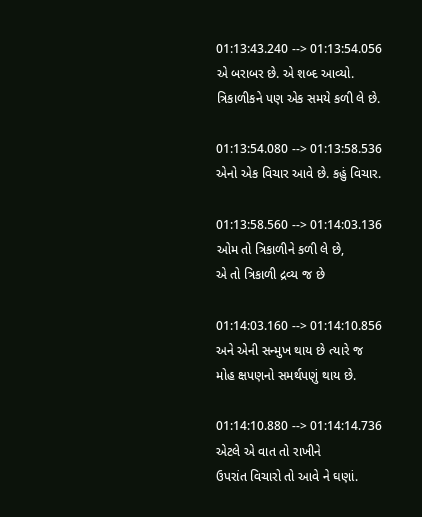01:13:43.240 --> 01:13:54.056
એ બરાબર છે. એ શબ્દ આવ્યો.
ત્રિકાળીકને પણ એક સમયે કળી લે છે.

01:13:54.080 --> 01:13:58.536
એનો એક વિચાર આવે છે. કહું વિચાર.

01:13:58.560 --> 01:14:03.136
ઓમ તો ત્રિકાળીને કળી લે છે,
એ તો ત્રિકાળી દ્રવ્ય જ છે

01:14:03.160 --> 01:14:10.856
અને એની સન્મુખ થાય છે ત્યારે જ
મોહ ક્ષપણનો સમર્થપણું થાય છે.

01:14:10.880 --> 01:14:14.736
એટલે એ વાત તો રાખીને
ઉપરાંત વિચારો તો આવે ને ઘણાં.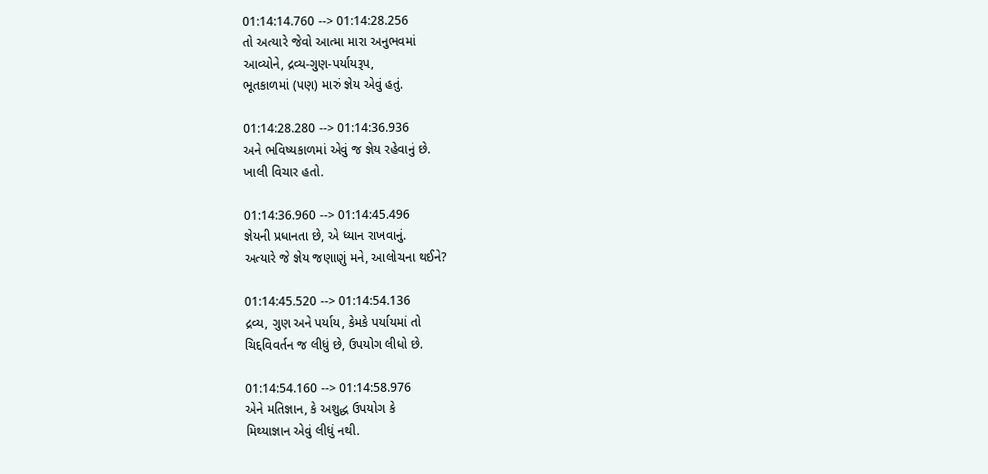01:14:14.760 --> 01:14:28.256
તો અત્યારે જેવો આત્મા મારા અનુભવમાં
આવ્યોને, દ્રવ્ય-ગુણ-પર્યાયરૂપ,
ભૂતકાળમાં (પણ) મારું જ્ઞેય એવું હતું.

01:14:28.280 --> 01:14:36.936
અને ભવિષ્યકાળમાં એવું જ જ્ઞેય રહેવાનું છે.
ખાલી વિચાર હતો.

01:14:36.960 --> 01:14:45.496
જ્ઞેયની પ્રધાનતા છે, એ ધ્યાન રાખવાનું.
અત્યારે જે જ્ઞેય જણાણું મને, આલોચના થઈને?

01:14:45.520 --> 01:14:54.136
દ્રવ્ય, ગુણ અને પર્યાય, કેમકે પર્યાયમાં તો
ચિદ્દવિવર્તન જ લીધું છે, ઉપયોગ લીધો છે.

01:14:54.160 --> 01:14:58.976
એને મતિજ્ઞાન, કે અશુદ્ધ ઉપયોગ કે
મિથ્યાજ્ઞાન એવું લીધું નથી.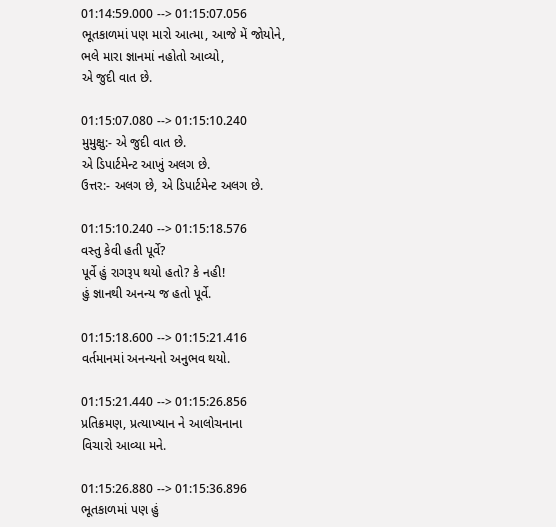01:14:59.000 --> 01:15:07.056
ભૂતકાળમાં પણ મારો આત્મા, આજે મેં જોયોને,
ભલે મારા જ્ઞાનમાં નહોતો આવ્યો,
એ જુદી વાત છે.

01:15:07.080 --> 01:15:10.240
મુમુક્ષુ:- એ જુદી વાત છે.
એ ડિપાર્ટમેન્ટ આખું અલગ છે.
ઉત્તર:- અલગ છે, એ ડિપાર્ટમેન્ટ અલગ છે.

01:15:10.240 --> 01:15:18.576
વસ્તુ કેવી હતી પૂર્વે?
પૂર્વે હું રાગરૂપ થયો હતો? કે નહી!
હું જ્ઞાનથી અનન્ય જ હતો પૂર્વે.

01:15:18.600 --> 01:15:21.416
વર્તમાનમાં અનન્યનો અનુભવ થયો.

01:15:21.440 --> 01:15:26.856
પ્રતિક્રમણ, પ્રત્યાખ્યાન ને આલોચનાના
વિચારો આવ્યા મને.

01:15:26.880 --> 01:15:36.896
ભૂતકાળમાં પણ હું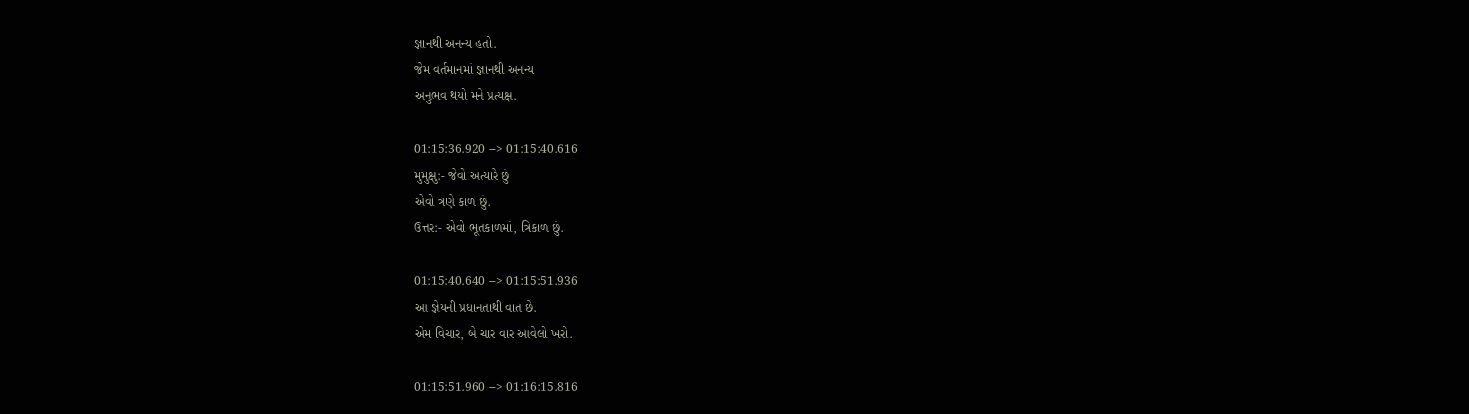જ્ઞાનથી અનન્ય હતો.
જેમ વર્તમાનમાં જ્ઞાનથી અનન્ય
અનુભવ થયો મને પ્રત્યક્ષ.

01:15:36.920 --> 01:15:40.616
મુમુક્ષુ:- જેવો અત્યારે છું
એવો ત્રણે કાળ છું.
ઉત્તર:- એવો ભૂતકાળમાં, ત્રિકાળ છું.

01:15:40.640 --> 01:15:51.936
આ જ્ઞેયની પ્રધાનતાથી વાત છે.
એમ વિચાર, બે ચાર વાર આવેલો ખરો.

01:15:51.960 --> 01:16:15.816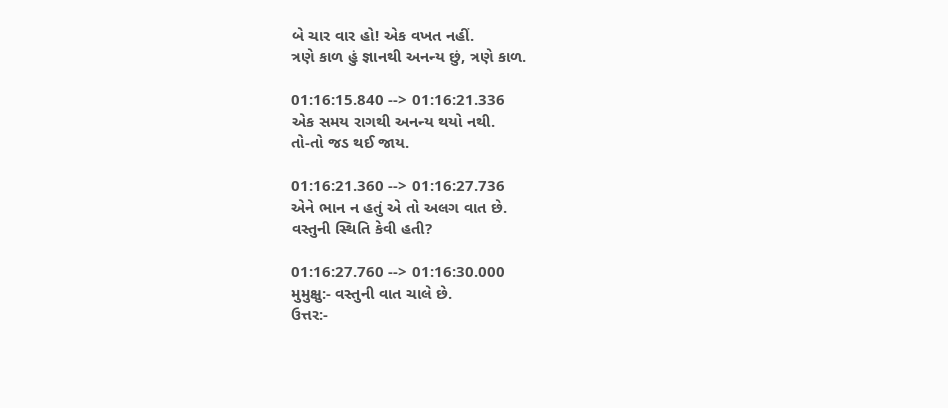બે ચાર વાર હો! એક વખત નહીં.
ત્રણે કાળ હું જ્ઞાનથી અનન્ય છું, ત્રણે કાળ.

01:16:15.840 --> 01:16:21.336
એક સમય રાગથી અનન્ય થયો નથી.
તો-તો જડ થઈ જાય.

01:16:21.360 --> 01:16:27.736
એને ભાન ન હતું એ તો અલગ વાત છે.
વસ્તુની સ્થિતિ કેવી હતી?

01:16:27.760 --> 01:16:30.000
મુમુક્ષુ:- વસ્તુની વાત ચાલે છે.
ઉત્તર:-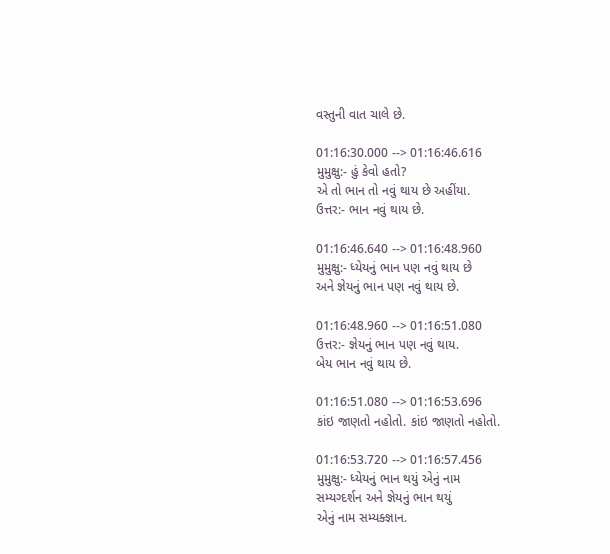વસ્તુની વાત ચાલે છે.

01:16:30.000 --> 01:16:46.616
મુમુક્ષુ:- હું કેવો હતો?
એ તો ભાન તો નવું થાય છે અહીંયા.
ઉત્તર:- ભાન નવું થાય છે.

01:16:46.640 --> 01:16:48.960
મુમુક્ષુ:- ધ્યેયનું ભાન પણ નવું થાય છે
અને જ્ઞેયનું ભાન પણ નવું થાય છે.

01:16:48.960 --> 01:16:51.080
ઉત્તર:- જ્ઞેયનું ભાન પણ નવું થાય.
બેય ભાન નવું થાય છે.

01:16:51.080 --> 01:16:53.696
કાંઇ જાણતો નહોતો. કાંઇ જાણતો નહોતો.

01:16:53.720 --> 01:16:57.456
મુમુક્ષુ:- ધ્યેયનું ભાન થયું એનું નામ
સમ્યગ્દર્શન અને જ્ઞેયનું ભાન થયું
એનું નામ સમ્યક્જ્ઞાન.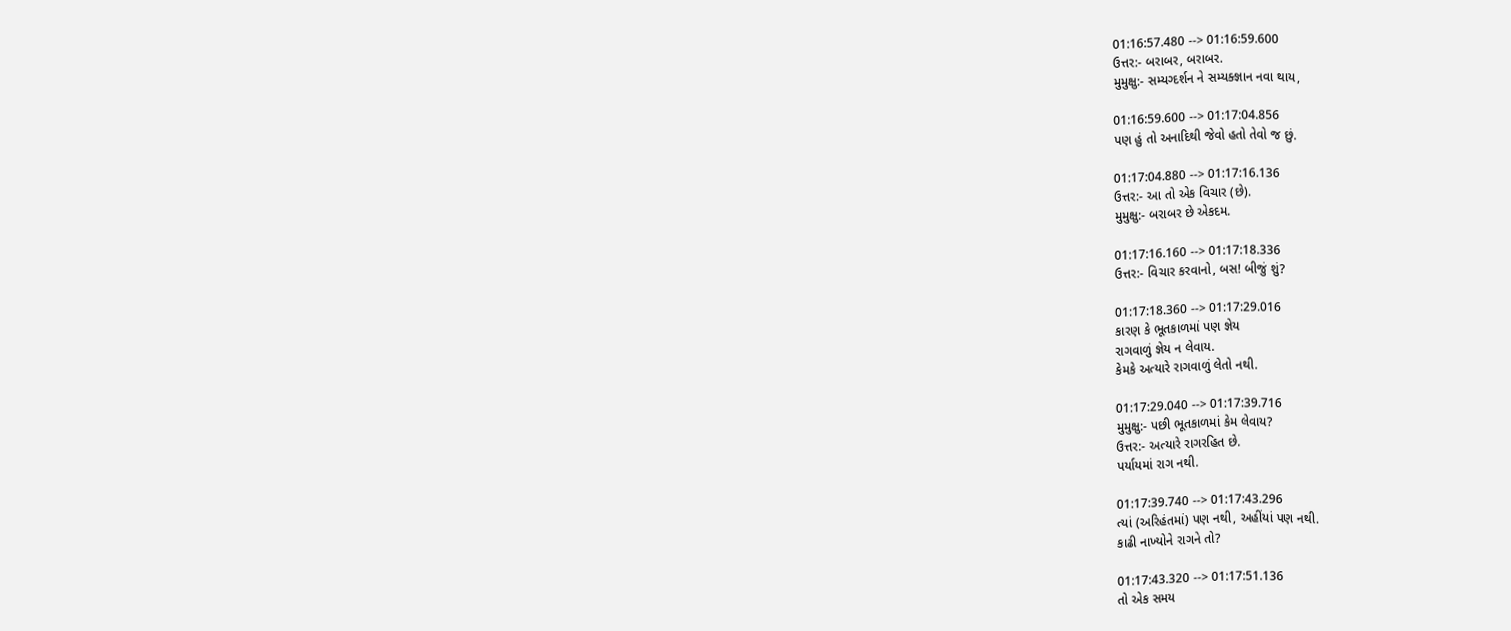01:16:57.480 --> 01:16:59.600
ઉત્તર:- બરાબર, બરાબર.
મુમુક્ષુ:- સમ્યગ્દર્શન ને સમ્યક્જ્ઞાન નવા થાય,

01:16:59.600 --> 01:17:04.856
પણ હું તો અનાદિથી જેવો હતો તેવો જ છું.

01:17:04.880 --> 01:17:16.136
ઉત્તર:- આ તો એક વિચાર (છે).
મુમુક્ષુ:- બરાબર છે એકદમ.

01:17:16.160 --> 01:17:18.336
ઉત્તર:- વિચાર કરવાનો, બસ! બીજું શું?

01:17:18.360 --> 01:17:29.016
કારણ કે ભૂતકાળમાં પણ જ્ઞેય
રાગવાળું જ્ઞેય ન લેવાય.
કેમકે અત્યારે રાગવાળું લેતો નથી.

01:17:29.040 --> 01:17:39.716
મુમુક્ષુ:- પછી ભૂતકાળમાં કેમ લેવાય?
ઉત્તર:- અત્યારે રાગરહિત છે.
પર્યાયમાં રાગ નથી.

01:17:39.740 --> 01:17:43.296
ત્યાં (અરિહંતમાં) પણ નથી, અહીંયાં પણ નથી.
કાઢી નાખ્યોને રાગને તો?

01:17:43.320 --> 01:17:51.136
તો એક સમય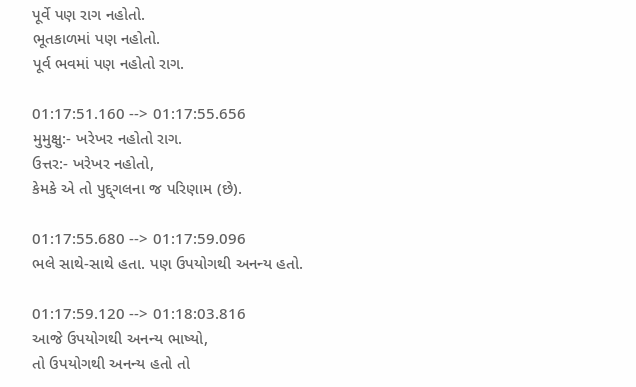પૂર્વે પણ રાગ નહોતો.
ભૂતકાળમાં પણ નહોતો.
પૂર્વ ભવમાં પણ નહોતો રાગ.

01:17:51.160 --> 01:17:55.656
મુમુક્ષુ:- ખરેખર નહોતો રાગ.
ઉત્તર:- ખરેખર નહોતો,
કેમકે એ તો પુદ્દ્ગલના જ પરિણામ (છે).

01:17:55.680 --> 01:17:59.096
ભલે સાથે-સાથે હતા. પણ ઉપયોગથી અનન્ય હતો.

01:17:59.120 --> 01:18:03.816
આજે ઉપયોગથી અનન્ય ભાષ્યો,
તો ઉપયોગથી અનન્ય હતો તો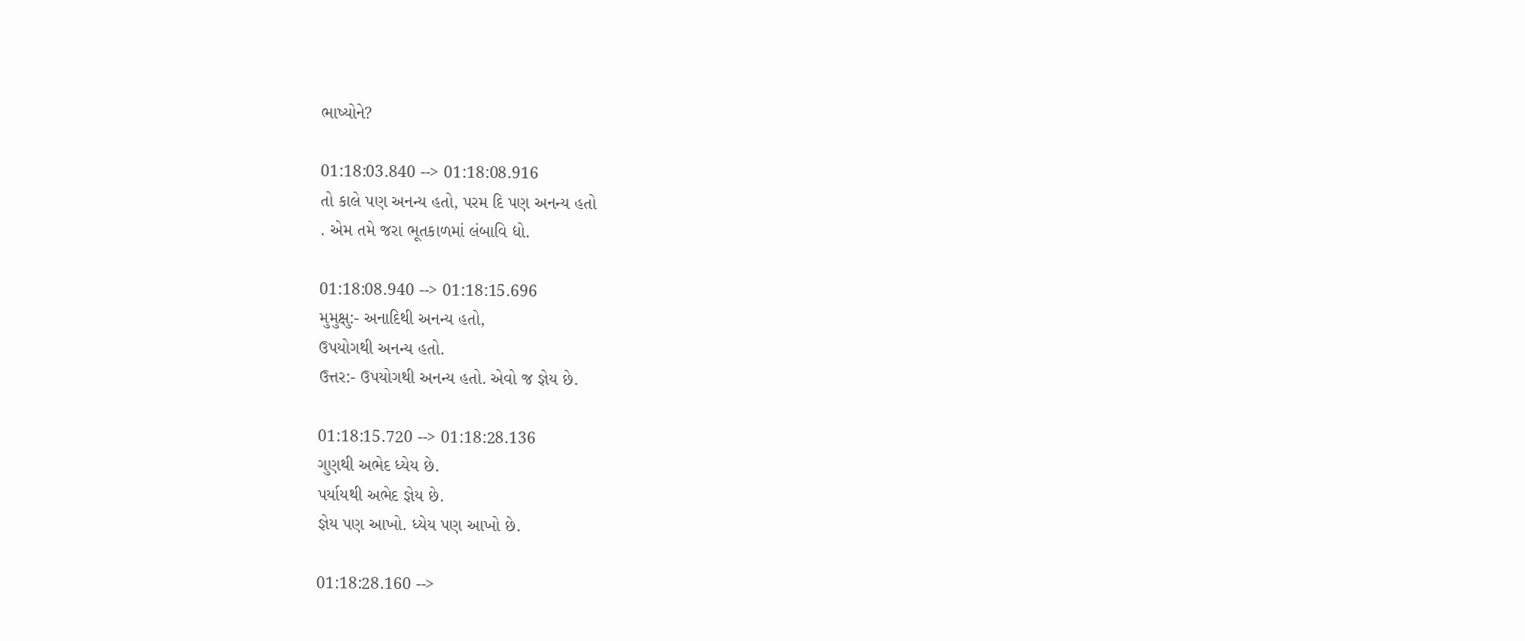ભાષ્યોને?

01:18:03.840 --> 01:18:08.916
તો કાલે પણ અનન્ય હતો, પરમ દિ પણ અનન્ય હતો
. એમ તમે જરા ભૂતકાળમાં લંબાવિ દ્યો.

01:18:08.940 --> 01:18:15.696
મુમુક્ષુ:- અનાદિથી અનન્ય હતો,
ઉપયોગથી અનન્ય હતો.
ઉત્તર:- ઉપયોગથી અનન્ય હતો. એવો જ જ્ઞેય છે.

01:18:15.720 --> 01:18:28.136
ગુણથી અભેદ ધ્યેય છે.
પર્યાયથી અભેદ જ્ઞેય છે.
જ્ઞેય પણ આખો. ધ્યેય પણ આખો છે.

01:18:28.160 -->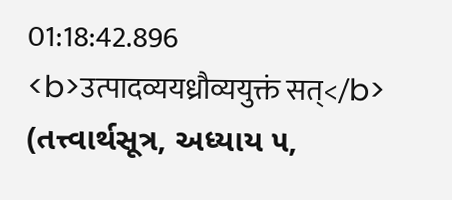01:18:42.896
<b>उत्पादव्ययध्रौव्ययुक्तं सत्</b>
(તત્ત્વાર્થસૂત્ર, અધ્યાય ૫,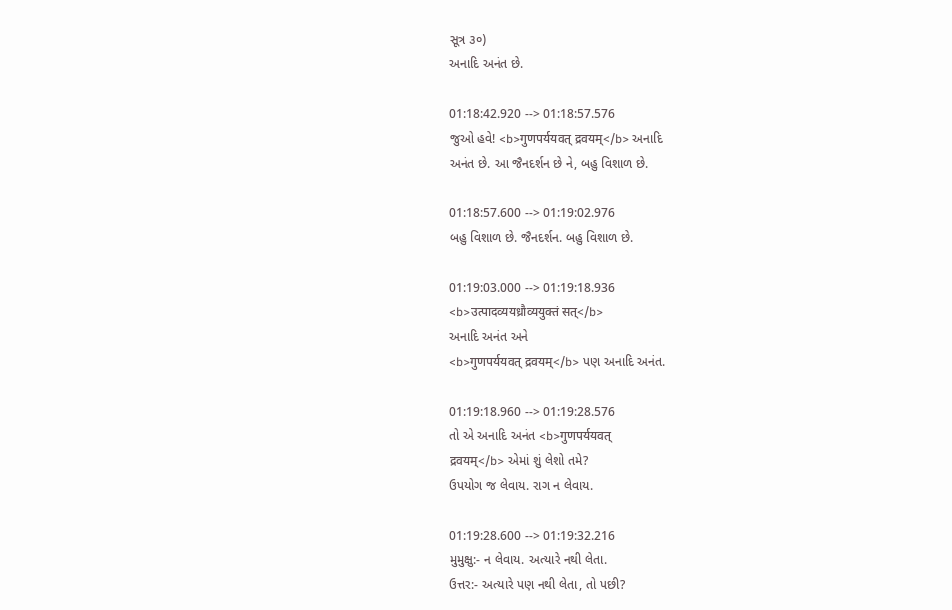સૂત્ર ૩०)
અનાદિ અનંત છે.

01:18:42.920 --> 01:18:57.576
જુઓ હવે! <b>गुणपर्ययवत् द्रवयम्</b> અનાદિ
અનંત છે. આ જૈનદર્શન છે ને, બહુ વિશાળ છે.

01:18:57.600 --> 01:19:02.976
બહુ વિશાળ છે. જૈનદર્શન. બહુ વિશાળ છે.

01:19:03.000 --> 01:19:18.936
<b>उत्पादव्ययध्रौव्ययुक्तं सत्</b>
અનાદિ અનંત અને
<b>गुणपर्ययवत् द्रवयम्</b> પણ અનાદિ અનંત.

01:19:18.960 --> 01:19:28.576
તો એ અનાદિ અનંત <b>गुणपर्ययवत्
द्रवयम्</b> એમાં શું લેશો તમે?
ઉપયોગ જ લેવાય. રાગ ન લેવાય.

01:19:28.600 --> 01:19:32.216
મુમુક્ષુ:- ન લેવાય. અત્યારે નથી લેતા.
ઉત્તર:- અત્યારે પણ નથી લેતા, તો પછી?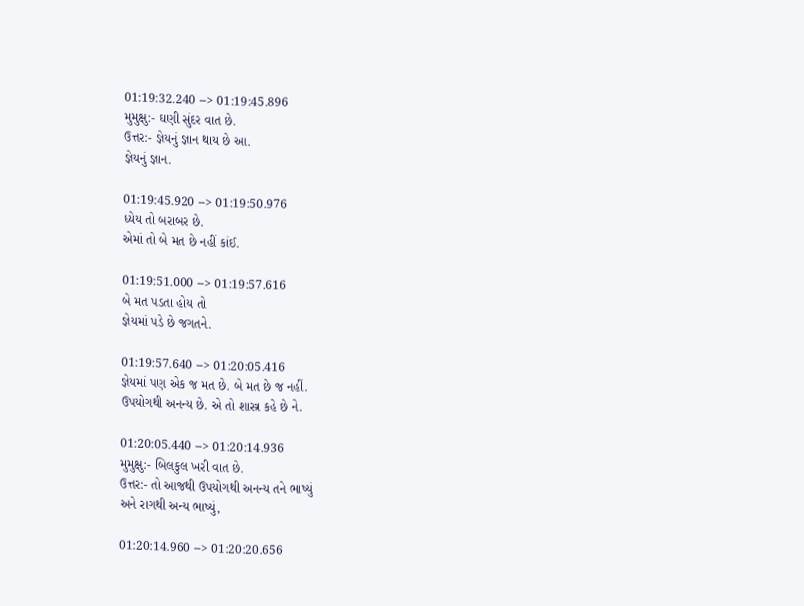01:19:32.240 --> 01:19:45.896
મુમુક્ષુ:- ઘણી સુંદર વાત છે.
ઉત્તર:- જ્ઞેયનું જ્ઞાન થાય છે આ.
જ્ઞેયનું જ્ઞાન.

01:19:45.920 --> 01:19:50.976
ધ્યેય તો બરાબર છે.
એમાં તો બે મત છે નહીં કાંઈ.

01:19:51.000 --> 01:19:57.616
બે મત પડતા હોય તો
જ્ઞેયમાં પડે છે જગતને.

01:19:57.640 --> 01:20:05.416
જ્ઞેયમાં પણ એક જ મત છે. બે મત છે જ નહીં.
ઉપયોગથી અનન્ય છે. એ તો શાસ્ત્ર કહે છે ને.

01:20:05.440 --> 01:20:14.936
મુમુક્ષુ:- બિલકુલ ખરી વાત છે.
ઉત્તર:- તો આજથી ઉપયોગથી અનન્ય તને ભાષ્યું
અને રાગથી અન્ય ભાષ્યું,

01:20:14.960 --> 01:20:20.656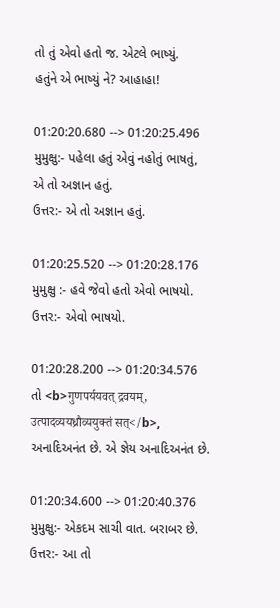તો તું એવો હતો જ. એટલે ભાષ્યું.
હતુંને એ ભાષ્યું ને? આહાહા!

01:20:20.680 --> 01:20:25.496
મુમુક્ષુ:- પહેલા હતું એવું નહોતું ભાષતું,
એ તો અજ્ઞાન હતું.
ઉત્તર:- એ તો અજ્ઞાન હતું.

01:20:25.520 --> 01:20:28.176
મુમુક્ષુ :- હવે જેવો હતો એવો ભાષયો.
ઉત્તર:- એવો ભાષયો.

01:20:28.200 --> 01:20:34.576
તો <b>गुणपर्ययवत् द्रवयम्,
उत्पादव्ययध्रौव्ययुक्तं सत्</b>,
અનાદિઅનંત છે. એ જ્ઞેય અનાદિઅનંત છે.

01:20:34.600 --> 01:20:40.376
મુમુક્ષુ:- એકદમ સાચી વાત. બરાબર છે.
ઉત્તર:- આ તો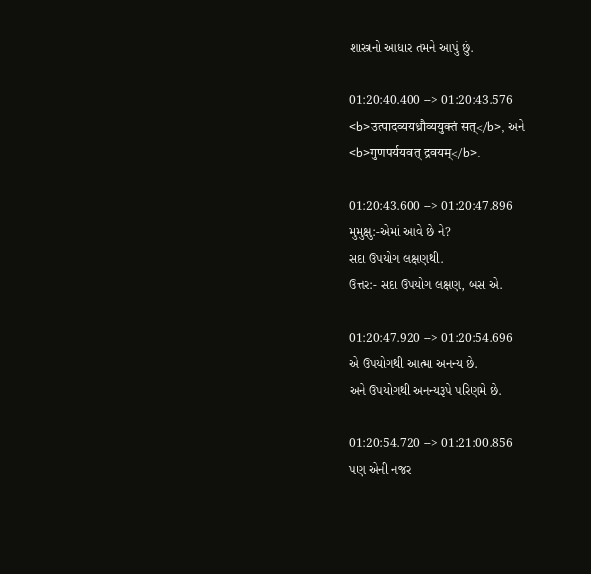શાસ્ત્રનો આધાર તમને આપું છું.

01:20:40.400 --> 01:20:43.576
<b>उत्पादव्ययध्रौव्ययुक्तं सत्</b>, અને
<b>गुणपर्ययवत् द्रवयम्</b>.

01:20:43.600 --> 01:20:47.896
મુમુક્ષુ:-એમાં આવે છે ને?
સદા ઉપયોગ લક્ષણથી.
ઉત્તર:- સદા ઉપયોગ લક્ષણ, બસ એ.

01:20:47.920 --> 01:20:54.696
એ ઉપયોગથી આત્મા અનન્ય છે.
અને ઉપયોગથી અનન્યરૂપે પરિણમે છે.

01:20:54.720 --> 01:21:00.856
પણ એની નજર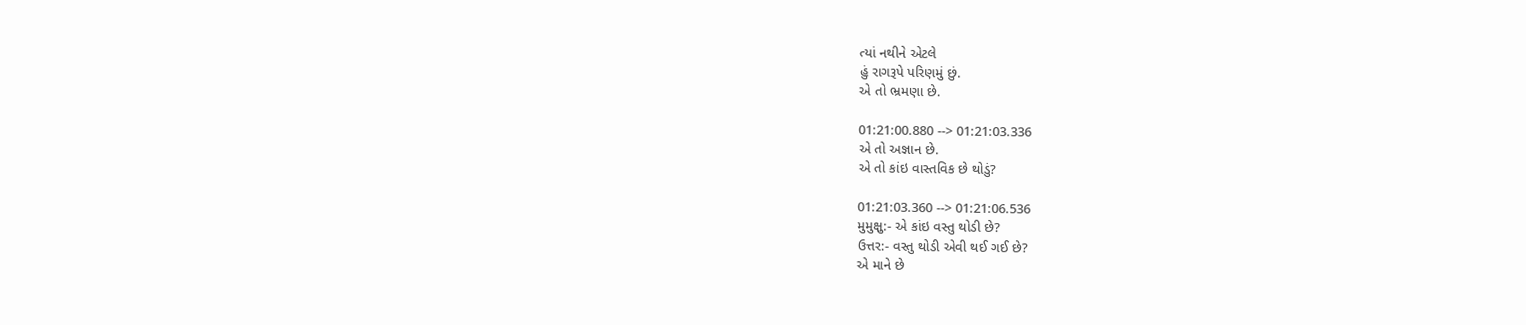ત્યાં નથીને એટલે
હું રાગરૂપે પરિણમું છું.
એ તો ભ્રમણા છે.

01:21:00.880 --> 01:21:03.336
એ તો અજ્ઞાન છે.
એ તો કાંઇ વાસ્તવિક છે થોડું?

01:21:03.360 --> 01:21:06.536
મુમુક્ષુ:- એ કાંઇ વસ્તુ થોડી છે?
ઉત્તર:- વસ્તુ થોડી એવી થઈ ગઈ છે?
એ માને છે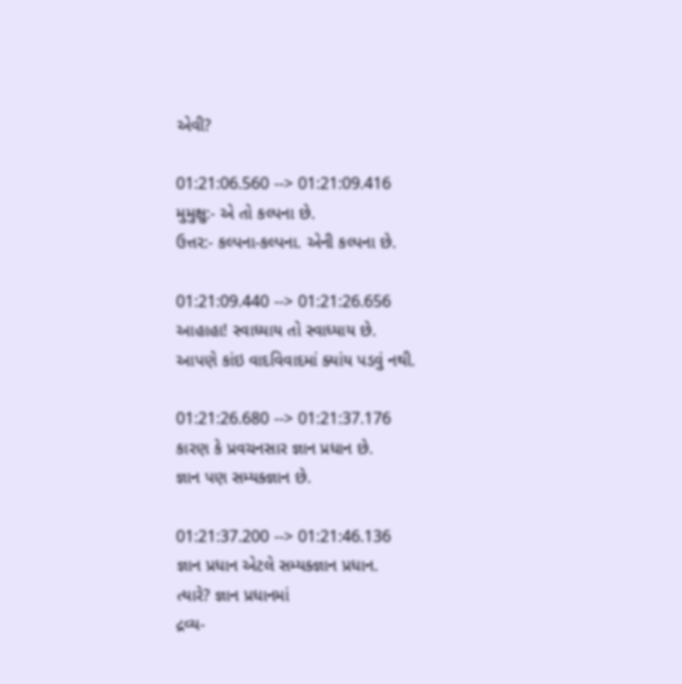એવી?

01:21:06.560 --> 01:21:09.416
મુમુક્ષુ:- એ તો કલ્પના છે.
ઉત્તર:- કલ્પના-કલ્પના. એની કલ્પના છે.

01:21:09.440 --> 01:21:26.656
આહાહા! સ્વાધ્યાય તો સ્વાધ્યાય છે.
આપણે કાંઇ વાદવિવાદમાં ક્યાંય પડવું નથી.

01:21:26.680 --> 01:21:37.176
કારણ કે પ્રવચનસાર જ્ઞાન પ્રધાન છે.
જ્ઞાન પણ સમ્યક્જ્ઞાન છે.

01:21:37.200 --> 01:21:46.136
જ્ઞાન પ્રધાન એટલે સમ્યક્જ્ઞાન પ્રધાન.
ત્યારે? જ્ઞાન પ્રધાનમાં
દ્રવ્ય-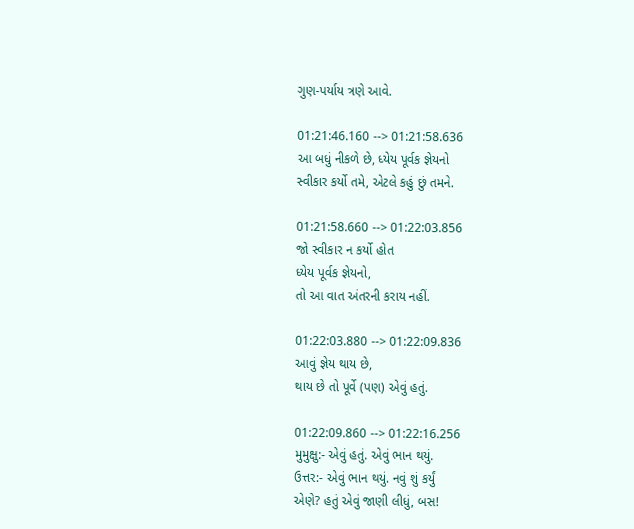ગુણ-પર્યાય ત્રણે આવે.

01:21:46.160 --> 01:21:58.636
આ બધું નીકળે છે, ધ્યેય પૂર્વક જ્ઞેયનો
સ્વીકાર કર્યો તમે, એટલે કહું છું તમને.

01:21:58.660 --> 01:22:03.856
જો સ્વીકાર ન કર્યો હોત
ધ્યેય પૂર્વક જ્ઞેયનો,
તો આ વાત અંતરની કરાય નહીં.

01:22:03.880 --> 01:22:09.836
આવું જ્ઞેય થાય છે,
થાય છે તો પૂર્વે (પણ) એવું હતું.

01:22:09.860 --> 01:22:16.256
મુમુક્ષુ:- એવું હતું. એવું ભાન થયું.
ઉત્તર:- એવું ભાન થયું. નવું શું કર્યું
એણે? હતું એવું જાણી લીધું, બસ!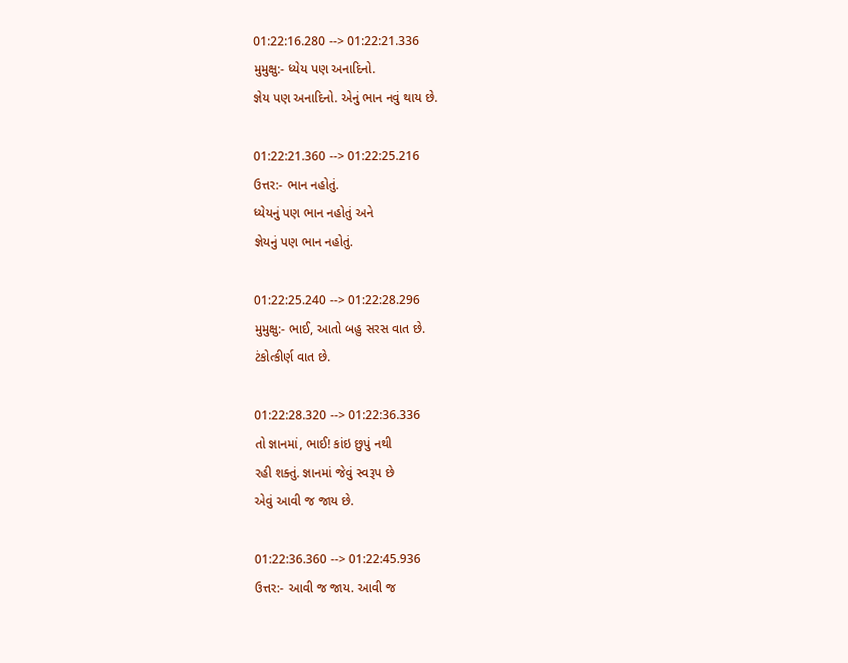01:22:16.280 --> 01:22:21.336
મુમુક્ષુ:- ધ્યેય પણ અનાદિનો.
જ્ઞેય પણ અનાદિનો. એનું ભાન નવું થાય છે.

01:22:21.360 --> 01:22:25.216
ઉત્તર:- ભાન નહોતું.
ધ્યેયનું પણ ભાન નહોતું અને
જ્ઞેયનું પણ ભાન નહોતું.

01:22:25.240 --> 01:22:28.296
મુમુક્ષુ:- ભાઈ, આતો બહુ સરસ વાત છે.
ટંકોત્કીર્ણ વાત છે.

01:22:28.320 --> 01:22:36.336
તો જ્ઞાનમાં, ભાઈ! કાંઇ છુપું નથી
રહી શક્તું. જ્ઞાનમાં જેવું સ્વરૂપ છે
એવું આવી જ જાય છે.

01:22:36.360 --> 01:22:45.936
ઉત્તર:- આવી જ જાય. આવી જ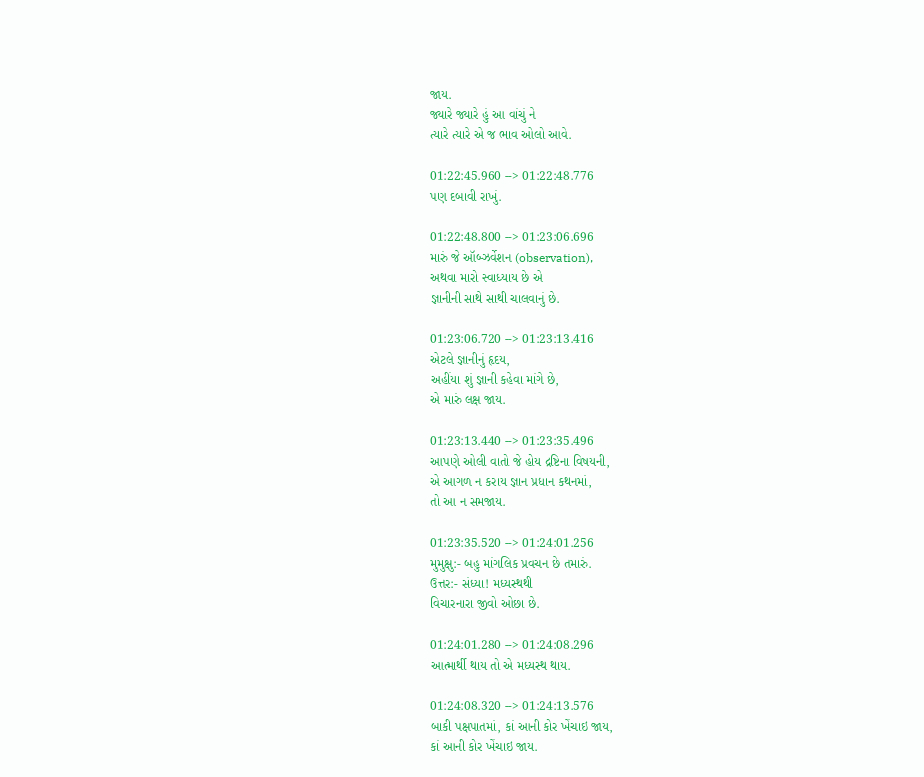જાય.
જ્યારે જ્યારે હું આ વાંચું ને
ત્યારે ત્યારે એ જ ભાવ ઓલો આવે.

01:22:45.960 --> 01:22:48.776
પણ દબાવી રાખું.

01:22:48.800 --> 01:23:06.696
મારું જે ઑબ્ઝર્વેશન (observation),
અથવા મારો સ્વાધ્યાય છે એ
જ્ઞાનીની સાથે સાથી ચાલવાનું છે.

01:23:06.720 --> 01:23:13.416
એટલે જ્ઞાનીનું હૃદય,
અહીંયા શું જ્ઞાની કહેવા માંગે છે,
એ મારું લક્ષ જાય.

01:23:13.440 --> 01:23:35.496
આપણે ઓલી વાતો જે હોય દ્રષ્ટિના વિષયની,
એ આગળ ન કરાય જ્ઞાન પ્રધાન કથનમાં,
તો આ ન સમજાય.

01:23:35.520 --> 01:24:01.256
મુમુક્ષુ:- બહુ માંગલિક પ્રવચન છે તમારું.
ઉત્તર:- સંધ્યા! મધ્યસ્થથી
વિચારનારા જીવો ઓછા છે.

01:24:01.280 --> 01:24:08.296
આત્માર્થી થાય તો એ મધ્યસ્થ થાય.

01:24:08.320 --> 01:24:13.576
બાકી પક્ષપાતમાં, કાં આની કોર ખેંચાઇ જાય,
કાં આની કોર ખેંચાઇ જાય.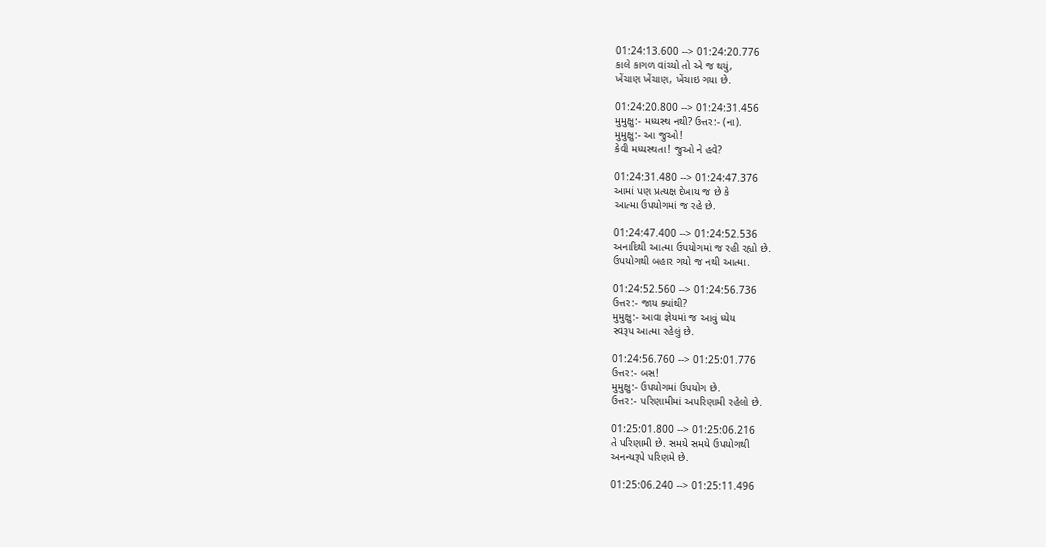01:24:13.600 --> 01:24:20.776
કાલે કાગળ વાંચ્યો તો એ જ થયું,
ખેંચાણ ખેંચાણ, ખેંચાઇ ગયા છે.

01:24:20.800 --> 01:24:31.456
મુમુક્ષુ:- મધ્યસ્થ નથી? ઉત્તર:- (ના).
મુમુક્ષુ:- આ જુઓ!
કેવી મધ્યસ્થતા! જુઓ ને હવે?

01:24:31.480 --> 01:24:47.376
આમાં પણ પ્રત્યક્ષ દેખાય જ છે કે
આત્મા ઉપયોગમાં જ રહે છે.

01:24:47.400 --> 01:24:52.536
અનાદિથી આત્મા ઉપયોગમાં જ રહી રહ્યો છે.
ઉપયોગથી બહાર ગયો જ નથી આત્મા.

01:24:52.560 --> 01:24:56.736
ઉત્તર:- જાય ક્યાંથી?
મુમુક્ષુ:- આવા જ્ઞેયમાં જ આવું ધ્યેય
સ્વરૂપ આત્મા રહેલું છે.

01:24:56.760 --> 01:25:01.776
ઉત્તર:- બસ!
મુમુક્ષુ:- ઉપયોગમાં ઉપયોગ છે.
ઉત્તર:- પરિણામીમાં અપરિણામી રહેલો છે.

01:25:01.800 --> 01:25:06.216
તે પરિણામી છે. સમયે સમયે ઉપયોગથી
અનન્યરૂપે પરિણમે છે.

01:25:06.240 --> 01:25:11.496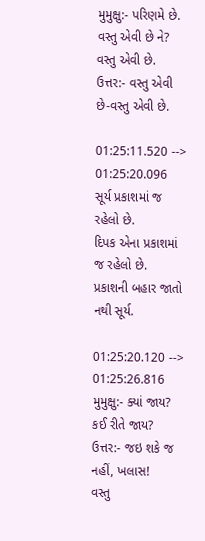મુમુક્ષુ:- પરિણમે છે. વસ્તુ એવી છે ને?
વસ્તુ એવી છે.
ઉત્તર:- વસ્તુ એવી છે-વસ્તુ એવી છે.

01:25:11.520 --> 01:25:20.096
સૂર્ય પ્રકાશમાં જ રહેલો છે.
દિપક એના પ્રકાશમાં જ રહેલો છે.
પ્રકાશની બહાર જાતો નથી સૂર્ય.

01:25:20.120 --> 01:25:26.816
મુમુક્ષુ:- ક્યાં જાય? કઈ રીતે જાય?
ઉત્તર:- જઇ શકે જ નહીં, ખલાસ!
વસ્તુ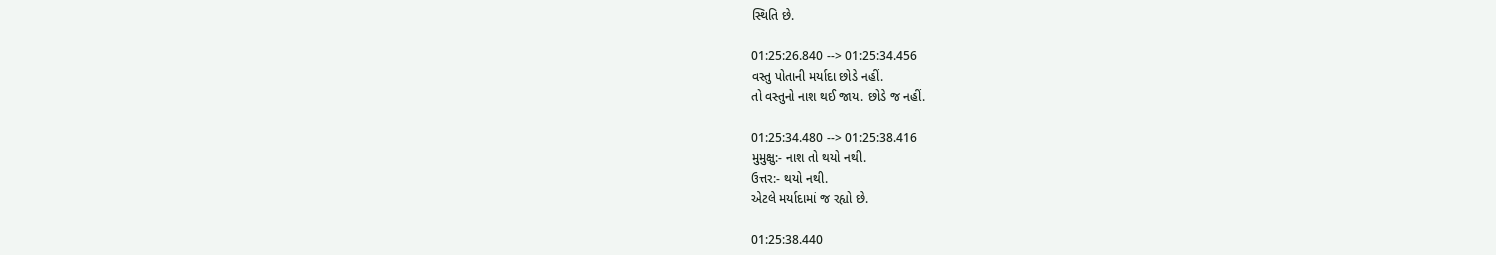સ્થિતિ છે.

01:25:26.840 --> 01:25:34.456
વસ્તુ પોતાની મર્યાદા છોડે નહીં.
તો વસ્તુનો નાશ થઈ જાય. છોડે જ નહીં.

01:25:34.480 --> 01:25:38.416
મુમુક્ષુ:- નાશ તો થયો નથી.
ઉત્તર:- થયો નથી.
એટલે મર્યાદામાં જ રહ્યો છે.

01:25:38.440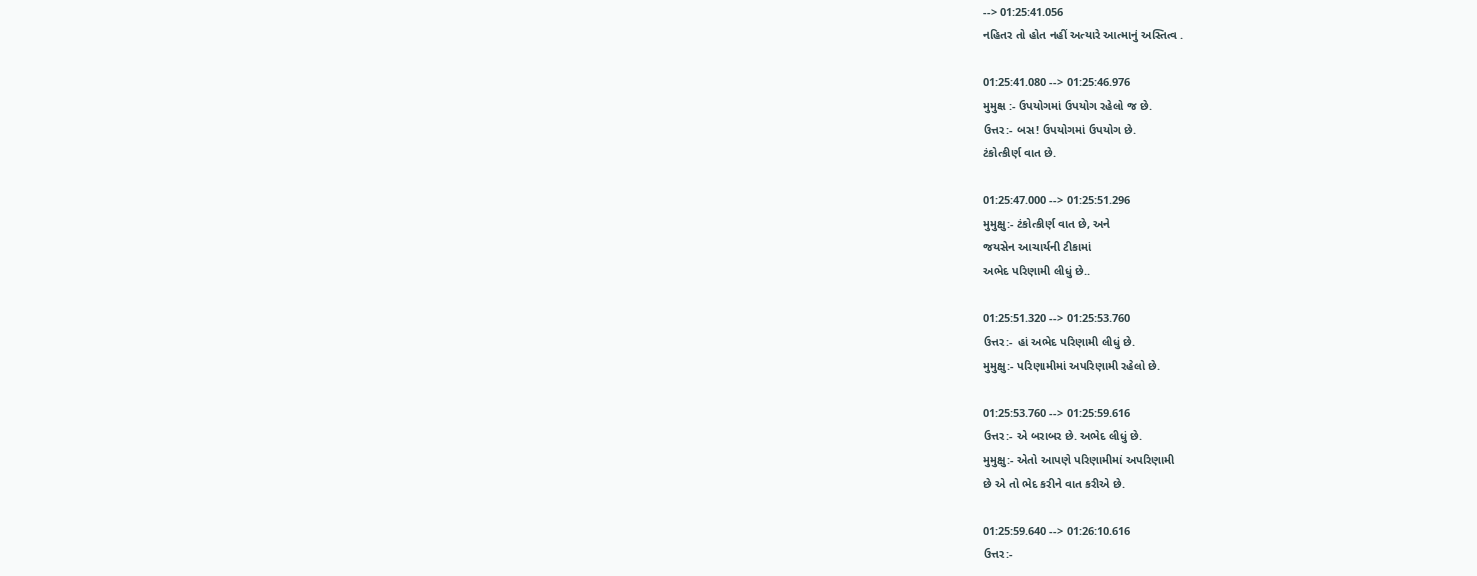--> 01:25:41.056
નહિતર તો હોત નહીં અત્યારે આત્માનું અસ્તિત્વ .

01:25:41.080 --> 01:25:46.976
મુમુક્ષ :- ઉપયોગમાં ઉપયોગ રહેલો જ છે.
ઉત્તર:- બસ! ઉપયોગમાં ઉપયોગ છે.
ટંકોત્કીર્ણ વાત છે.

01:25:47.000 --> 01:25:51.296
મુમુક્ષુ:- ટંકોત્કીર્ણ વાત છે, અને
જયસેન આચાર્યની ટીકામાં
અભેદ પરિણામી લીધું છે..

01:25:51.320 --> 01:25:53.760
ઉત્તર:- હાં અભેદ પરિણામી લીધું છે.
મુમુક્ષુ:- પરિણામીમાં અપરિણામી રહેલો છે.

01:25:53.760 --> 01:25:59.616
ઉત્તર:- એ બરાબર છે. અભેદ લીધું છે.
મુમુક્ષુ:- એતો આપણે પરિણામીમાં અપરિણામી
છે એ તો ભેદ કરીને વાત કરીએ છે.

01:25:59.640 --> 01:26:10.616
ઉત્તર:-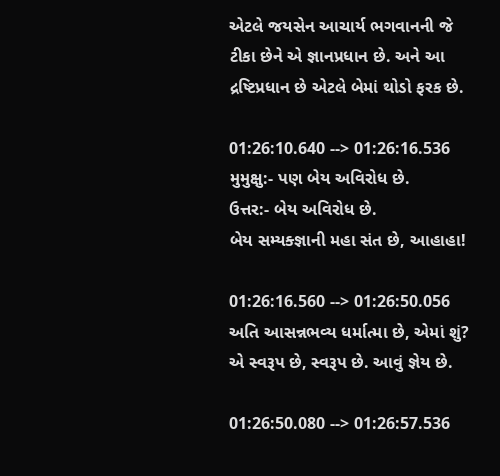એટલે જયસેન આચાર્ય ભગવાનની જે
ટીકા છેને એ જ્ઞાનપ્રધાન છે. અને આ
દ્રષ્ટિપ્રધાન છે એટલે બેમાં થોડો ફરક છે.

01:26:10.640 --> 01:26:16.536
મુમુક્ષુ:- પણ બેય અવિરોધ છે.
ઉત્તર:- બેય અવિરોધ છે.
બેય સમ્યક્જ્ઞાની મહા સંત છે, આહાહા!

01:26:16.560 --> 01:26:50.056
અતિ આસન્નભવ્ય ધર્માત્મા છે, એમાં શું?
એ સ્વરૂપ છે, સ્વરૂપ છે. આવું જ્ઞેય છે.

01:26:50.080 --> 01:26:57.536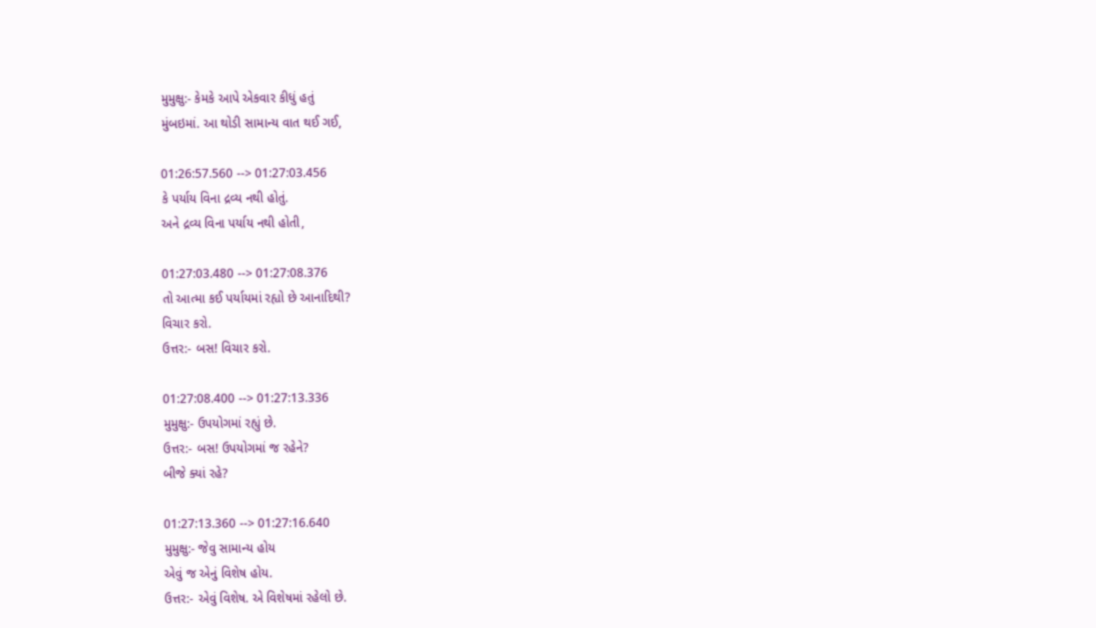મુમુક્ષુ:- કેમકે આપે એકવાર કીધું હતું
મુંબઇમાં. આ થોડી સામાન્ય વાત થઈ ગઈ,

01:26:57.560 --> 01:27:03.456
કે પર્યાય વિના દ્રવ્ય નથી હોતું.
અને દ્રવ્ય વિના પર્યાય નથી હોતી,

01:27:03.480 --> 01:27:08.376
તો આત્મા કઈ પર્યાયમાં રહ્યો છે આનાદિથી?
વિચાર કરો.
ઉત્તર:- બસ! વિચાર કરો.

01:27:08.400 --> 01:27:13.336
મુમુક્ષુ:- ઉપયોગમાં રહ્યું છે.
ઉત્તર:- બસ! ઉપયોગમાં જ રહેને?
બીજે ક્યાં રહે?

01:27:13.360 --> 01:27:16.640
મુમુક્ષુ:- જેવુ સામાન્ય હોય
એવું જ એનું વિશેષ હોય.
ઉત્તર:- એવું વિશેષ. એ વિશેષમાં રહેલો છે.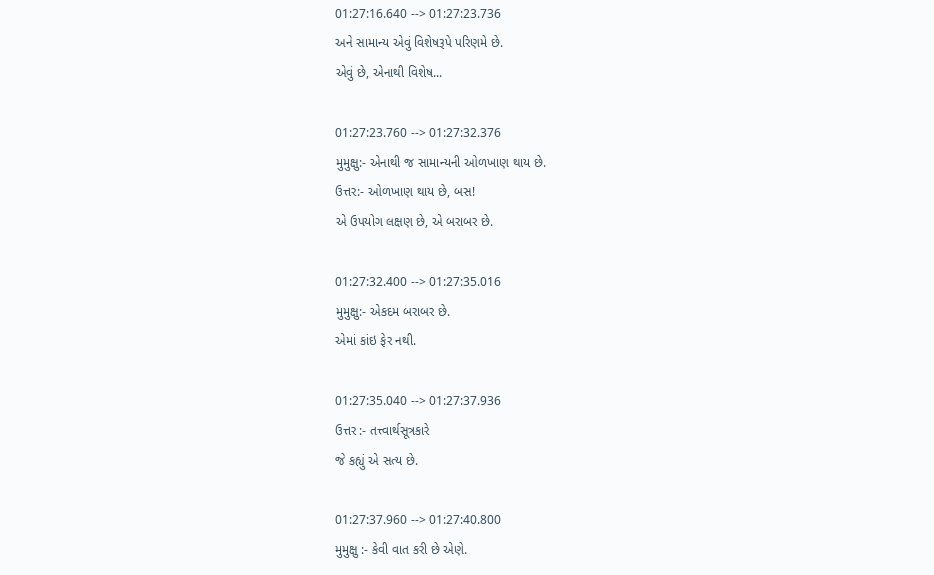01:27:16.640 --> 01:27:23.736
અને સામાન્ય એવું વિશેષરૂપે પરિણમે છે.
એવું છે, એનાથી વિશેષ...

01:27:23.760 --> 01:27:32.376
મુમુક્ષુ:- એનાથી જ સામાન્યની ઓળખાણ થાય છે.
ઉત્તર:- ઓળખાણ થાય છે, બસ!
એ ઉપયોગ લક્ષણ છે, એ બરાબર છે.

01:27:32.400 --> 01:27:35.016
મુમુક્ષુ:- એકદમ બરાબર છે.
એમાં કાંઇ ફેર નથી.

01:27:35.040 --> 01:27:37.936
ઉત્તર :- તત્ત્વાર્થસૂત્રકારે
જે કહ્યું એ સત્ય છે.

01:27:37.960 --> 01:27:40.800
મુમુક્ષુ :- કેવી વાત કરી છે એણે.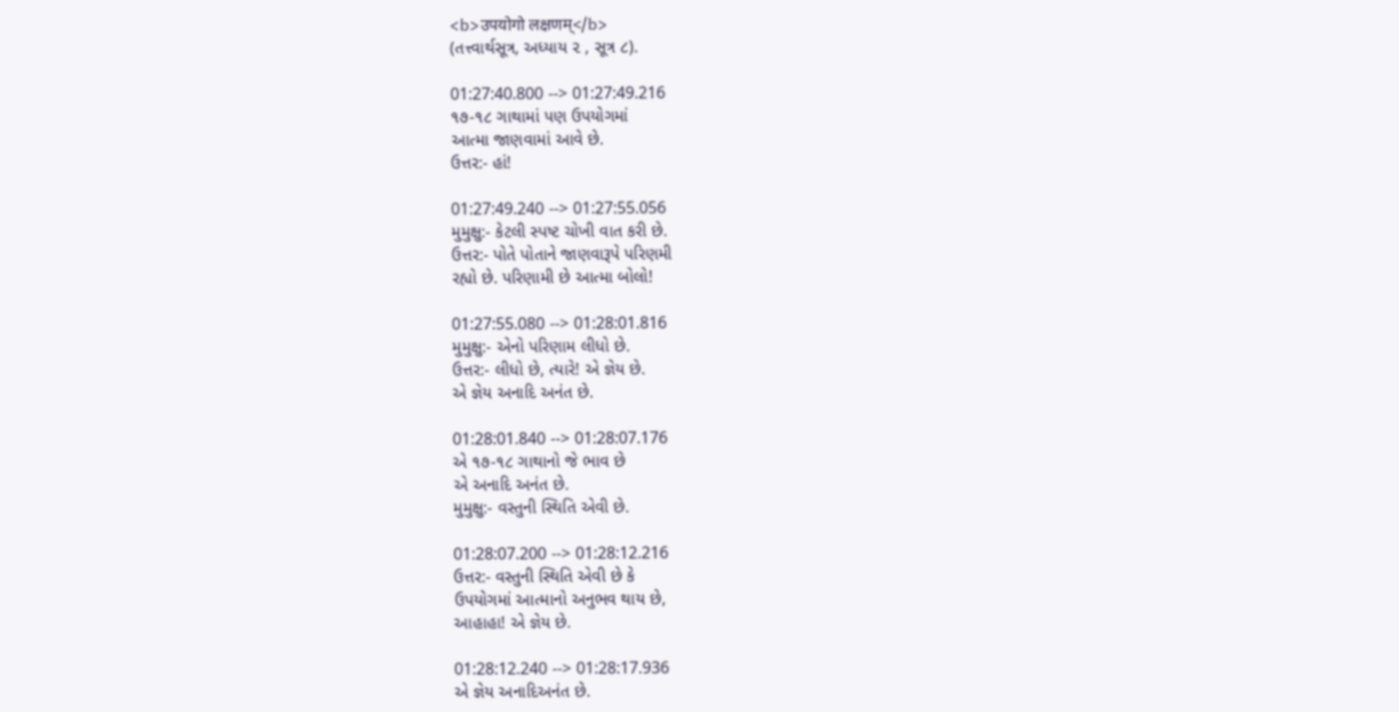<b>उपयोगो लक्षणम्</b>
(તત્ત્વાર્થસૂત્ર, અધ્યાય ૨ , સૂત્ર ૮).

01:27:40.800 --> 01:27:49.216
૧૭-૧૮ ગાથામાં પણ ઉપયોગમાં
આત્મા જાણવામાં આવે છે.
ઉત્તર:- હાં!

01:27:49.240 --> 01:27:55.056
મુમુક્ષુ:- કેટલી સ્પષ્ટ ચોખી વાત કરી છે.
ઉત્તર:- પોતે પોતાને જાણવારૂપે પરિણમી
રહ્યો છે. પરિણામી છે આત્મા બોલો!

01:27:55.080 --> 01:28:01.816
મુમુક્ષુ:- એનો પરિણામ લીધો છે.
ઉત્તર:- લીધો છે, ત્યારે! એ જ્ઞેય છે.
એ જ્ઞેય અનાદિ અનંત છે.

01:28:01.840 --> 01:28:07.176
એ ૧૭-૧૮ ગાથાનો જે ભાવ છે
એ અનાદિ અનંત છે.
મુમુક્ષુ:- વસ્તુની સ્થિતિ એવી છે.

01:28:07.200 --> 01:28:12.216
ઉત્તર:- વસ્તુની સ્થિતિ એવી છે કે
ઉપયોગમાં આત્માનો અનુભવ થાય છે,
આહાહા! એ જ્ઞેય છે.

01:28:12.240 --> 01:28:17.936
એ જ્ઞેય અનાદિઅનંત છે.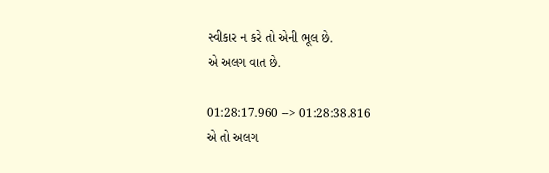સ્વીકાર ન કરે તો એની ભૂલ છે.
એ અલગ વાત છે.

01:28:17.960 --> 01:28:38.816
એ તો અલગ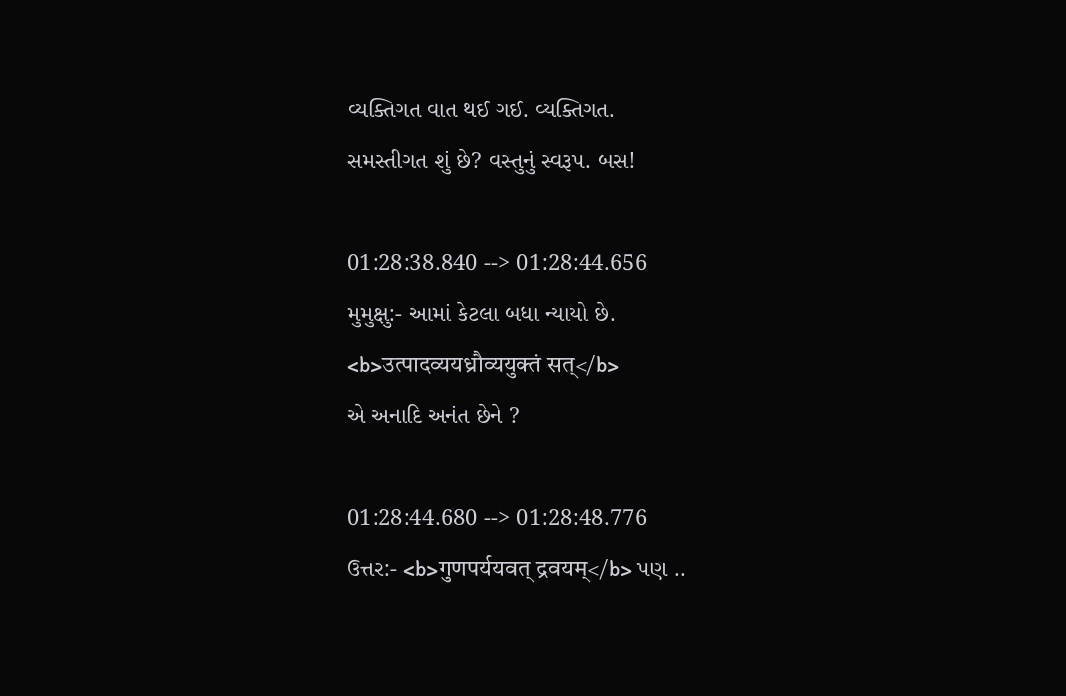વ્યક્તિગત વાત થઈ ગઈ. વ્યક્તિગત.
સમસ્તીગત શું છે? વસ્તુનું સ્વરૂપ. બસ!

01:28:38.840 --> 01:28:44.656
મુમુક્ષુ:- આમાં કેટલા બધા ન્યાયો છે.
<b>उत्पादव्ययध्रौव्ययुक्तं सत्</b>
એ અનાદિ અનંત છેને ?

01:28:44.680 --> 01:28:48.776
ઉત્તર:- <b>गुणपर्ययवत् द्रवयम्</b> પણ ..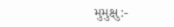મુમુક્ષુ:-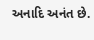અનાદિ અનંત છે.